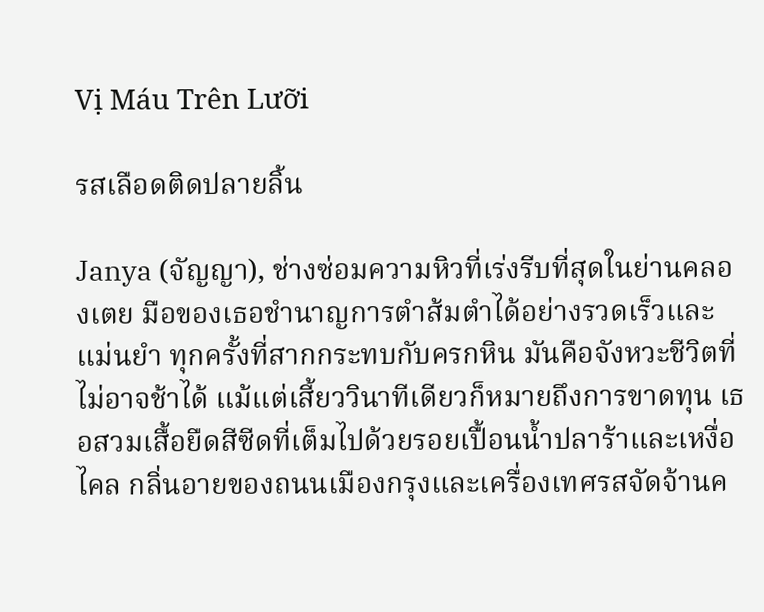Vị Máu Trên Lưỡi

รสเลือดติดปลายลิ้น

Janya (จัญญา), ช่างซ่อมความหิวที่เร่งรีบที่สุดในย่านคลองเตย มือของเธอชำนาญการตำส้มตำได้อย่างรวดเร็วและแม่นยำ ทุกครั้งที่สากกระทบกับครกหิน มันคือจังหวะชีวิตที่ไม่อาจช้าได้ แม้แต่เสี้ยววินาทีเดียวก็หมายถึงการขาดทุน เธอสวมเสื้อยืดสีซีดที่เต็มไปด้วยรอยเปื้อนน้ำปลาร้าและเหงื่อไคล กลิ่นอายของถนนเมืองกรุงและเครื่องเทศรสจัดจ้านค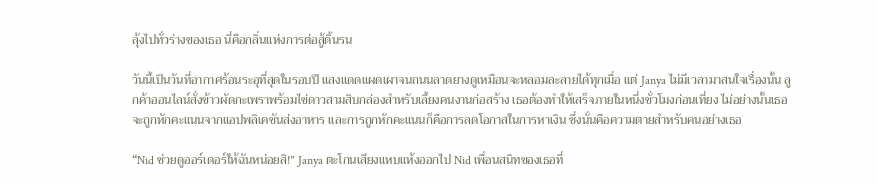ลุ้งไปทั่วร่างของเธอ นี่คือกลิ่นแห่งการต่อสู้ดิ้นรน

วันนี้เป็นวันที่อากาศร้อนระอุที่สุดในรอบปี แสงแดดแผดเผาจนถนนลาดยางดูเหมือนจะหลอมละลายได้ทุกเมื่อ แต่ Janya ไม่มีเวลามาสนใจเรื่องนั้น ลูกค้าออนไลน์สั่งข้าวผัดกะเพราพร้อมไข่ดาวสามสิบกล่องสำหรับเลี้ยงคนงานก่อสร้าง เธอต้องทำให้เสร็จภายในหนึ่งชั่วโมงก่อนเที่ยง ไม่อย่างนั้นเธอจะถูกหักคะแนนจากแอปพลิเคชันส่งอาหาร และการถูกหักคะแนนก็คือการลดโอกาสในการหาเงิน ซึ่งนั่นคือความตายสำหรับคนอย่างเธอ

“Nid ช่วยดูออร์เดอร์ให้ฉันหน่อยสิ!” Janya ตะโกนเสียงแหบแห้งออกไป Nid เพื่อนสนิทของเธอที่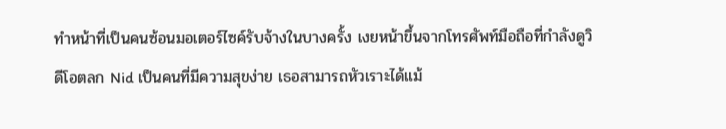ทำหน้าที่เป็นคนซ้อนมอเตอร์ไซค์รับจ้างในบางครั้ง เงยหน้าขึ้นจากโทรศัพท์มือถือที่กำลังดูวิดีโอตลก Nid เป็นคนที่มีความสุขง่าย เธอสามารถหัวเราะได้แม้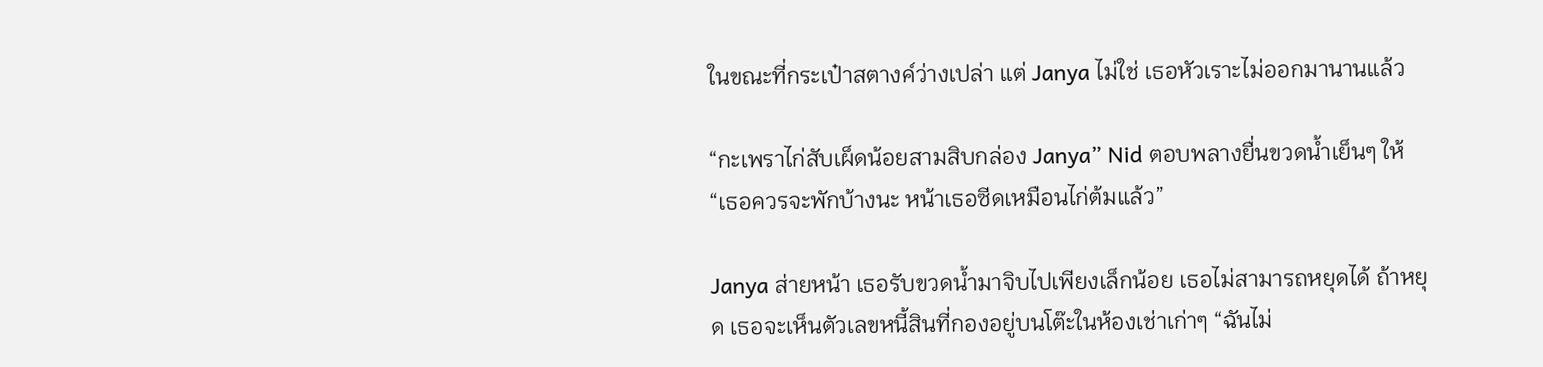ในขณะที่กระเป๋าสตางค์ว่างเปล่า แต่ Janya ไม่ใช่ เธอหัวเราะไม่ออกมานานแล้ว

“กะเพราไก่สับเผ็ดน้อยสามสิบกล่อง Janya” Nid ตอบพลางยื่นขวดน้ำเย็นๆ ให้ “เธอควรจะพักบ้างนะ หน้าเธอซีดเหมือนไก่ต้มแล้ว”

Janya ส่ายหน้า เธอรับขวดน้ำมาจิบไปเพียงเล็กน้อย เธอไม่สามารถหยุดได้ ถ้าหยุด เธอจะเห็นตัวเลขหนี้สินที่กองอยู่บนโต๊ะในห้องเช่าเก่าๆ “ฉันไม่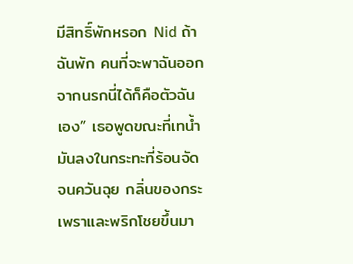มีสิทธิ์พักหรอก Nid ถ้าฉันพัก คนที่จะพาฉันออกจากนรกนี่ได้ก็คือตัวฉันเอง” เธอพูดขณะที่เทน้ำมันลงในกระทะที่ร้อนจัดจนควันฉุย กลิ่นของกระเพราและพริกโชยขึ้นมา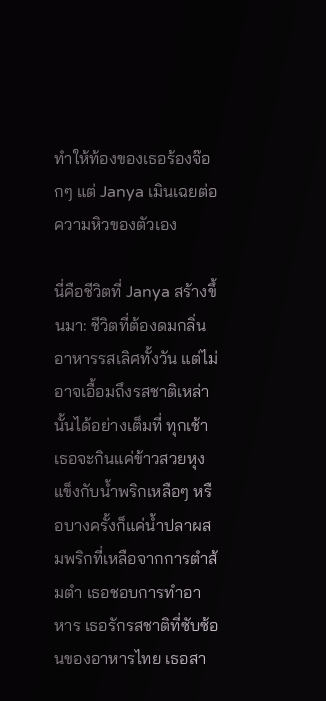ทำให้ท้องของเธอร้องจ๊อกๆ แต่ Janya เมินเฉยต่อความหิวของตัวเอง

นี่คือชีวิตที่ Janya สร้างขึ้นมา: ชีวิตที่ต้องดมกลิ่นอาหารรสเลิศทั้งวัน แต่ไม่อาจเอื้อมถึงรสชาติเหล่านั้นได้อย่างเต็มที่ ทุกเช้าเธอจะกินแค่ข้าวสวยหุงแข็งกับน้ำพริกเหลือๆ หรือบางครั้งก็แค่น้ำปลาผสมพริกที่เหลือจากการตำส้มตำ เธอชอบการทำอาหาร เธอรักรสชาติที่ซับซ้อนของอาหารไทย เธอสา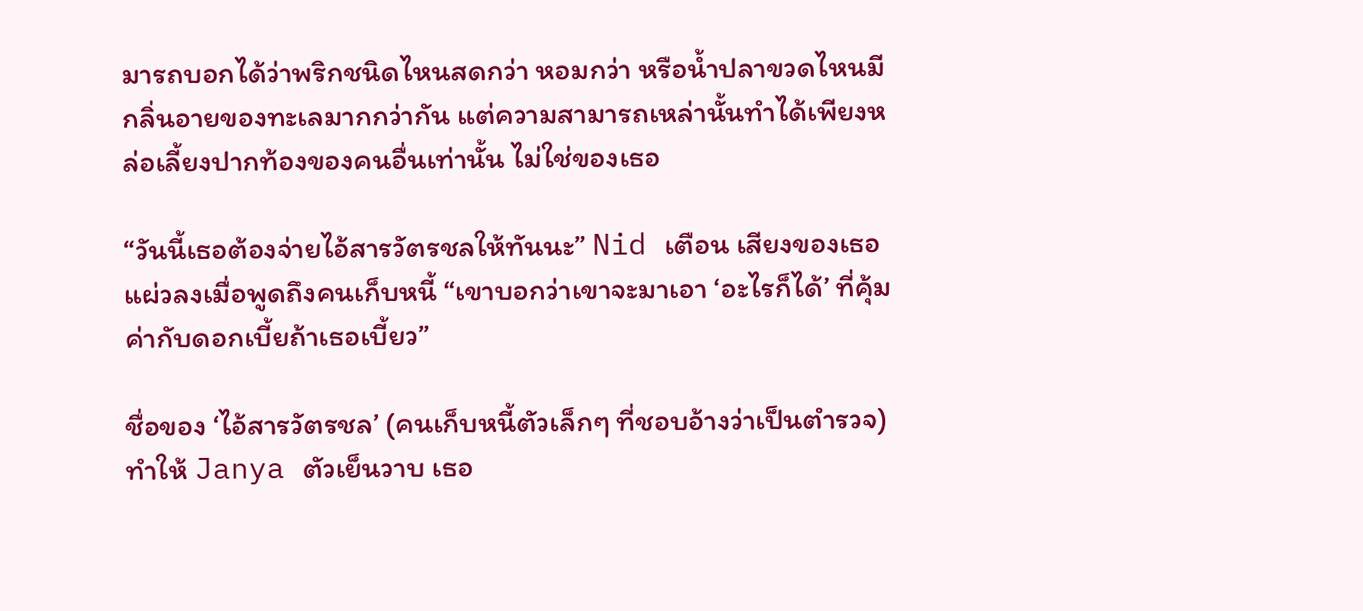มารถบอกได้ว่าพริกชนิดไหนสดกว่า หอมกว่า หรือน้ำปลาขวดไหนมีกลิ่นอายของทะเลมากกว่ากัน แต่ความสามารถเหล่านั้นทำได้เพียงหล่อเลี้ยงปากท้องของคนอื่นเท่านั้น ไม่ใช่ของเธอ

“วันนี้เธอต้องจ่ายไอ้สารวัตรชลให้ทันนะ” Nid เตือน เสียงของเธอแผ่วลงเมื่อพูดถึงคนเก็บหนี้ “เขาบอกว่าเขาจะมาเอา ‘อะไรก็ได้’ ที่คุ้มค่ากับดอกเบี้ยถ้าเธอเบี้ยว”

ชื่อของ ‘ไอ้สารวัตรชล’ (คนเก็บหนี้ตัวเล็กๆ ที่ชอบอ้างว่าเป็นตำรวจ) ทำให้ Janya ตัวเย็นวาบ เธอ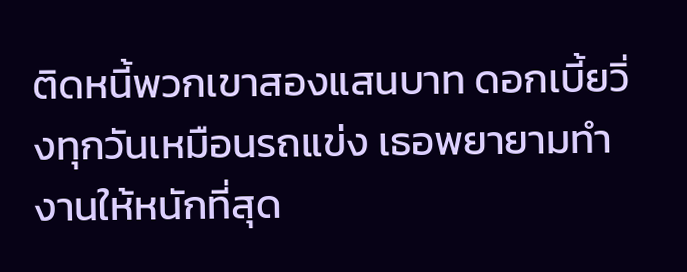ติดหนี้พวกเขาสองแสนบาท ดอกเบี้ยวิ่งทุกวันเหมือนรถแข่ง เธอพยายามทำงานให้หนักที่สุด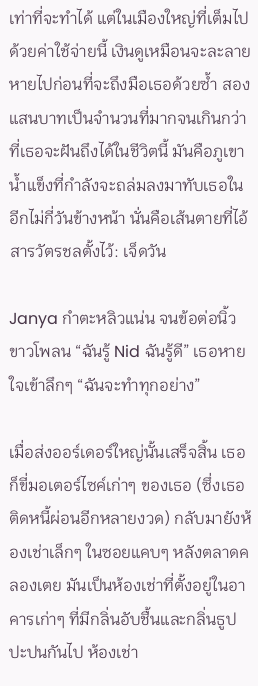เท่าที่จะทำได้ แต่ในเมืองใหญ่ที่เต็มไปด้วยค่าใช้จ่ายนี้ เงินดูเหมือนจะละลายหายไปก่อนที่จะถึงมือเธอด้วยซ้ำ สองแสนบาทเป็นจำนวนที่มากจนเกินกว่าที่เธอจะฝันถึงได้ในชีวิตนี้ มันคือภูเขาน้ำแข็งที่กำลังจะถล่มลงมาทับเธอในอีกไม่กี่วันข้างหน้า นั่นคือเส้นตายที่ไอ้สารวัตรชลตั้งไว้: เจ็ดวัน

Janya กำตะหลิวแน่น จนข้อต่อนิ้วขาวโพลน “ฉันรู้ Nid ฉันรู้ดี” เธอหายใจเข้าลึกๆ “ฉันจะทำทุกอย่าง”

เมื่อส่งออร์เดอร์ใหญ่นั้นเสร็จสิ้น เธอก็ขี่มอเตอร์ไซค์เก่าๆ ของเธอ (ซึ่งเธอติดหนี้ผ่อนอีกหลายงวด) กลับมายังห้องเช่าเล็กๆ ในซอยแคบๆ หลังตลาดคลองเตย มันเป็นห้องเช่าที่ตั้งอยู่ในอาคารเก่าๆ ที่มีกลิ่นอับชื้นและกลิ่นธูปปะปนกันไป ห้องเช่า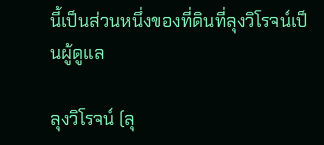นี้เป็นส่วนหนึ่งของที่ดินที่ลุงวิโรจน์เป็นผู้ดูแล

ลุงวิโรจน์ (ลุ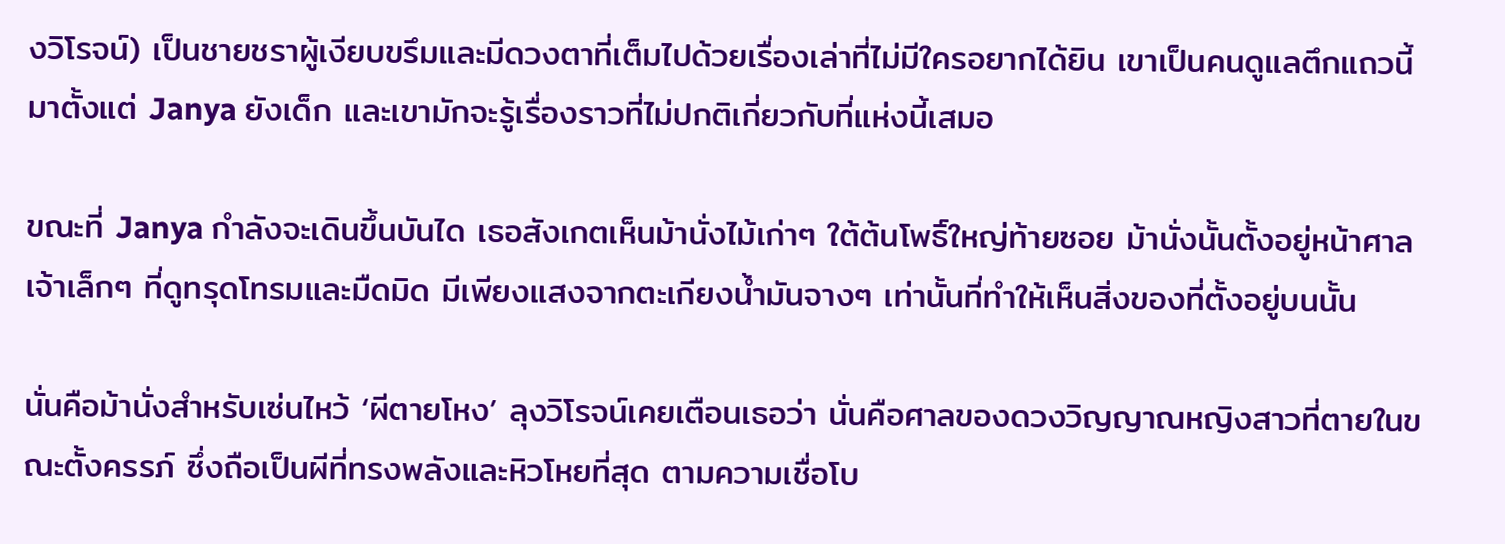งวิโรจน์) เป็นชายชราผู้เงียบขรึมและมีดวงตาที่เต็มไปด้วยเรื่องเล่าที่ไม่มีใครอยากได้ยิน เขาเป็นคนดูแลตึกแถวนี้มาตั้งแต่ Janya ยังเด็ก และเขามักจะรู้เรื่องราวที่ไม่ปกติเกี่ยวกับที่แห่งนี้เสมอ

ขณะที่ Janya กำลังจะเดินขึ้นบันได เธอสังเกตเห็นม้านั่งไม้เก่าๆ ใต้ต้นโพธิ์ใหญ่ท้ายซอย ม้านั่งนั้นตั้งอยู่หน้าศาลเจ้าเล็กๆ ที่ดูทรุดโทรมและมืดมิด มีเพียงแสงจากตะเกียงน้ำมันจางๆ เท่านั้นที่ทำให้เห็นสิ่งของที่ตั้งอยู่บนนั้น

นั่นคือม้านั่งสำหรับเซ่นไหว้ ‘ผีตายโหง’ ลุงวิโรจน์เคยเตือนเธอว่า นั่นคือศาลของดวงวิญญาณหญิงสาวที่ตายในขณะตั้งครรภ์ ซึ่งถือเป็นผีที่ทรงพลังและหิวโหยที่สุด ตามความเชื่อโบ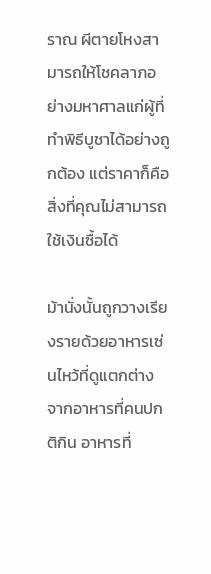ราณ ผีตายโหงสามารถให้โชคลาภอย่างมหาศาลแก่ผู้ที่ทำพิธีบูชาได้อย่างถูกต้อง แต่ราคาก็คือสิ่งที่คุณไม่สามารถใช้เงินซื้อได้

ม้านั่งนั้นถูกวางเรียงรายด้วยอาหารเซ่นไหว้ที่ดูแตกต่างจากอาหารที่คนปกติกิน อาหารที่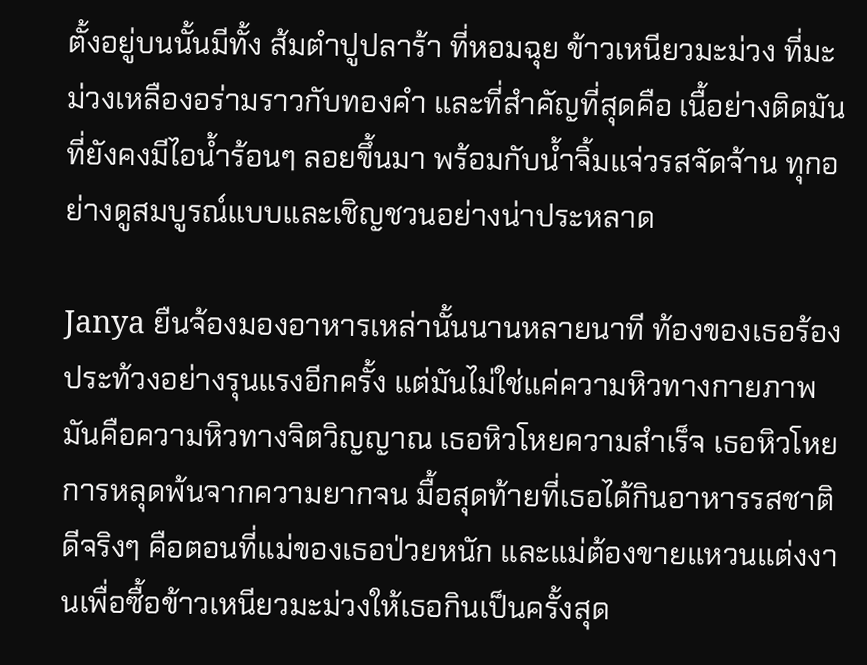ตั้งอยู่บนนั้นมีทั้ง ส้มตำปูปลาร้า ที่หอมฉุย ข้าวเหนียวมะม่วง ที่มะม่วงเหลืองอร่ามราวกับทองคำ และที่สำคัญที่สุดคือ เนื้อย่างติดมัน ที่ยังคงมีไอน้ำร้อนๆ ลอยขึ้นมา พร้อมกับน้ำจิ้มแจ่วรสจัดจ้าน ทุกอย่างดูสมบูรณ์แบบและเชิญชวนอย่างน่าประหลาด

Janya ยืนจ้องมองอาหารเหล่านั้นนานหลายนาที ท้องของเธอร้องประท้วงอย่างรุนแรงอีกครั้ง แต่มันไม่ใช่แค่ความหิวทางกายภาพ มันคือความหิวทางจิตวิญญาณ เธอหิวโหยความสำเร็จ เธอหิวโหยการหลุดพ้นจากความยากจน มื้อสุดท้ายที่เธอได้กินอาหารรสชาติดีจริงๆ คือตอนที่แม่ของเธอป่วยหนัก และแม่ต้องขายแหวนแต่งงานเพื่อซื้อข้าวเหนียวมะม่วงให้เธอกินเป็นครั้งสุด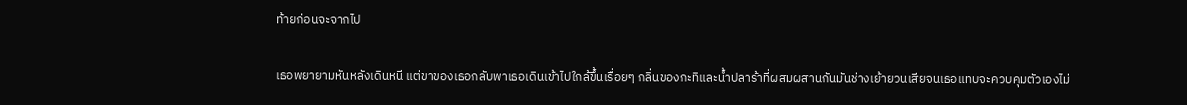ท้ายก่อนจะจากไป

เธอพยายามหันหลังเดินหนี แต่ขาของเธอกลับพาเธอเดินเข้าไปใกล้ขึ้นเรื่อยๆ กลิ่นของกะทิและน้ำปลาร้าที่ผสมผสานกันมันช่างเย้ายวนเสียจนเธอแทบจะควบคุมตัวเองไม่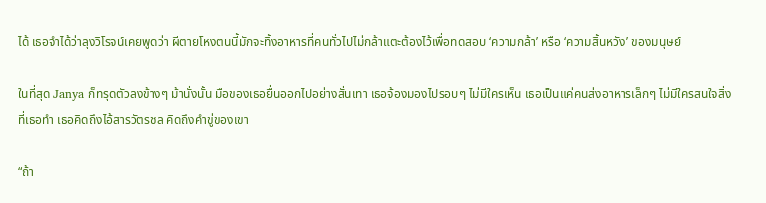ได้ เธอจำได้ว่าลุงวิโรจน์เคยพูดว่า ผีตายโหงตนนี้มักจะทิ้งอาหารที่คนทั่วไปไม่กล้าแตะต้องไว้เพื่อทดสอบ ‘ความกล้า’ หรือ ‘ความสิ้นหวัง’ ของมนุษย์

ในที่สุด Janya ก็ทรุดตัวลงข้างๆ ม้านั่งนั้น มือของเธอยื่นออกไปอย่างสั่นเทา เธอจ้องมองไปรอบๆ ไม่มีใครเห็น เธอเป็นแค่คนส่งอาหารเล็กๆ ไม่มีใครสนใจสิ่งที่เธอทำ เธอคิดถึงไอ้สารวัตรชล คิดถึงคำขู่ของเขา

“ถ้า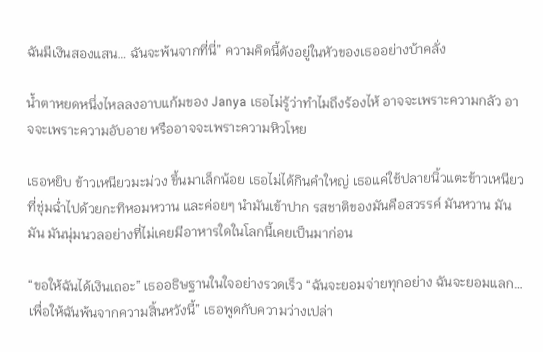ฉันมีเงินสองแสน… ฉันจะพ้นจากที่นี่” ความคิดนี้ดังอยู่ในหัวของเธออย่างบ้าคลั่ง

น้ำตาหยดหนึ่งไหลลงอาบแก้มของ Janya เธอไม่รู้ว่าทำไมถึงร้องไห้ อาจจะเพราะความกลัว อาจจะเพราะความอับอาย หรืออาจจะเพราะความหิวโหย

เธอหยิบ ข้าวเหนียวมะม่วง ขึ้นมาเล็กน้อย เธอไม่ได้กินคำใหญ่ เธอแค่ใช้ปลายนิ้วแตะข้าวเหนียวที่ชุ่มฉ่ำไปด้วยกะทิหอมหวาน และค่อยๆ นำมันเข้าปาก รสชาติของมันคือสวรรค์ มันหวาน มันมัน มันนุ่มนวลอย่างที่ไม่เคยมีอาหารใดในโลกนี้เคยเป็นมาก่อน

“ขอให้ฉันได้เงินเถอะ” เธออธิษฐานในใจอย่างรวดเร็ว “ฉันจะยอมจ่ายทุกอย่าง ฉันจะยอมแลก… เพื่อให้ฉันพ้นจากความสิ้นหวังนี้” เธอพูดกับความว่างเปล่า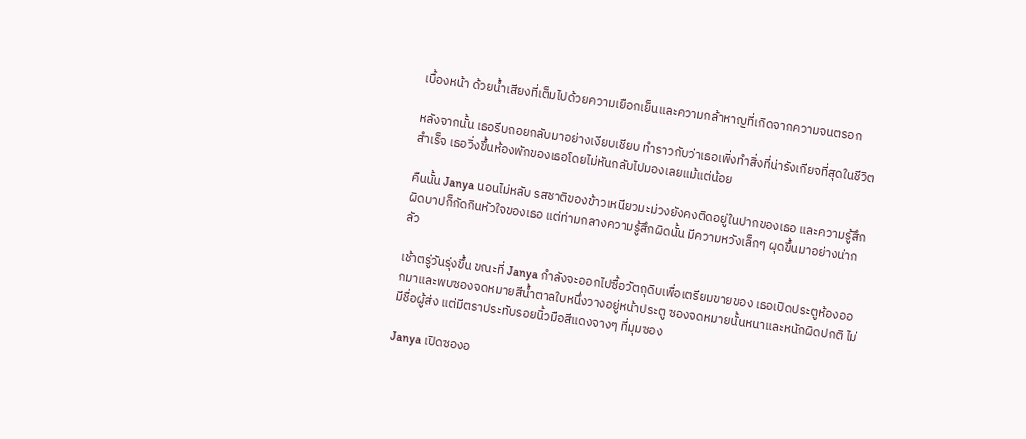เบื้องหน้า ด้วยน้ำเสียงที่เต็มไปด้วยความเยือกเย็นและความกล้าหาญที่เกิดจากความจนตรอก

หลังจากนั้น เธอรีบถอยกลับมาอย่างเงียบเชียบ ทำราวกับว่าเธอเพิ่งทำสิ่งที่น่ารังเกียจที่สุดในชีวิตสำเร็จ เธอวิ่งขึ้นห้องพักของเธอโดยไม่หันกลับไปมองเลยแม้แต่น้อย

คืนนั้น Janya นอนไม่หลับ รสชาติของข้าวเหนียวมะม่วงยังคงติดอยู่ในปากของเธอ และความรู้สึกผิดบาปก็กัดกินหัวใจของเธอ แต่ท่ามกลางความรู้สึกผิดนั้น มีความหวังเล็กๆ ผุดขึ้นมาอย่างน่ากลัว

เช้าตรู่วันรุ่งขึ้น ขณะที่ Janya กำลังจะออกไปซื้อวัตถุดิบเพื่อเตรียมขายของ เธอเปิดประตูห้องออกมาและพบซองจดหมายสีน้ำตาลใบหนึ่งวางอยู่หน้าประตู ซองจดหมายนั้นหนาและหนักผิดปกติ ไม่มีชื่อผู้ส่ง แต่มีตราประทับรอยนิ้วมือสีแดงจางๆ ที่มุมซอง

Janya เปิดซองอ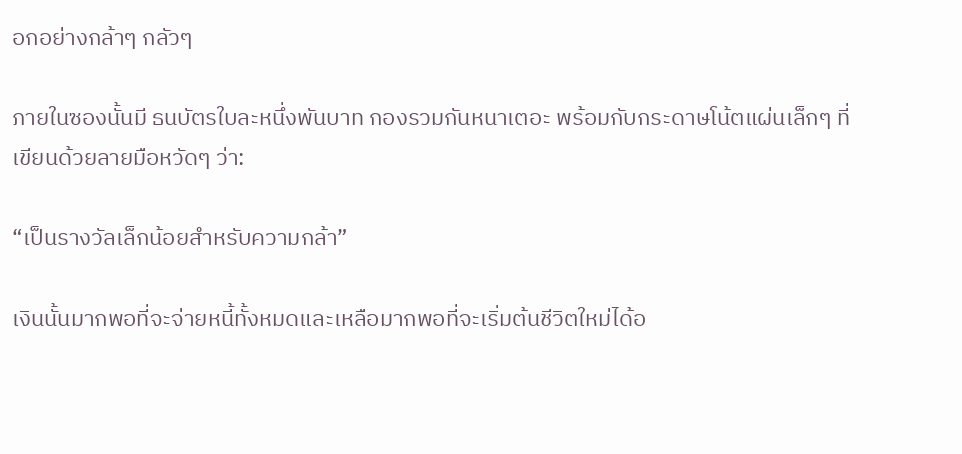อกอย่างกล้าๆ กลัวๆ

ภายในซองนั้นมี ธนบัตรใบละหนึ่งพันบาท กองรวมกันหนาเตอะ พร้อมกับกระดาษโน้ตแผ่นเล็กๆ ที่เขียนด้วยลายมือหวัดๆ ว่า:

“เป็นรางวัลเล็กน้อยสำหรับความกล้า”

เงินนั้นมากพอที่จะจ่ายหนี้ทั้งหมดและเหลือมากพอที่จะเริ่มต้นชีวิตใหม่ได้อ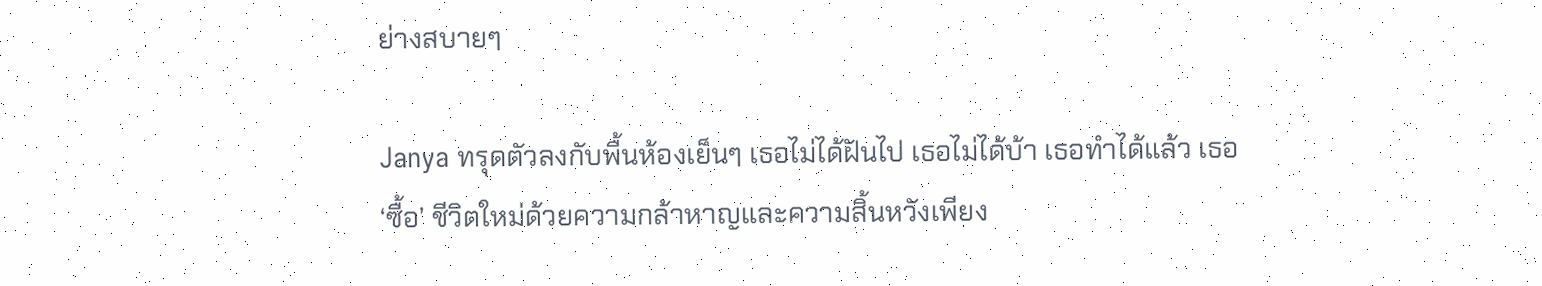ย่างสบายๆ

Janya ทรุดตัวลงกับพื้นห้องเย็นๆ เธอไม่ได้ฝันไป เธอไม่ได้บ้า เธอทำได้แล้ว เธอ ‘ซื้อ’ ชีวิตใหม่ด้วยความกล้าหาญและความสิ้นหวังเพียง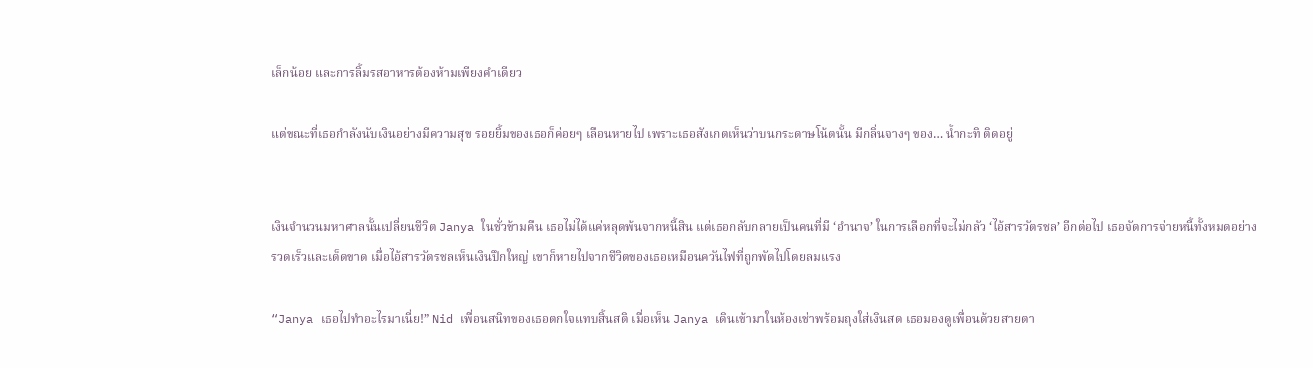เล็กน้อย และการลิ้มรสอาหารต้องห้ามเพียงคำเดียว

แต่ขณะที่เธอกำลังนับเงินอย่างมีความสุข รอยยิ้มของเธอก็ค่อยๆ เลือนหายไป เพราะเธอสังเกตเห็นว่าบนกระดาษโน้ตนั้น มีกลิ่นจางๆ ของ… น้ำกะทิ ติดอยู่


เงินจำนวนมหาศาลนั้นเปลี่ยนชีวิต Janya ในชั่วข้ามคืน เธอไม่ได้แค่หลุดพ้นจากหนี้สิน แต่เธอกลับกลายเป็นคนที่มี ‘อำนาจ’ ในการเลือกที่จะไม่กลัว ‘ไอ้สารวัตรชล’ อีกต่อไป เธอจัดการจ่ายหนี้ทั้งหมดอย่างรวดเร็วและเด็ดขาด เมื่อไอ้สารวัตรชลเห็นเงินปึกใหญ่ เขาก็หายไปจากชีวิตของเธอเหมือนควันไฟที่ถูกพัดไปโดยลมแรง

“Janya เธอไปทำอะไรมาเนี่ย!” Nid เพื่อนสนิทของเธอตกใจแทบสิ้นสติ เมื่อเห็น Janya เดินเข้ามาในห้องเช่าพร้อมถุงใส่เงินสด เธอมองดูเพื่อนด้วยสายตา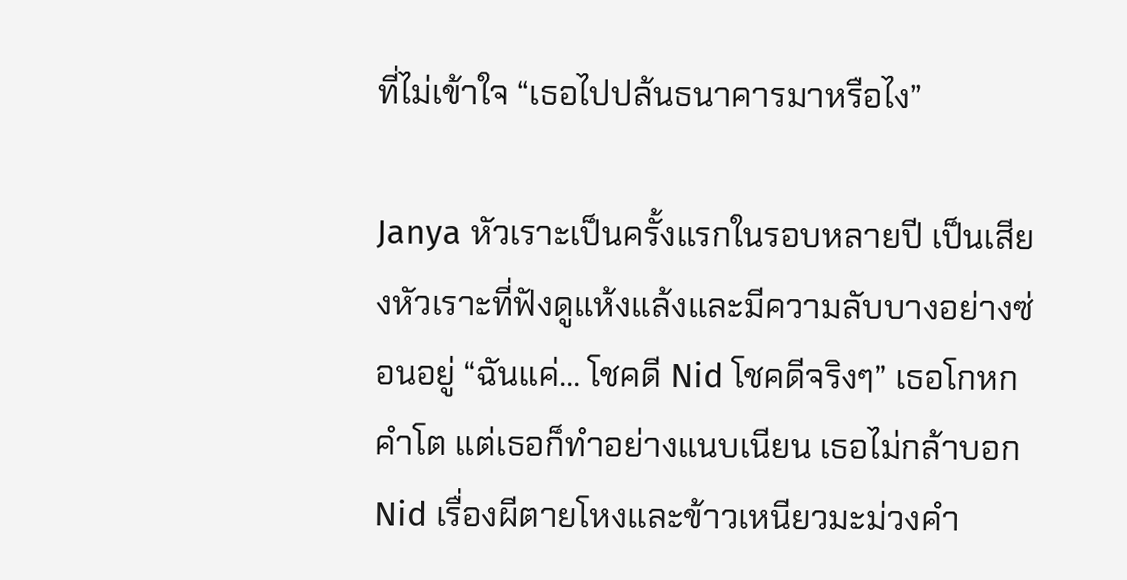ที่ไม่เข้าใจ “เธอไปปล้นธนาคารมาหรือไง”

Janya หัวเราะเป็นครั้งแรกในรอบหลายปี เป็นเสียงหัวเราะที่ฟังดูแห้งแล้งและมีความลับบางอย่างซ่อนอยู่ “ฉันแค่… โชคดี Nid โชคดีจริงๆ” เธอโกหกคำโต แต่เธอก็ทำอย่างแนบเนียน เธอไม่กล้าบอก Nid เรื่องผีตายโหงและข้าวเหนียวมะม่วงคำ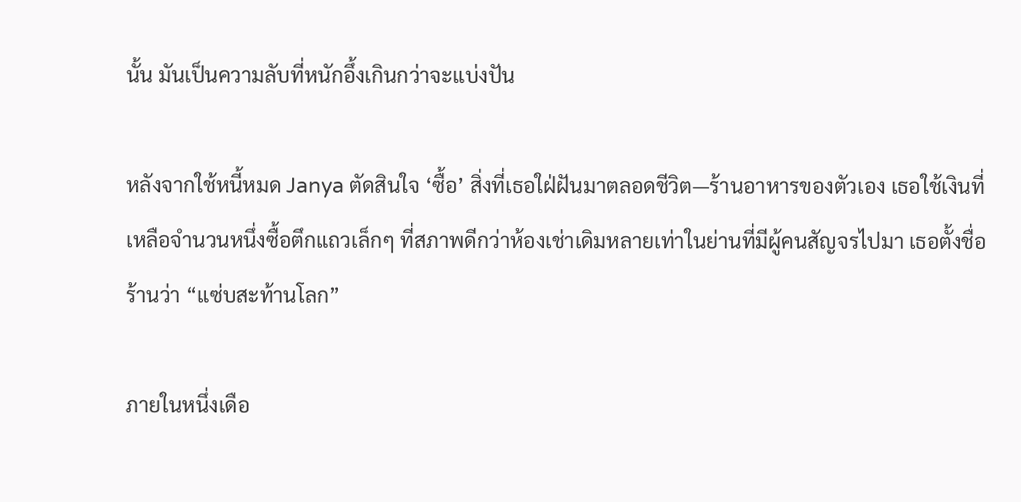นั้น มันเป็นความลับที่หนักอึ้งเกินกว่าจะแบ่งปัน

หลังจากใช้หนี้หมด Janya ตัดสินใจ ‘ซื้อ’ สิ่งที่เธอใฝ่ฝันมาตลอดชีวิต—ร้านอาหารของตัวเอง เธอใช้เงินที่เหลือจำนวนหนึ่งซื้อตึกแถวเล็กๆ ที่สภาพดีกว่าห้องเช่าเดิมหลายเท่าในย่านที่มีผู้คนสัญจรไปมา เธอตั้งชื่อร้านว่า “แซ่บสะท้านโลก”

ภายในหนึ่งเดือ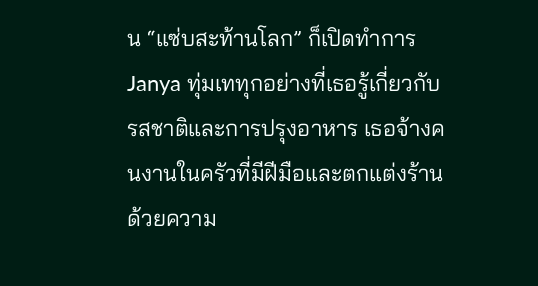น “แซ่บสะท้านโลก” ก็เปิดทำการ Janya ทุ่มเททุกอย่างที่เธอรู้เกี่ยวกับรสชาติและการปรุงอาหาร เธอจ้างคนงานในครัวที่มีฝีมือและตกแต่งร้านด้วยความ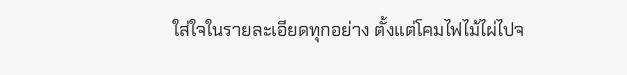ใส่ใจในรายละเอียดทุกอย่าง ตั้งแต่โคมไฟไม้ไผ่ไปจ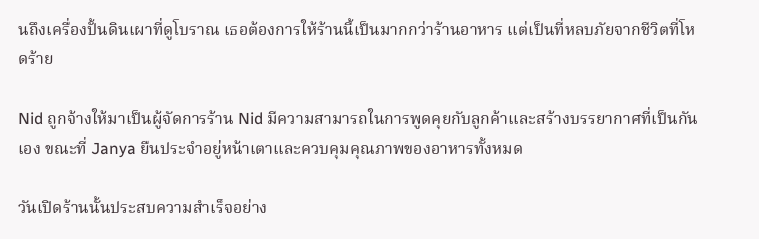นถึงเครื่องปั้นดินเผาที่ดูโบราณ เธอต้องการให้ร้านนี้เป็นมากกว่าร้านอาหาร แต่เป็นที่หลบภัยจากชีวิตที่โหดร้าย

Nid ถูกจ้างให้มาเป็นผู้จัดการร้าน Nid มีความสามารถในการพูดคุยกับลูกค้าและสร้างบรรยากาศที่เป็นกันเอง ขณะที่ Janya ยืนประจำอยู่หน้าเตาและควบคุมคุณภาพของอาหารทั้งหมด

วันเปิดร้านนั้นประสบความสำเร็จอย่าง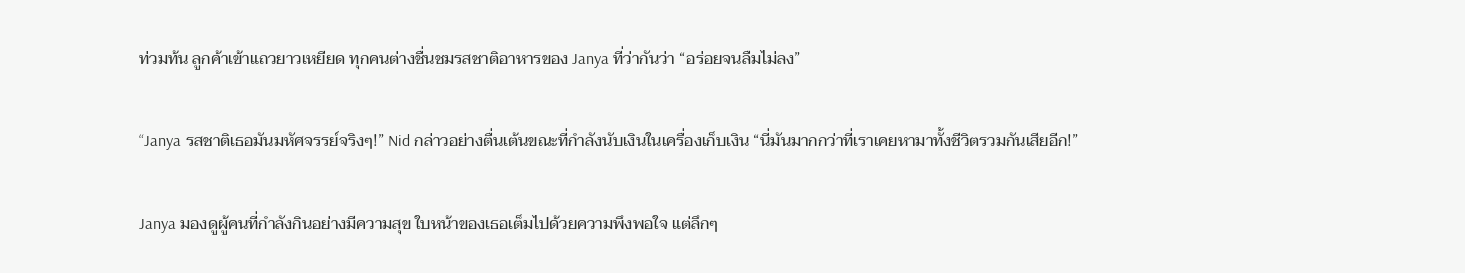ท่วมท้น ลูกค้าเข้าแถวยาวเหยียด ทุกคนต่างชื่นชมรสชาติอาหารของ Janya ที่ว่ากันว่า “อร่อยจนลืมไม่ลง”

“Janya รสชาติเธอมันมหัศจรรย์จริงๆ!” Nid กล่าวอย่างตื่นเต้นขณะที่กำลังนับเงินในเครื่องเก็บเงิน “นี่มันมากกว่าที่เราเคยหามาทั้งชีวิตรวมกันเสียอีก!”

Janya มองดูผู้คนที่กำลังกินอย่างมีความสุข ใบหน้าของเธอเต็มไปด้วยความพึงพอใจ แต่ลึกๆ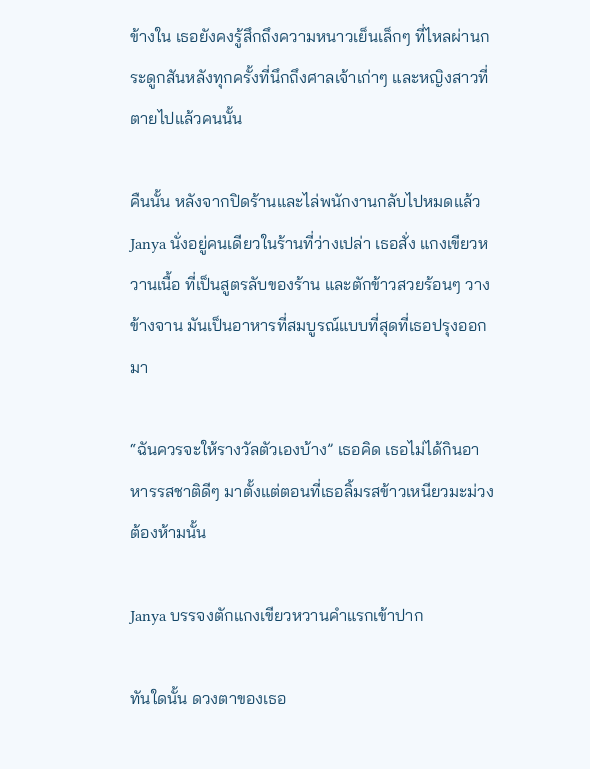ข้างใน เธอยังคงรู้สึกถึงความหนาวเย็นเล็กๆ ที่ไหลผ่านกระดูกสันหลังทุกครั้งที่นึกถึงศาลเจ้าเก่าๆ และหญิงสาวที่ตายไปแล้วคนนั้น

คืนนั้น หลังจากปิดร้านและไล่พนักงานกลับไปหมดแล้ว Janya นั่งอยู่คนเดียวในร้านที่ว่างเปล่า เธอสั่ง แกงเขียวหวานเนื้อ ที่เป็นสูตรลับของร้าน และตักข้าวสวยร้อนๆ วางข้างจาน มันเป็นอาหารที่สมบูรณ์แบบที่สุดที่เธอปรุงออกมา

“ฉันควรจะให้รางวัลตัวเองบ้าง” เธอคิด เธอไม่ได้กินอาหารรสชาติดีๆ มาตั้งแต่ตอนที่เธอลิ้มรสข้าวเหนียวมะม่วงต้องห้ามนั้น

Janya บรรจงตักแกงเขียวหวานคำแรกเข้าปาก

ทันใดนั้น ดวงตาของเธอ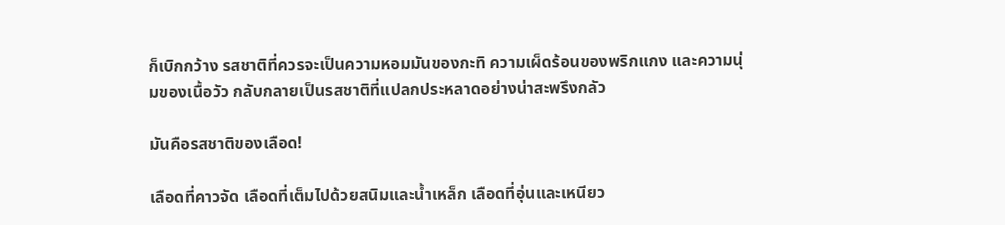ก็เบิกกว้าง รสชาติที่ควรจะเป็นความหอมมันของกะทิ ความเผ็ดร้อนของพริกแกง และความนุ่มของเนื้อวัว กลับกลายเป็นรสชาติที่แปลกประหลาดอย่างน่าสะพรึงกลัว

มันคือรสชาติของเลือด!

เลือดที่คาวจัด เลือดที่เต็มไปด้วยสนิมและน้ำเหล็ก เลือดที่อุ่นและเหนียว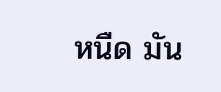หนืด มัน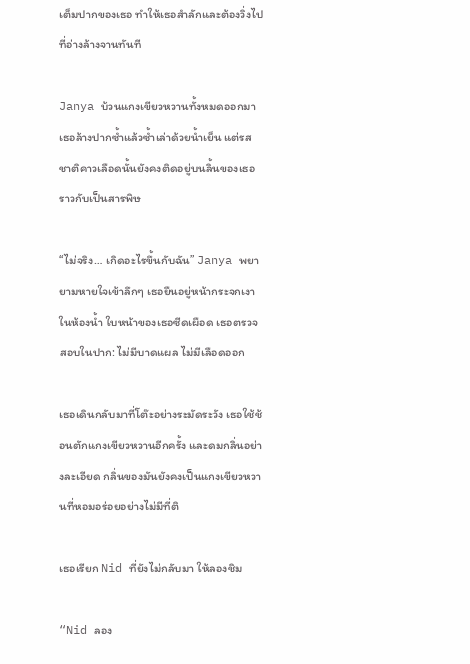เต็มปากของเธอ ทำให้เธอสำลักและต้องวิ่งไปที่อ่างล้างจานทันที

Janya บ้วนแกงเขียวหวานทั้งหมดออกมา เธอล้างปากซ้ำแล้วซ้ำเล่าด้วยน้ำเย็น แต่รสชาติคาวเลือดนั้นยังคงติดอยู่บนลิ้นของเธอราวกับเป็นสารพิษ

“ไม่จริง… เกิดอะไรขึ้นกับฉัน” Janya พยายามหายใจเข้าลึกๆ เธอยืนอยู่หน้ากระจกเงาในห้องน้ำ ใบหน้าของเธอซีดเผือด เธอตรวจสอบในปาก: ไม่มีบาดแผล ไม่มีเลือดออก

เธอเดินกลับมาที่โต๊ะอย่างระมัดระวัง เธอใช้ช้อนตักแกงเขียวหวานอีกครั้ง และดมกลิ่นอย่างละเอียด กลิ่นของมันยังคงเป็นแกงเขียวหวานที่หอมอร่อยอย่างไม่มีที่ติ

เธอเรียก Nid ที่ยังไม่กลับมา ให้ลองชิม

“Nid ลอง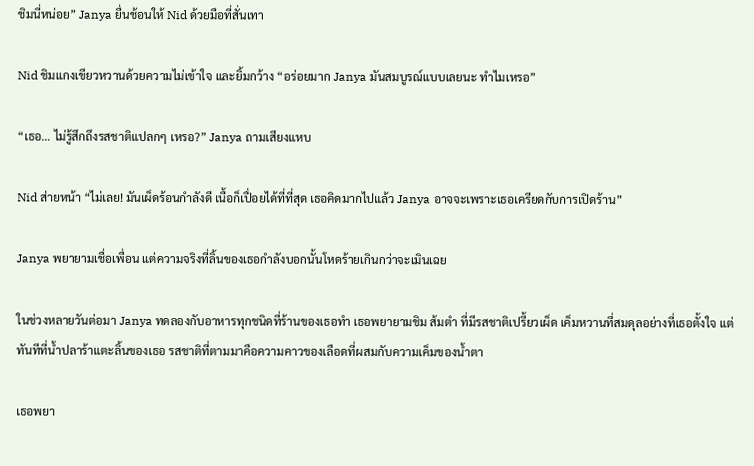ชิมนี่หน่อย” Janya ยื่นช้อนให้ Nid ด้วยมือที่สั่นเทา

Nid ชิมแกงเขียวหวานด้วยความไม่เข้าใจ และยิ้มกว้าง “อร่อยมาก Janya มันสมบูรณ์แบบเลยนะ ทำไมเหรอ”

“เธอ… ไม่รู้สึกถึงรสชาติแปลกๆ เหรอ?” Janya ถามเสียงแหบ

Nid ส่ายหน้า “ไม่เลย! มันเผ็ดร้อนกำลังดี เนื้อก็เปื่อยได้ที่ที่สุด เธอคิดมากไปแล้ว Janya อาจจะเพราะเธอเครียดกับการเปิดร้าน”

Janya พยายามเชื่อเพื่อน แต่ความจริงที่ลิ้นของเธอกำลังบอกนั้นโหดร้ายเกินกว่าจะเมินเฉย

ในช่วงหลายวันต่อมา Janya ทดลองกับอาหารทุกชนิดที่ร้านของเธอทำ เธอพยายามชิม ส้มตำ ที่มีรสชาติเปรี้ยวเผ็ด เค็มหวานที่สมดุลอย่างที่เธอตั้งใจ แต่ทันทีที่น้ำปลาร้าแตะลิ้นของเธอ รสชาติที่ตามมาคือความคาวของเลือดที่ผสมกับความเค็มของน้ำตา

เธอพยา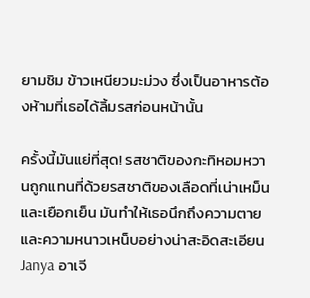ยามชิม ข้าวเหนียวมะม่วง ซึ่งเป็นอาหารต้องห้ามที่เธอได้ลิ้มรสก่อนหน้านั้น

ครั้งนี้มันแย่ที่สุด! รสชาติของกะทิหอมหวานถูกแทนที่ด้วยรสชาติของเลือดที่เน่าเหม็นและเยือกเย็น มันทำให้เธอนึกถึงความตายและความหนาวเหน็บอย่างน่าสะอิดสะเอียน Janya อาเจี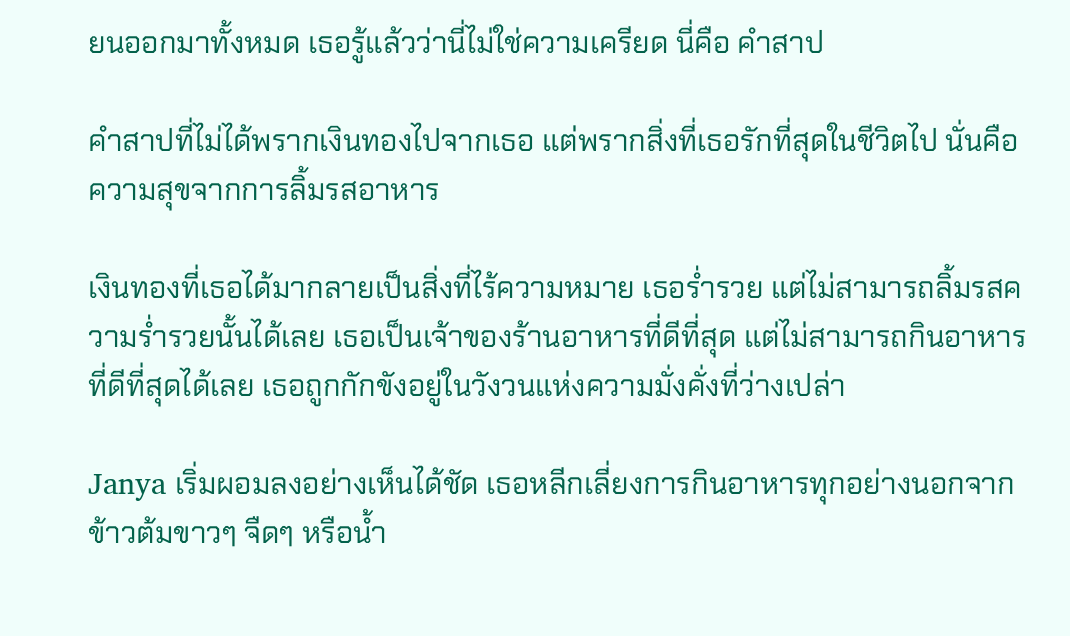ยนออกมาทั้งหมด เธอรู้แล้วว่านี่ไม่ใช่ความเครียด นี่คือ คำสาป

คำสาปที่ไม่ได้พรากเงินทองไปจากเธอ แต่พรากสิ่งที่เธอรักที่สุดในชีวิตไป นั่นคือ ความสุขจากการลิ้มรสอาหาร

เงินทองที่เธอได้มากลายเป็นสิ่งที่ไร้ความหมาย เธอร่ำรวย แต่ไม่สามารถลิ้มรสความร่ำรวยนั้นได้เลย เธอเป็นเจ้าของร้านอาหารที่ดีที่สุด แต่ไม่สามารถกินอาหารที่ดีที่สุดได้เลย เธอถูกกักขังอยู่ในวังวนแห่งความมั่งคั่งที่ว่างเปล่า

Janya เริ่มผอมลงอย่างเห็นได้ชัด เธอหลีกเลี่ยงการกินอาหารทุกอย่างนอกจากข้าวต้มขาวๆ จืดๆ หรือน้ำ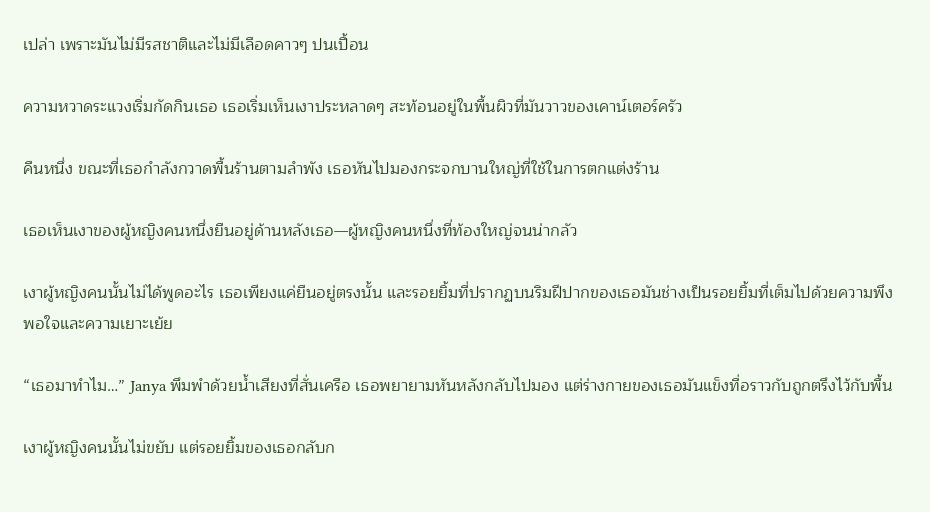เปล่า เพราะมันไม่มีรสชาติและไม่มีเลือดคาวๆ ปนเปื้อน

ความหวาดระแวงเริ่มกัดกินเธอ เธอเริ่มเห็นเงาประหลาดๆ สะท้อนอยู่ในพื้นผิวที่มันวาวของเคาน์เตอร์ครัว

คืนหนึ่ง ขณะที่เธอกำลังกวาดพื้นร้านตามลำพัง เธอหันไปมองกระจกบานใหญ่ที่ใช้ในการตกแต่งร้าน

เธอเห็นเงาของผู้หญิงคนหนึ่งยืนอยู่ด้านหลังเธอ—ผู้หญิงคนหนึ่งที่ท้องใหญ่จนน่ากลัว

เงาผู้หญิงคนนั้นไม่ได้พูดอะไร เธอเพียงแค่ยืนอยู่ตรงนั้น และรอยยิ้มที่ปรากฏบนริมฝีปากของเธอมันช่างเป็นรอยยิ้มที่เต็มไปด้วยความพึงพอใจและความเยาะเย้ย

“เธอมาทำไม…” Janya พึมพำด้วยน้ำเสียงที่สั่นเครือ เธอพยายามหันหลังกลับไปมอง แต่ร่างกายของเธอมันแข็งทื่อราวกับถูกตรึงไว้กับพื้น

เงาผู้หญิงคนนั้นไม่ขยับ แต่รอยยิ้มของเธอกลับก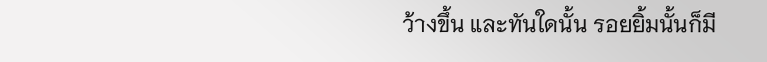ว้างขึ้น และทันใดนั้น รอยยิ้มนั้นก็มี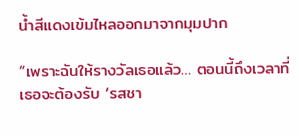น้ำสีแดงเข้มไหลออกมาจากมุมปาก

“เพราะฉันให้รางวัลเธอแล้ว… ตอนนี้ถึงเวลาที่เธอจะต้องรับ ‘รสชา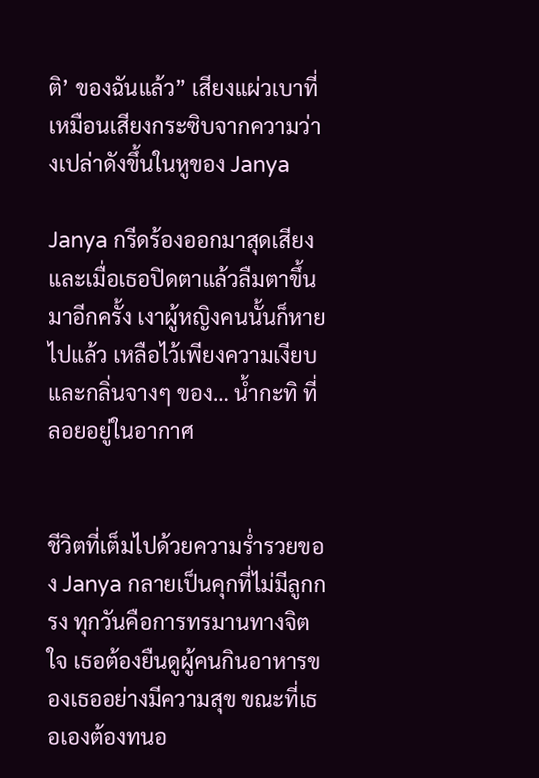ติ’ ของฉันแล้ว” เสียงแผ่วเบาที่เหมือนเสียงกระซิบจากความว่างเปล่าดังขึ้นในหูของ Janya

Janya กรีดร้องออกมาสุดเสียง และเมื่อเธอปิดตาแล้วลืมตาขึ้นมาอีกครั้ง เงาผู้หญิงคนนั้นก็หายไปแล้ว เหลือไว้เพียงความเงียบและกลิ่นจางๆ ของ… น้ำกะทิ ที่ลอยอยู่ในอากาศ


ชีวิตที่เต็มไปด้วยความร่ำรวยของ Janya กลายเป็นคุกที่ไม่มีลูกกรง ทุกวันคือการทรมานทางจิตใจ เธอต้องยืนดูผู้คนกินอาหารของเธออย่างมีความสุข ขณะที่เธอเองต้องทนอ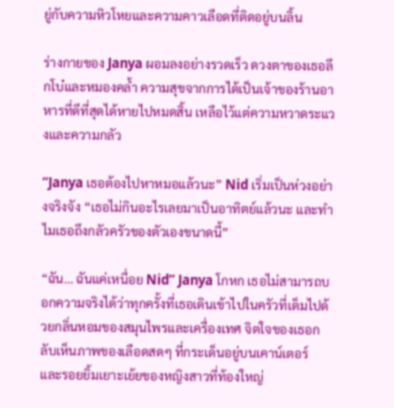ยู่กับความหิวโหยและความคาวเลือดที่ติดอยู่บนลิ้น

ร่างกายของ Janya ผอมลงอย่างรวดเร็ว ดวงตาของเธอลึกโบ๋และหมองคล้ำ ความสุขจากการได้เป็นเจ้าของร้านอาหารที่ดีที่สุดได้หายไปหมดสิ้น เหลือไว้แต่ความหวาดระแวงและความกลัว

“Janya เธอต้องไปหาหมอแล้วนะ” Nid เริ่มเป็นห่วงอย่างจริงจัง “เธอไม่กินอะไรเลยมาเป็นอาทิตย์แล้วนะ และทำไมเธอถึงกลัวครัวของตัวเองขนาดนี้”

“ฉัน… ฉันแค่เหนื่อย Nid” Janya โกหก เธอไม่สามารถบอกความจริงได้ว่าทุกครั้งที่เธอเดินเข้าไปในครัวที่เต็มไปด้วยกลิ่นหอมของสมุนไพรและเครื่องเทศ จิตใจของเธอกลับเห็นภาพของเลือดสดๆ ที่กระเด็นอยู่บนเคาน์เตอร์ และรอยยิ้มเยาะเย้ยของหญิงสาวที่ท้องใหญ่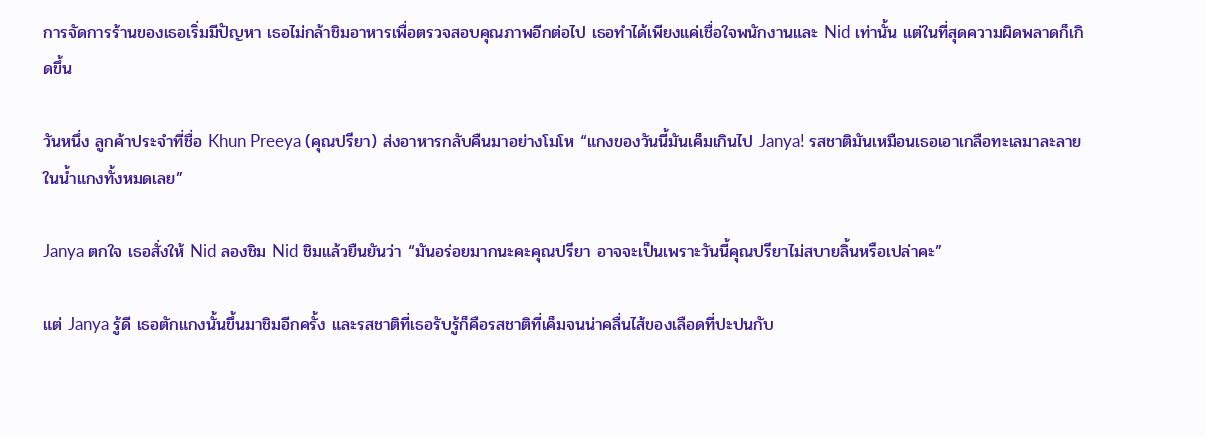การจัดการร้านของเธอเริ่มมีปัญหา เธอไม่กล้าชิมอาหารเพื่อตรวจสอบคุณภาพอีกต่อไป เธอทำได้เพียงแค่เชื่อใจพนักงานและ Nid เท่านั้น แต่ในที่สุดความผิดพลาดก็เกิดขึ้น

วันหนึ่ง ลูกค้าประจำที่ชื่อ Khun Preeya (คุณปรียา) ส่งอาหารกลับคืนมาอย่างโมโห “แกงของวันนี้มันเค็มเกินไป Janya! รสชาติมันเหมือนเธอเอาเกลือทะเลมาละลายในน้ำแกงทั้งหมดเลย”

Janya ตกใจ เธอสั่งให้ Nid ลองชิม Nid ชิมแล้วยืนยันว่า “มันอร่อยมากนะคะคุณปรียา อาจจะเป็นเพราะวันนี้คุณปรียาไม่สบายลิ้นหรือเปล่าคะ”

แต่ Janya รู้ดี เธอตักแกงนั้นขึ้นมาชิมอีกครั้ง และรสชาติที่เธอรับรู้ก็คือรสชาติที่เค็มจนน่าคลื่นไส้ของเลือดที่ปะปนกับ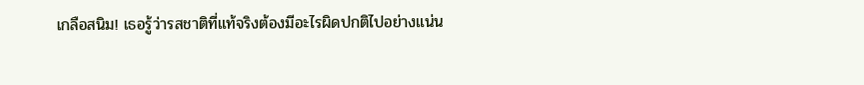เกลือสนิม! เธอรู้ว่ารสชาติที่แท้จริงต้องมีอะไรผิดปกติไปอย่างแน่น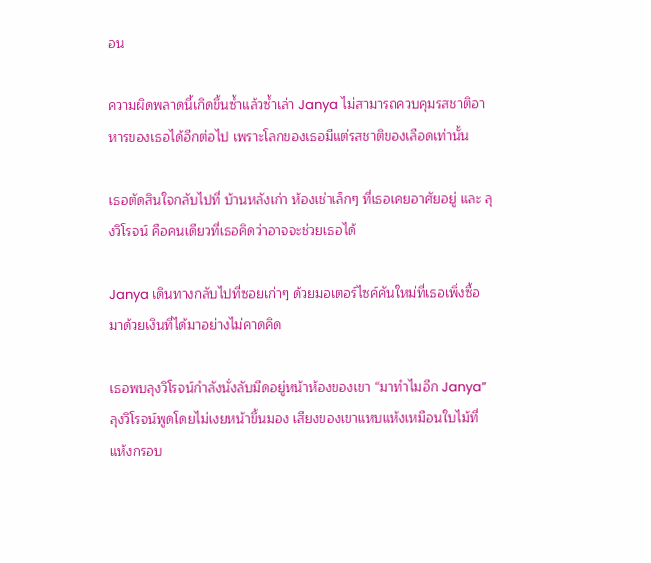อน

ความผิดพลาดนี้เกิดขึ้นซ้ำแล้วซ้ำเล่า Janya ไม่สามารถควบคุมรสชาติอาหารของเธอได้อีกต่อไป เพราะโลกของเธอมีแต่รสชาติของเลือดเท่านั้น

เธอตัดสินใจกลับไปที่ บ้านหลังเก่า ห้องเช่าเล็กๆ ที่เธอเคยอาศัยอยู่ และ ลุงวิโรจน์ คือคนเดียวที่เธอคิดว่าอาจจะช่วยเธอได้

Janya เดินทางกลับไปที่ซอยเก่าๆ ด้วยมอเตอร์ไซค์คันใหม่ที่เธอเพิ่งซื้อมาด้วยเงินที่ได้มาอย่างไม่คาดคิด

เธอพบลุงวิโรจน์กำลังนั่งลับมีดอยู่หน้าห้องของเขา “มาทำไมอีก Janya” ลุงวิโรจน์พูดโดยไม่เงยหน้าขึ้นมอง เสียงของเขาแหบแห้งเหมือนใบไม้ที่แห้งกรอบ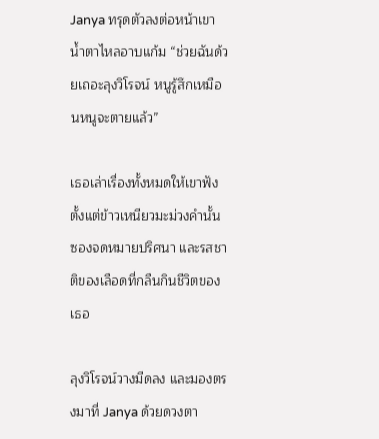Janya ทรุดตัวลงต่อหน้าเขา น้ำตาไหลอาบแก้ม “ช่วยฉันด้วยเถอะลุงวิโรจน์ หนูรู้สึกเหมือนหนูจะตายแล้ว”

เธอเล่าเรื่องทั้งหมดให้เขาฟัง ตั้งแต่ข้าวเหนียวมะม่วงคำนั้น ซองจดหมายปริศนา และรสชาติของเลือดที่กลืนกินชีวิตของเธอ

ลุงวิโรจน์วางมีดลง และมองตรงมาที่ Janya ด้วยดวงตา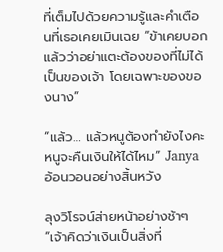ที่เต็มไปด้วยความรู้และคำเตือนที่เธอเคยเมินเฉย “ข้าเคยบอกแล้วว่าอย่าแตะต้องของที่ไม่ได้เป็นของเจ้า โดยเฉพาะของของนาง”

“แล้ว… แล้วหนูต้องทำยังไงคะ หนูจะคืนเงินให้ได้ไหม” Janya อ้อนวอนอย่างสิ้นหวัง

ลุงวิโรจน์ส่ายหน้าอย่างช้าๆ “เจ้าคิดว่าเงินเป็นสิ่งที่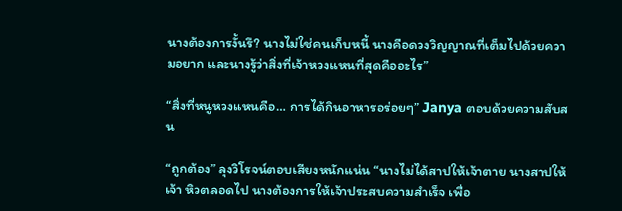นางต้องการงั้นรึ? นางไม่ใช่คนเก็บหนี้ นางคือดวงวิญญาณที่เต็มไปด้วยความอยาก และนางรู้ว่าสิ่งที่เจ้าหวงแหนที่สุดคืออะไร”

“สิ่งที่หนูหวงแหนคือ… การได้กินอาหารอร่อยๆ” Janya ตอบด้วยความสับสน

“ถูกต้อง” ลุงวิโรจน์ตอบเสียงหนักแน่น “นางไม่ได้สาปให้เจ้าตาย นางสาปให้เจ้า หิวตลอดไป นางต้องการให้เจ้าประสบความสำเร็จ เพื่อ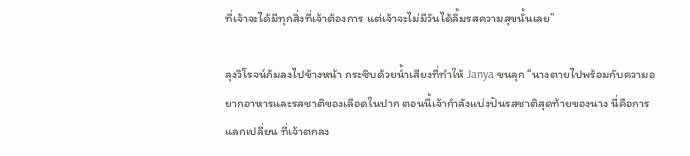ที่เจ้าจะได้มีทุกสิ่งที่เจ้าต้องการ แต่เจ้าจะไม่มีวันได้ลิ้มรสความสุขนั้นเลย”

ลุงวิโรจน์ก้มลงไปข้างหน้า กระซิบด้วยน้ำเสียงที่ทำให้ Janya ขนลุก “นางตายไปพร้อมกับความอยากอาหารและรสชาติของเลือดในปาก ตอนนี้เจ้ากำลังแบ่งปันรสชาติสุดท้ายของนาง นี่คือการแลกเปลี่ยน ที่เจ้าตกลง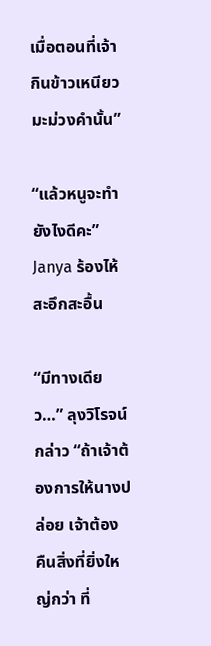เมื่อตอนที่เจ้ากินข้าวเหนียวมะม่วงคำนั้น”

“แล้วหนูจะทำยังไงดีคะ” Janya ร้องไห้สะอึกสะอื้น

“มีทางเดียว…” ลุงวิโรจน์กล่าว “ถ้าเจ้าต้องการให้นางปล่อย เจ้าต้อง คืนสิ่งที่ยิ่งใหญ่กว่า ที่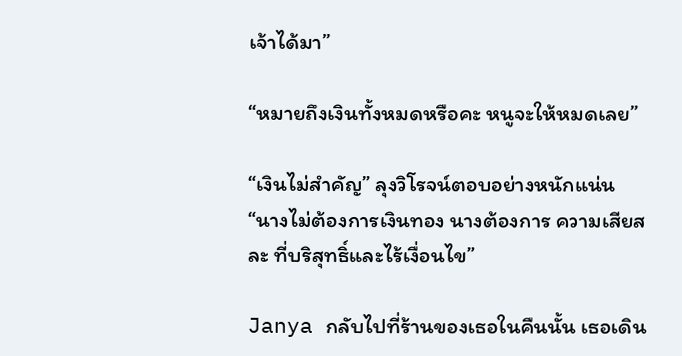เจ้าได้มา”

“หมายถึงเงินทั้งหมดหรือคะ หนูจะให้หมดเลย”

“เงินไม่สำคัญ” ลุงวิโรจน์ตอบอย่างหนักแน่น “นางไม่ต้องการเงินทอง นางต้องการ ความเสียสละ ที่บริสุทธิ์และไร้เงื่อนไข”

Janya กลับไปที่ร้านของเธอในคืนนั้น เธอเดิน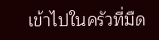เข้าไปในครัวที่มืด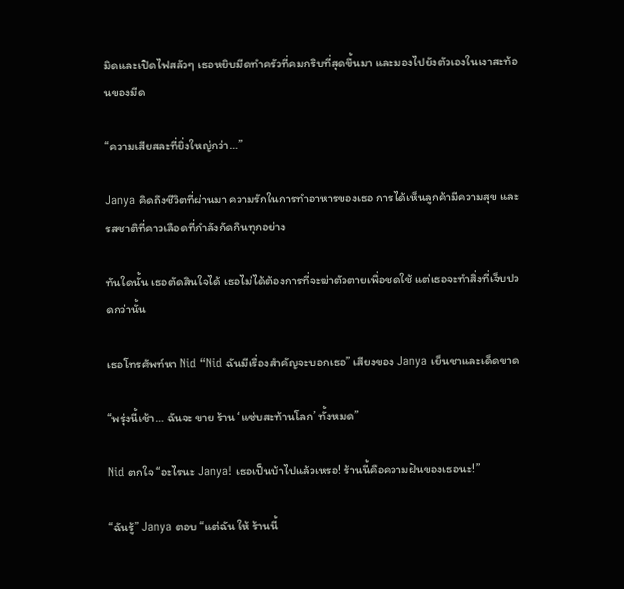มิดและเปิดไฟสลัวๆ เธอหยิบมีดทำครัวที่คมกริบที่สุดขึ้นมา และมองไปยังตัวเองในเงาสะท้อนของมีด

“ความเสียสละที่ยิ่งใหญ่กว่า…”

Janya คิดถึงชีวิตที่ผ่านมา ความรักในการทำอาหารของเธอ การได้เห็นลูกค้ามีความสุข และรสชาติที่คาวเลือดที่กำลังกัดกินทุกอย่าง

ทันใดนั้น เธอตัดสินใจได้ เธอไม่ได้ต้องการที่จะฆ่าตัวตายเพื่อชดใช้ แต่เธอจะทำสิ่งที่เจ็บปวดกว่านั้น

เธอโทรศัพท์หา Nid “Nid ฉันมีเรื่องสำคัญจะบอกเธอ” เสียงของ Janya เย็นชาและเด็ดขาด

“พรุ่งนี้เช้า… ฉันจะ ขาย ร้าน ‘แซ่บสะท้านโลก’ ทั้งหมด”

Nid ตกใจ “อะไรนะ Janya! เธอเป็นบ้าไปแล้วเหรอ! ร้านนี้คือความฝันของเธอนะ!”

“ฉันรู้” Janya ตอบ “แต่ฉัน ให้ ร้านนี้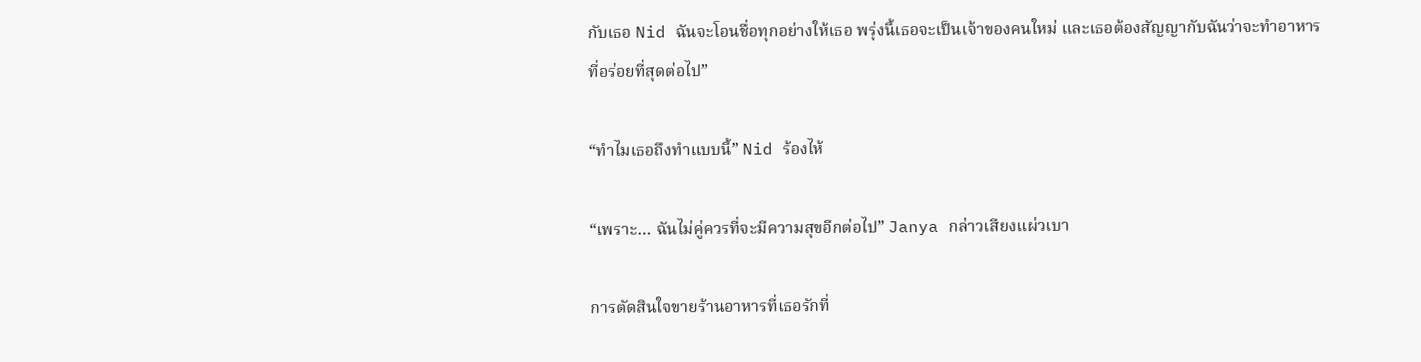กับเธอ Nid ฉันจะโอนชื่อทุกอย่างให้เธอ พรุ่งนี้เธอจะเป็นเจ้าของคนใหม่ และเธอต้องสัญญากับฉันว่าจะทำอาหารที่อร่อยที่สุดต่อไป”

“ทำไมเธอถึงทำแบบนี้” Nid ร้องไห้

“เพราะ… ฉันไม่คู่ควรที่จะมีความสุขอีกต่อไป” Janya กล่าวเสียงแผ่วเบา

การตัดสินใจขายร้านอาหารที่เธอรักที่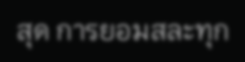สุด การยอมสละทุก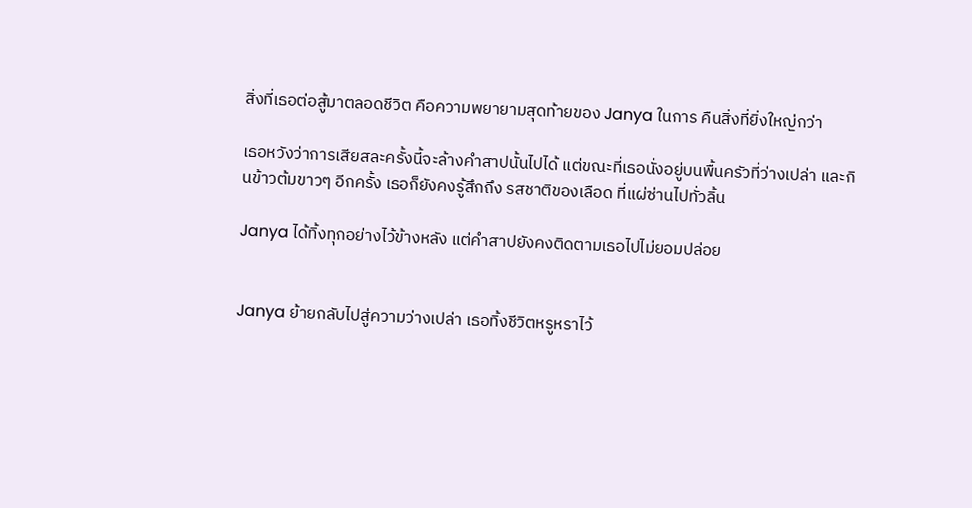สิ่งที่เธอต่อสู้มาตลอดชีวิต คือความพยายามสุดท้ายของ Janya ในการ คืนสิ่งที่ยิ่งใหญ่กว่า

เธอหวังว่าการเสียสละครั้งนี้จะล้างคำสาปนั้นไปได้ แต่ขณะที่เธอนั่งอยู่บนพื้นครัวที่ว่างเปล่า และกินข้าวต้มขาวๆ อีกครั้ง เธอก็ยังคงรู้สึกถึง รสชาติของเลือด ที่แผ่ซ่านไปทั่วลิ้น

Janya ได้ทิ้งทุกอย่างไว้ข้างหลัง แต่คำสาปยังคงติดตามเธอไปไม่ยอมปล่อย


Janya ย้ายกลับไปสู่ความว่างเปล่า เธอทิ้งชีวิตหรูหราไว้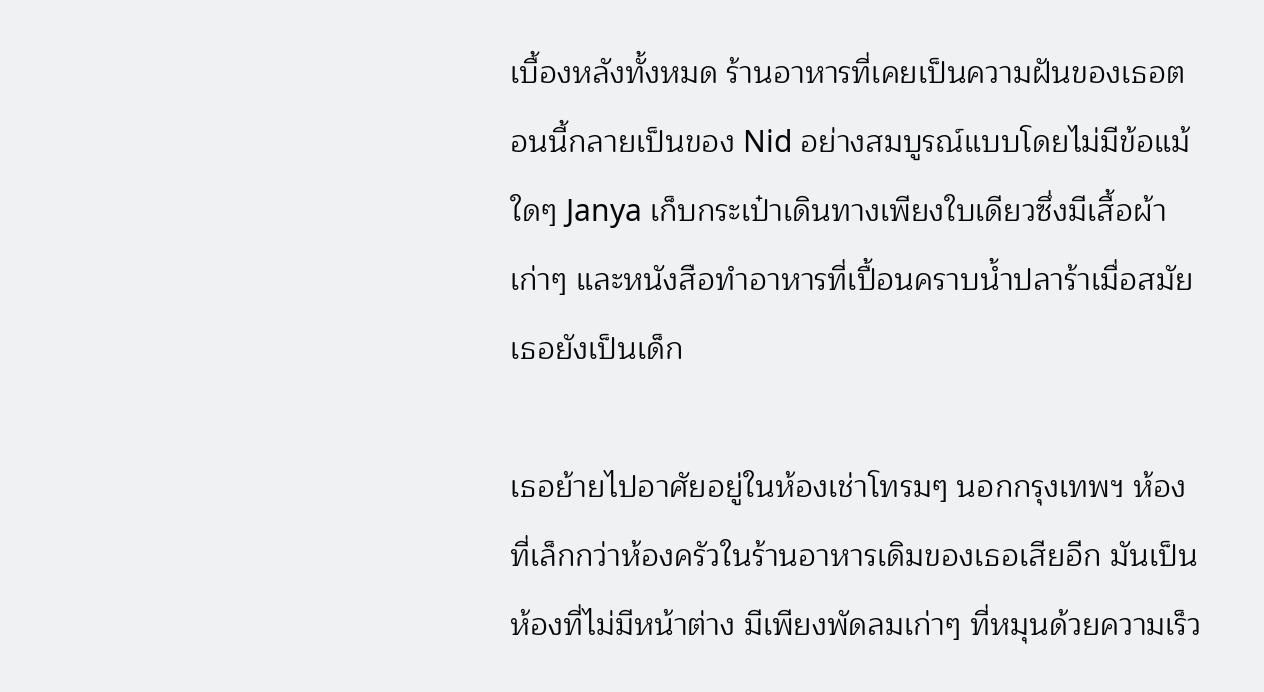เบื้องหลังทั้งหมด ร้านอาหารที่เคยเป็นความฝันของเธอตอนนี้กลายเป็นของ Nid อย่างสมบูรณ์แบบโดยไม่มีข้อแม้ใดๆ Janya เก็บกระเป๋าเดินทางเพียงใบเดียวซึ่งมีเสื้อผ้าเก่าๆ และหนังสือทำอาหารที่เปื้อนคราบน้ำปลาร้าเมื่อสมัยเธอยังเป็นเด็ก

เธอย้ายไปอาศัยอยู่ในห้องเช่าโทรมๆ นอกกรุงเทพฯ ห้องที่เล็กกว่าห้องครัวในร้านอาหารเดิมของเธอเสียอีก มันเป็นห้องที่ไม่มีหน้าต่าง มีเพียงพัดลมเก่าๆ ที่หมุนด้วยความเร็ว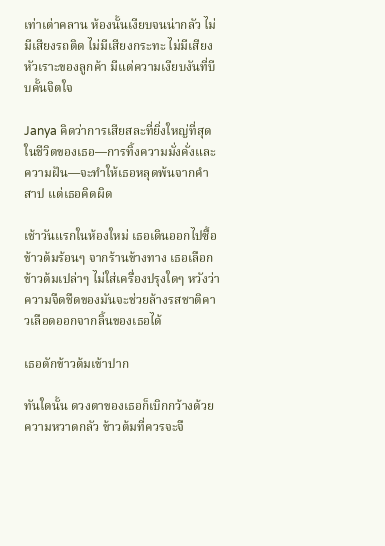เท่าเต่าคลาน ห้องนั้นเงียบจนน่ากลัว ไม่มีเสียงรถติด ไม่มีเสียงกระทะ ไม่มีเสียงหัวเราะของลูกค้า มีแต่ความเงียบงันที่บีบคั้นจิตใจ

Janya คิดว่าการเสียสละที่ยิ่งใหญ่ที่สุดในชีวิตของเธอ—การทิ้งความมั่งคั่งและความฝัน—จะทำให้เธอหลุดพ้นจากคำสาป แต่เธอคิดผิด

เช้าวันแรกในห้องใหม่ เธอเดินออกไปซื้อ ข้าวต้มร้อนๆ จากร้านข้างทาง เธอเลือกข้าวต้มเปล่าๆ ไม่ใส่เครื่องปรุงใดๆ หวังว่าความจืดชืดของมันจะช่วยล้างรสชาติคาวเลือดออกจากลิ้นของเธอได้

เธอตักข้าวต้มเข้าปาก

ทันใดนั้น ดวงตาของเธอก็เบิกกว้างด้วยความหวาดกลัว ข้าวต้มที่ควรจะจื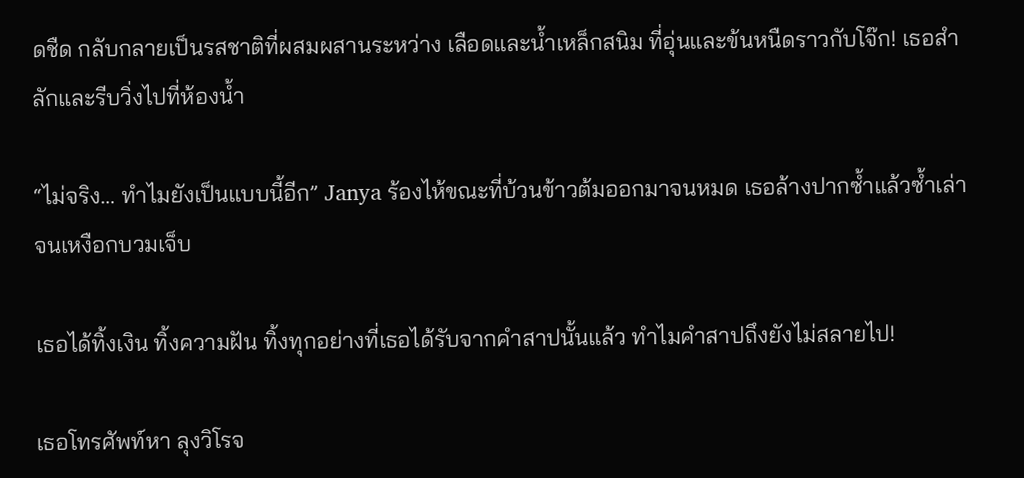ดชืด กลับกลายเป็นรสชาติที่ผสมผสานระหว่าง เลือดและน้ำเหล็กสนิม ที่อุ่นและข้นหนืดราวกับโจ๊ก! เธอสำลักและรีบวิ่งไปที่ห้องน้ำ

“ไม่จริง… ทำไมยังเป็นแบบนี้อีก” Janya ร้องไห้ขณะที่บ้วนข้าวต้มออกมาจนหมด เธอล้างปากซ้ำแล้วซ้ำเล่าจนเหงือกบวมเจ็บ

เธอได้ทิ้งเงิน ทิ้งความฝัน ทิ้งทุกอย่างที่เธอได้รับจากคำสาปนั้นแล้ว ทำไมคำสาปถึงยังไม่สลายไป!

เธอโทรศัพท์หา ลุงวิโรจ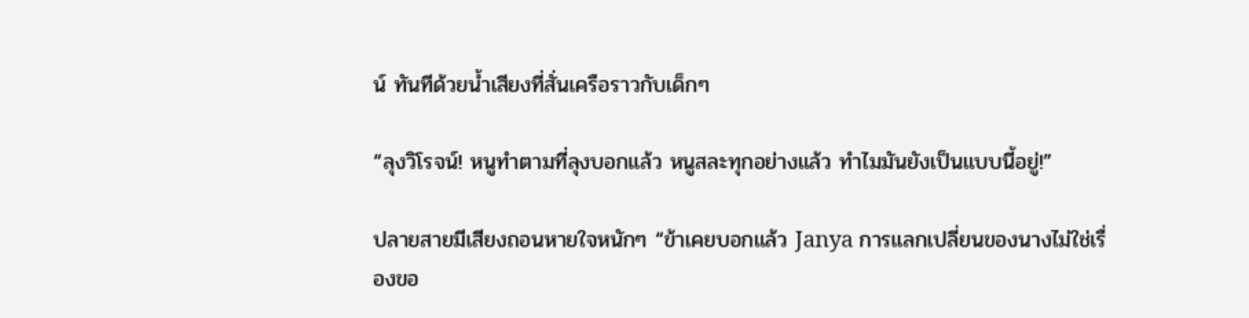น์ ทันทีด้วยน้ำเสียงที่สั่นเครือราวกับเด็กๆ

“ลุงวิโรจน์! หนูทำตามที่ลุงบอกแล้ว หนูสละทุกอย่างแล้ว ทำไมมันยังเป็นแบบนี้อยู่!”

ปลายสายมีเสียงถอนหายใจหนักๆ “ข้าเคยบอกแล้ว Janya การแลกเปลี่ยนของนางไม่ใช่เรื่องขอ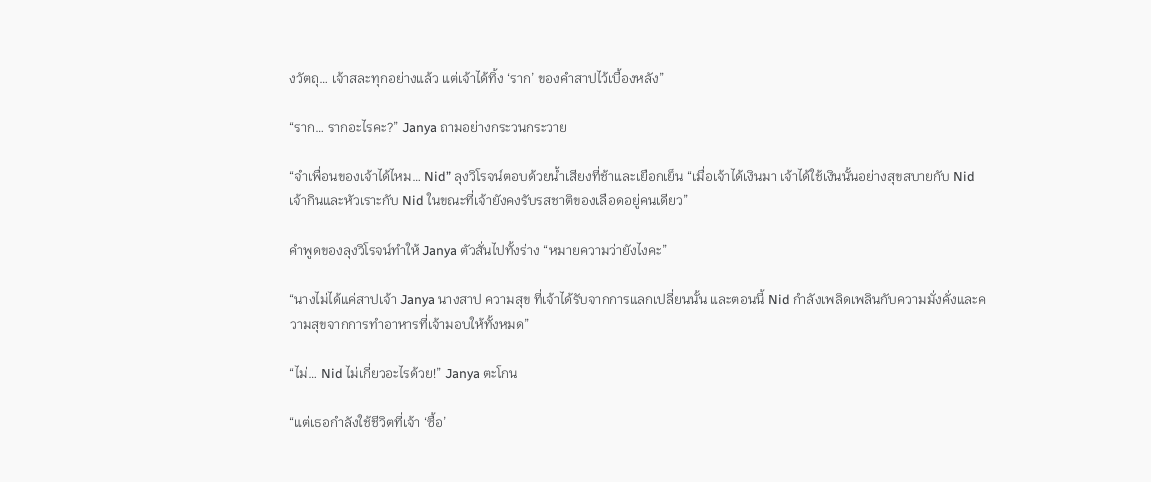งวัตถุ… เจ้าสละทุกอย่างแล้ว แต่เจ้าได้ทิ้ง ‘ราก’ ของคำสาปไว้เบื้องหลัง”

“ราก… รากอะไรคะ?” Janya ถามอย่างกระวนกระวาย

“จำเพื่อนของเจ้าได้ไหม… Nid” ลุงวิโรจน์ตอบด้วยน้ำเสียงที่ช้าและเยือกเย็น “เมื่อเจ้าได้เงินมา เจ้าได้ใช้เงินนั้นอย่างสุขสบายกับ Nid เจ้ากินและหัวเราะกับ Nid ในขณะที่เจ้ายังคงรับรสชาติของเลือดอยู่คนเดียว”

คำพูดของลุงวิโรจน์ทำให้ Janya ตัวสั่นไปทั้งร่าง “หมายความว่ายังไงคะ”

“นางไม่ได้แค่สาปเจ้า Janya นางสาป ความสุข ที่เจ้าได้รับจากการแลกเปลี่ยนนั้น และตอนนี้ Nid กำลังเพลิดเพลินกับความมั่งคั่งและความสุขจากการทำอาหารที่เจ้ามอบให้ทั้งหมด”

“ไม่… Nid ไม่เกี่ยวอะไรด้วย!” Janya ตะโกน

“แต่เธอกำลังใช้ชีวิตที่เจ้า ‘ซื้อ’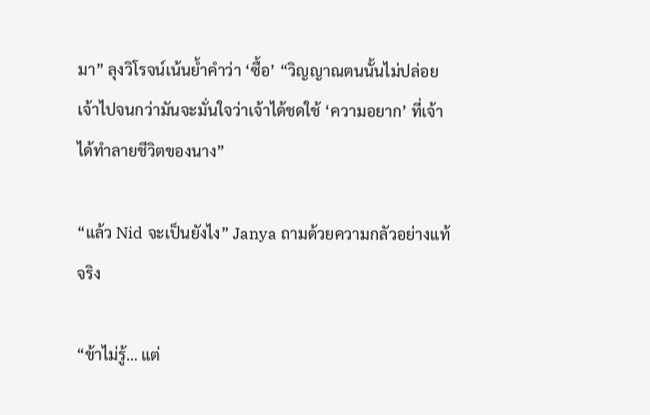มา” ลุงวิโรจน์เน้นย้ำคำว่า ‘ซื้อ’ “วิญญาณตนนั้นไม่ปล่อยเจ้าไปจนกว่ามันจะมั่นใจว่าเจ้าได้ชดใช้ ‘ความอยาก’ ที่เจ้าได้ทำลายชีวิตของนาง”

“แล้ว Nid จะเป็นยังไง” Janya ถามด้วยความกลัวอย่างแท้จริง

“ข้าไม่รู้… แต่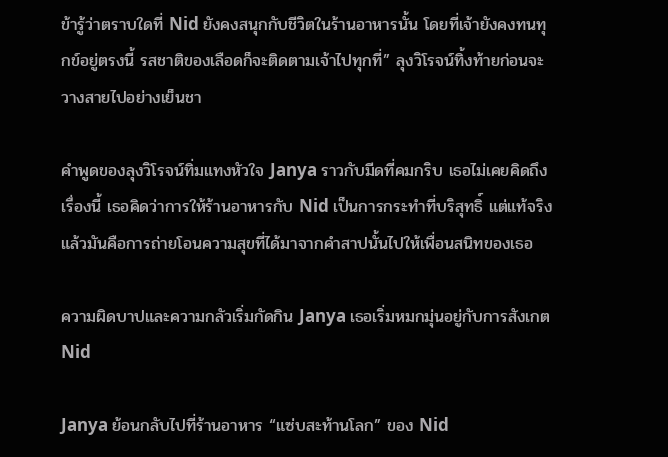ข้ารู้ว่าตราบใดที่ Nid ยังคงสนุกกับชีวิตในร้านอาหารนั้น โดยที่เจ้ายังคงทนทุกข์อยู่ตรงนี้ รสชาติของเลือดก็จะติดตามเจ้าไปทุกที่” ลุงวิโรจน์ทิ้งท้ายก่อนจะวางสายไปอย่างเย็นชา

คำพูดของลุงวิโรจน์ทิ่มแทงหัวใจ Janya ราวกับมีดที่คมกริบ เธอไม่เคยคิดถึงเรื่องนี้ เธอคิดว่าการให้ร้านอาหารกับ Nid เป็นการกระทำที่บริสุทธิ์ แต่แท้จริงแล้วมันคือการถ่ายโอนความสุขที่ได้มาจากคำสาปนั้นไปให้เพื่อนสนิทของเธอ

ความผิดบาปและความกลัวเริ่มกัดกิน Janya เธอเริ่มหมกมุ่นอยู่กับการสังเกต Nid

Janya ย้อนกลับไปที่ร้านอาหาร “แซ่บสะท้านโลก” ของ Nid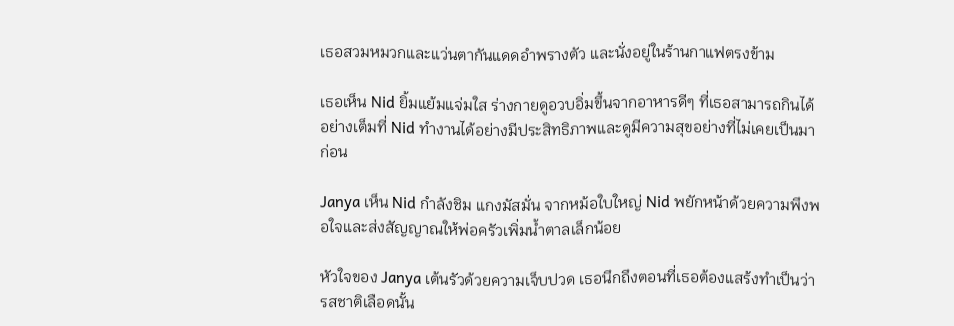เธอสวมหมวกและแว่นตากันแดดอำพรางตัว และนั่งอยู่ในร้านกาแฟตรงข้าม

เธอเห็น Nid ยิ้มแย้มแจ่มใส ร่างกายดูอวบอิ่มขึ้นจากอาหารดีๆ ที่เธอสามารถกินได้อย่างเต็มที่ Nid ทำงานได้อย่างมีประสิทธิภาพและดูมีความสุขอย่างที่ไม่เคยเป็นมาก่อน

Janya เห็น Nid กำลังชิม แกงมัสมั่น จากหม้อใบใหญ่ Nid พยักหน้าด้วยความพึงพอใจและส่งสัญญาณให้พ่อครัวเพิ่มน้ำตาลเล็กน้อย

หัวใจของ Janya เต้นรัวด้วยความเจ็บปวด เธอนึกถึงตอนที่เธอต้องแสร้งทำเป็นว่ารสชาติเลือดนั้น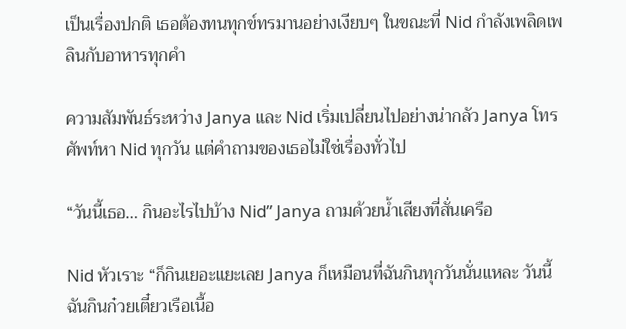เป็นเรื่องปกติ เธอต้องทนทุกข์ทรมานอย่างเงียบๆ ในขณะที่ Nid กำลังเพลิดเพลินกับอาหารทุกคำ

ความสัมพันธ์ระหว่าง Janya และ Nid เริ่มเปลี่ยนไปอย่างน่ากลัว Janya โทรศัพท์หา Nid ทุกวัน แต่คำถามของเธอไม่ใช่เรื่องทั่วไป

“วันนี้เธอ… กินอะไรไปบ้าง Nid” Janya ถามด้วยน้ำเสียงที่สั่นเครือ

Nid หัวเราะ “ก็กินเยอะแยะเลย Janya ก็เหมือนที่ฉันกินทุกวันนั่นแหละ วันนี้ฉันกินก๋วยเตี๋ยวเรือเนื้อ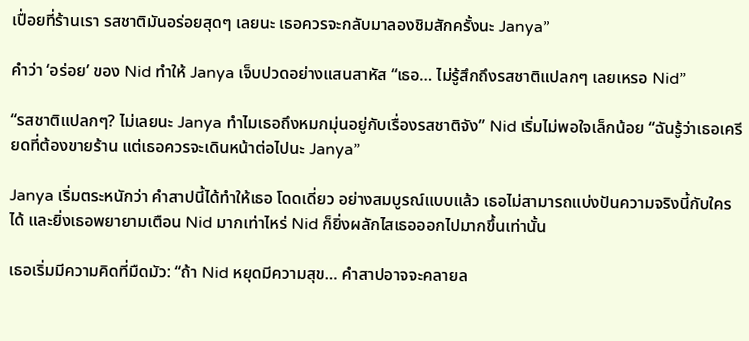เปื่อยที่ร้านเรา รสชาติมันอร่อยสุดๆ เลยนะ เธอควรจะกลับมาลองชิมสักครั้งนะ Janya”

คำว่า ‘อร่อย’ ของ Nid ทำให้ Janya เจ็บปวดอย่างแสนสาหัส “เธอ… ไม่รู้สึกถึงรสชาติแปลกๆ เลยเหรอ Nid”

“รสชาติแปลกๆ? ไม่เลยนะ Janya ทำไมเธอถึงหมกมุ่นอยู่กับเรื่องรสชาติจัง” Nid เริ่มไม่พอใจเล็กน้อย “ฉันรู้ว่าเธอเครียดที่ต้องขายร้าน แต่เธอควรจะเดินหน้าต่อไปนะ Janya”

Janya เริ่มตระหนักว่า คำสาปนี้ได้ทำให้เธอ โดดเดี่ยว อย่างสมบูรณ์แบบแล้ว เธอไม่สามารถแบ่งปันความจริงนี้กับใครได้ และยิ่งเธอพยายามเตือน Nid มากเท่าไหร่ Nid ก็ยิ่งผลักไสเธอออกไปมากขึ้นเท่านั้น

เธอเริ่มมีความคิดที่มืดมัว: “ถ้า Nid หยุดมีความสุข… คำสาปอาจจะคลายล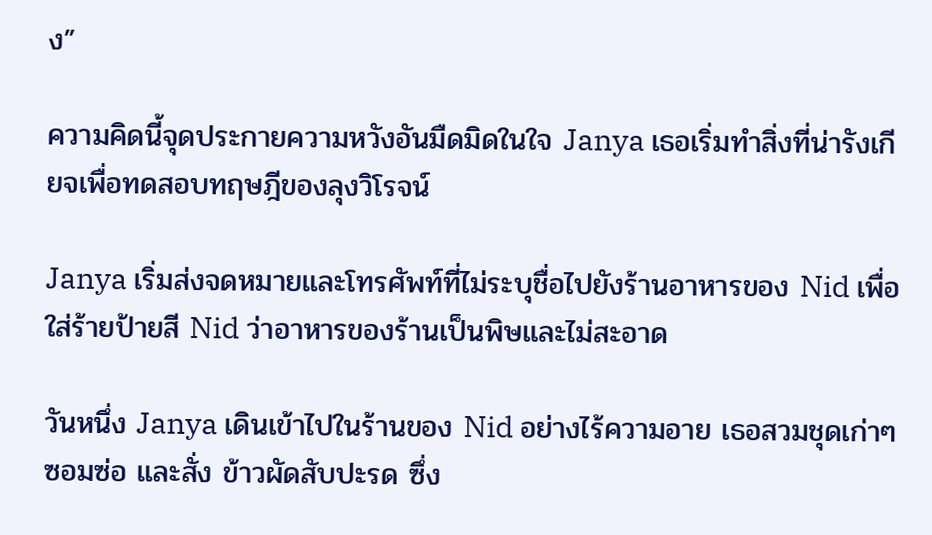ง”

ความคิดนี้จุดประกายความหวังอันมืดมิดในใจ Janya เธอเริ่มทำสิ่งที่น่ารังเกียจเพื่อทดสอบทฤษฎีของลุงวิโรจน์

Janya เริ่มส่งจดหมายและโทรศัพท์ที่ไม่ระบุชื่อไปยังร้านอาหารของ Nid เพื่อใส่ร้ายป้ายสี Nid ว่าอาหารของร้านเป็นพิษและไม่สะอาด

วันหนึ่ง Janya เดินเข้าไปในร้านของ Nid อย่างไร้ความอาย เธอสวมชุดเก่าๆ ซอมซ่อ และสั่ง ข้าวผัดสับปะรด ซึ่ง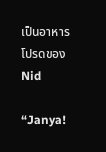เป็นอาหารโปรดของ Nid

“Janya!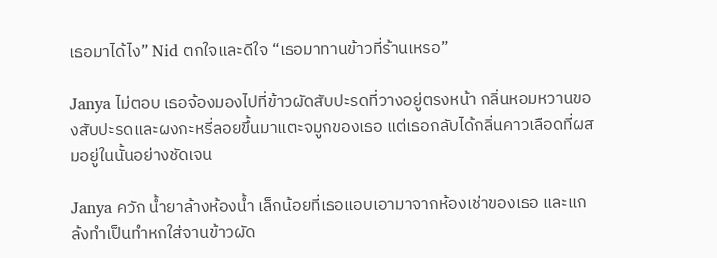เธอมาได้ไง” Nid ตกใจและดีใจ “เธอมาทานข้าวที่ร้านเหรอ”

Janya ไม่ตอบ เธอจ้องมองไปที่ข้าวผัดสับปะรดที่วางอยู่ตรงหน้า กลิ่นหอมหวานของสับปะรดและผงกะหรี่ลอยขึ้นมาแตะจมูกของเธอ แต่เธอกลับได้กลิ่นคาวเลือดที่ผสมอยู่ในนั้นอย่างชัดเจน

Janya ควัก น้ำยาล้างห้องน้ำ เล็กน้อยที่เธอแอบเอามาจากห้องเช่าของเธอ และแกล้งทำเป็นทำหกใส่จานข้าวผัด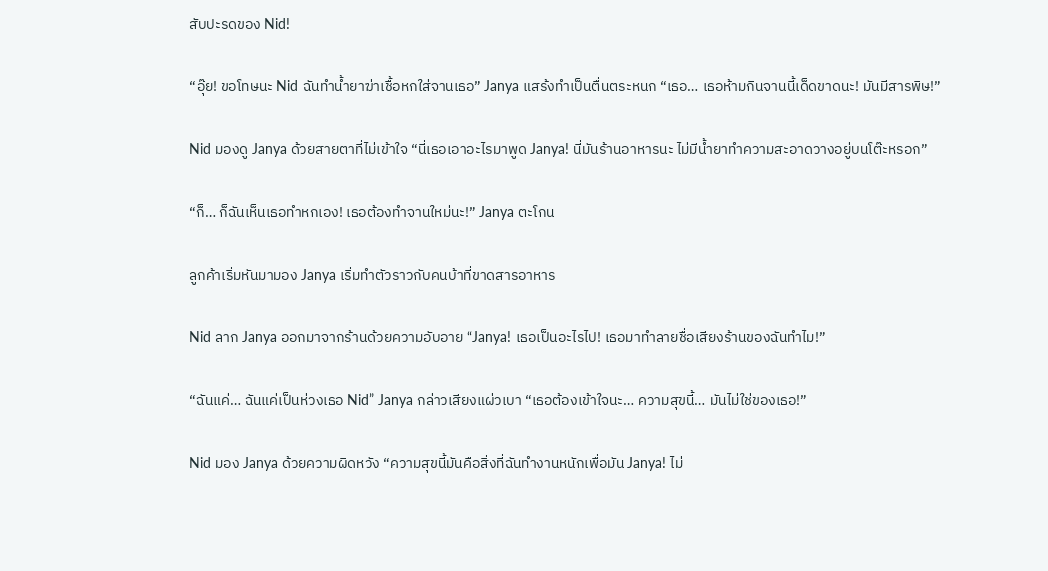สับปะรดของ Nid!

“อุ๊ย! ขอโทษนะ Nid ฉันทำน้ำยาฆ่าเชื้อหกใส่จานเธอ” Janya แสร้งทำเป็นตื่นตระหนก “เธอ… เธอห้ามกินจานนี้เด็ดขาดนะ! มันมีสารพิษ!”

Nid มองดู Janya ด้วยสายตาที่ไม่เข้าใจ “นี่เธอเอาอะไรมาพูด Janya! นี่มันร้านอาหารนะ ไม่มีน้ำยาทำความสะอาดวางอยู่บนโต๊ะหรอก”

“ก็… ก็ฉันเห็นเธอทำหกเอง! เธอต้องทำจานใหม่นะ!” Janya ตะโกน

ลูกค้าเริ่มหันมามอง Janya เริ่มทำตัวราวกับคนบ้าที่ขาดสารอาหาร

Nid ลาก Janya ออกมาจากร้านด้วยความอับอาย “Janya! เธอเป็นอะไรไป! เธอมาทำลายชื่อเสียงร้านของฉันทำไม!”

“ฉันแค่… ฉันแค่เป็นห่วงเธอ Nid” Janya กล่าวเสียงแผ่วเบา “เธอต้องเข้าใจนะ… ความสุขนี้… มันไม่ใช่ของเธอ!”

Nid มอง Janya ด้วยความผิดหวัง “ความสุขนี้มันคือสิ่งที่ฉันทำงานหนักเพื่อมัน Janya! ไม่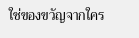ใช่ของขวัญจากใคร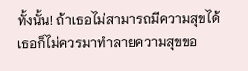ทั้งนั้น! ถ้าเธอไม่สามารถมีความสุขได้ เธอก็ไม่ควรมาทำลายความสุขขอ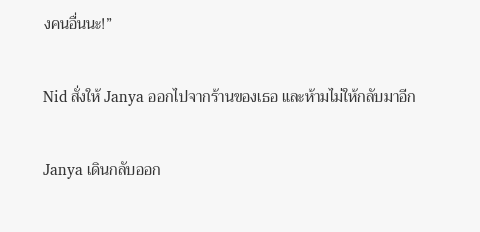งคนอื่นนะ!”

Nid สั่งให้ Janya ออกไปจากร้านของเธอ และห้ามไม่ให้กลับมาอีก

Janya เดินกลับออก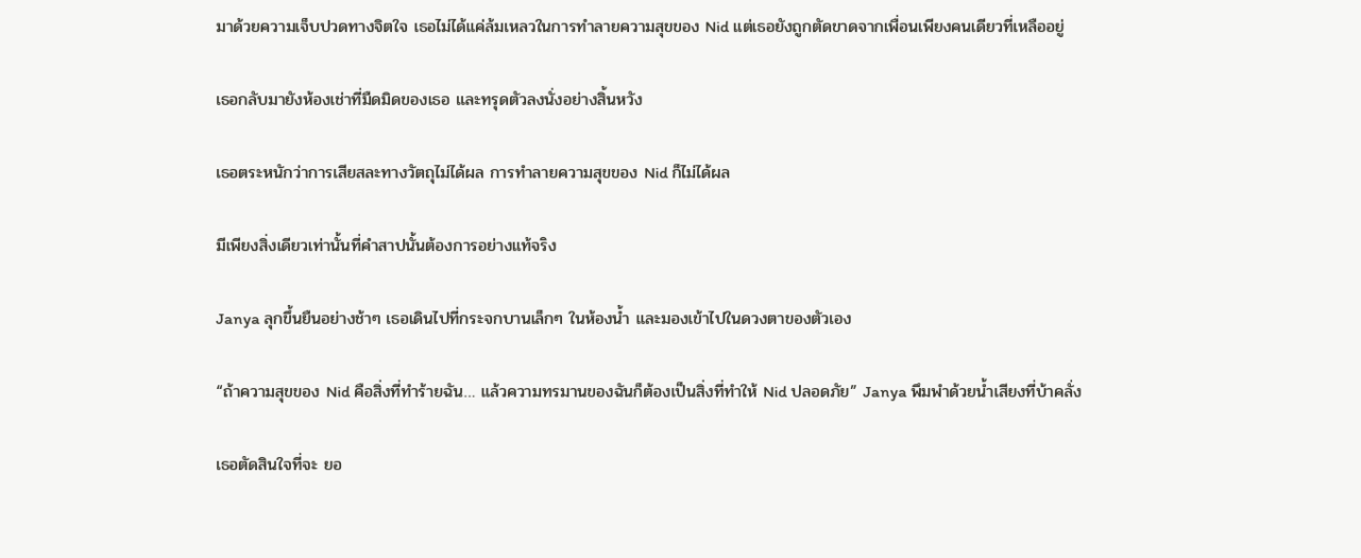มาด้วยความเจ็บปวดทางจิตใจ เธอไม่ได้แค่ล้มเหลวในการทำลายความสุขของ Nid แต่เธอยังถูกตัดขาดจากเพื่อนเพียงคนเดียวที่เหลืออยู่

เธอกลับมายังห้องเช่าที่มืดมิดของเธอ และทรุดตัวลงนั่งอย่างสิ้นหวัง

เธอตระหนักว่าการเสียสละทางวัตถุไม่ได้ผล การทำลายความสุขของ Nid ก็ไม่ได้ผล

มีเพียงสิ่งเดียวเท่านั้นที่คำสาปนั้นต้องการอย่างแท้จริง

Janya ลุกขึ้นยืนอย่างช้าๆ เธอเดินไปที่กระจกบานเล็กๆ ในห้องน้ำ และมองเข้าไปในดวงตาของตัวเอง

“ถ้าความสุขของ Nid คือสิ่งที่ทำร้ายฉัน… แล้วความทรมานของฉันก็ต้องเป็นสิ่งที่ทำให้ Nid ปลอดภัย” Janya พึมพำด้วยน้ำเสียงที่บ้าคลั่ง

เธอตัดสินใจที่จะ ยอ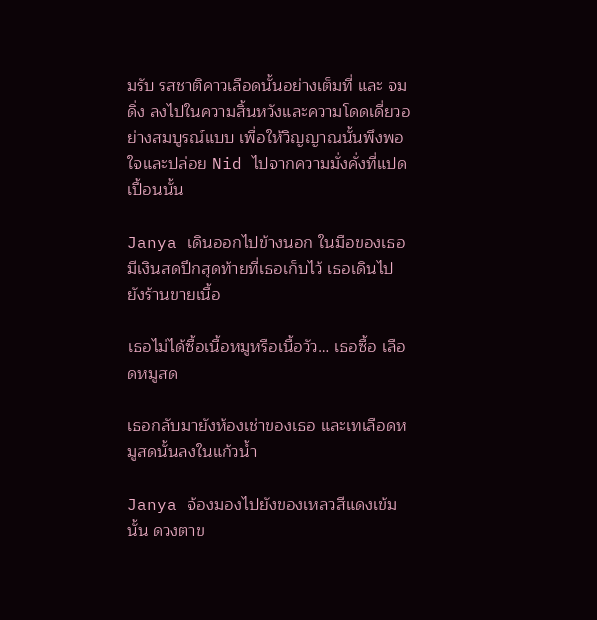มรับ รสชาติคาวเลือดนั้นอย่างเต็มที่ และ จมดิ่ง ลงไปในความสิ้นหวังและความโดดเดี่ยวอย่างสมบูรณ์แบบ เพื่อให้วิญญาณนั้นพึงพอใจและปล่อย Nid ไปจากความมั่งคั่งที่แปดเปื้อนนั้น

Janya เดินออกไปข้างนอก ในมือของเธอมีเงินสดปึกสุดท้ายที่เธอเก็บไว้ เธอเดินไปยังร้านขายเนื้อ

เธอไม่ได้ซื้อเนื้อหมูหรือเนื้อวัว… เธอซื้อ เลือดหมูสด

เธอกลับมายังห้องเช่าของเธอ และเทเลือดหมูสดนั้นลงในแก้วน้ำ

Janya จ้องมองไปยังของเหลวสีแดงเข้มนั้น ดวงตาข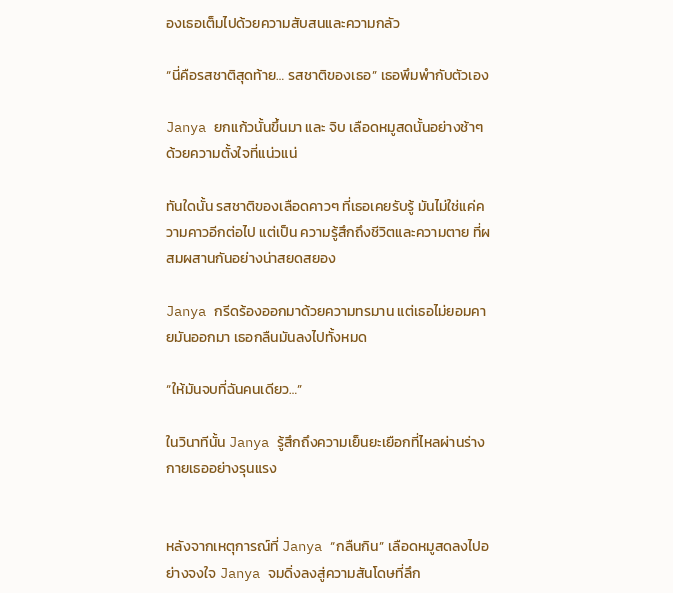องเธอเต็มไปด้วยความสับสนและความกลัว

“นี่คือรสชาติสุดท้าย… รสชาติของเธอ” เธอพึมพำกับตัวเอง

Janya ยกแก้วนั้นขึ้นมา และ จิบ เลือดหมูสดนั้นอย่างช้าๆ ด้วยความตั้งใจที่แน่วแน่

ทันใดนั้น รสชาติของเลือดคาวๆ ที่เธอเคยรับรู้ มันไม่ใช่แค่ความคาวอีกต่อไป แต่เป็น ความรู้สึกถึงชีวิตและความตาย ที่ผสมผสานกันอย่างน่าสยดสยอง

Janya กรีดร้องออกมาด้วยความทรมาน แต่เธอไม่ยอมคายมันออกมา เธอกลืนมันลงไปทั้งหมด

“ให้มันจบที่ฉันคนเดียว…”

ในวินาทีนั้น Janya รู้สึกถึงความเย็นยะเยือกที่ไหลผ่านร่างกายเธออย่างรุนแรง


หลังจากเหตุการณ์ที่ Janya “กลืนกิน” เลือดหมูสดลงไปอย่างจงใจ Janya จมดิ่งลงสู่ความสันโดษที่ลึก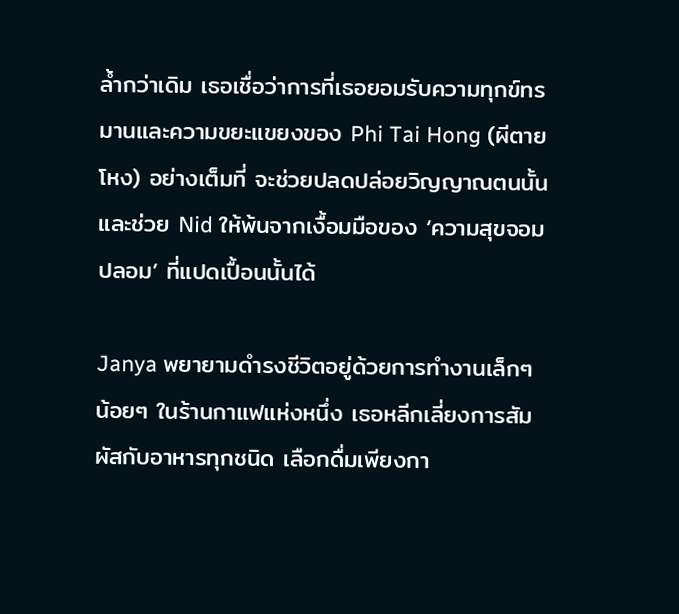ล้ำกว่าเดิม เธอเชื่อว่าการที่เธอยอมรับความทุกข์ทรมานและความขยะแขยงของ Phi Tai Hong (ผีตายโหง) อย่างเต็มที่ จะช่วยปลดปล่อยวิญญาณตนนั้นและช่วย Nid ให้พ้นจากเงื้อมมือของ ‘ความสุขจอมปลอม’ ที่แปดเปื้อนนั้นได้

Janya พยายามดำรงชีวิตอยู่ด้วยการทำงานเล็กๆ น้อยๆ ในร้านกาแฟแห่งหนึ่ง เธอหลีกเลี่ยงการสัมผัสกับอาหารทุกชนิด เลือกดื่มเพียงกา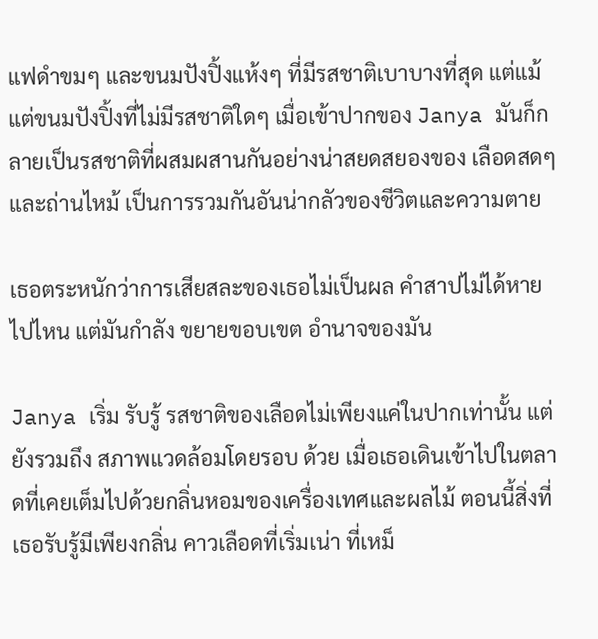แฟดำขมๆ และขนมปังปิ้งแห้งๆ ที่มีรสชาติเบาบางที่สุด แต่แม้แต่ขนมปังปิ้งที่ไม่มีรสชาติใดๆ เมื่อเข้าปากของ Janya มันก็กลายเป็นรสชาติที่ผสมผสานกันอย่างน่าสยดสยองของ เลือดสดๆ และถ่านไหม้ เป็นการรวมกันอันน่ากลัวของชีวิตและความตาย

เธอตระหนักว่าการเสียสละของเธอไม่เป็นผล คำสาปไม่ได้หายไปไหน แต่มันกำลัง ขยายขอบเขต อำนาจของมัน

Janya เริ่ม รับรู้ รสชาติของเลือดไม่เพียงแค่ในปากเท่านั้น แต่ยังรวมถึง สภาพแวดล้อมโดยรอบ ด้วย เมื่อเธอเดินเข้าไปในตลาดที่เคยเต็มไปด้วยกลิ่นหอมของเครื่องเทศและผลไม้ ตอนนี้สิ่งที่เธอรับรู้มีเพียงกลิ่น คาวเลือดที่เริ่มเน่า ที่เหม็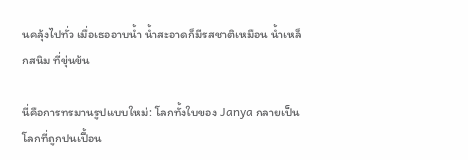นคลุ้งไปทั่ว เมื่อเธออาบน้ำ น้ำสะอาดก็มีรสชาติเหมือน น้ำเหล็กสนิม ที่ขุ่นข้น

นี่คือการทรมานรูปแบบใหม่: โลกทั้งใบของ Janya กลายเป็นโลกที่ถูกปนเปื้อน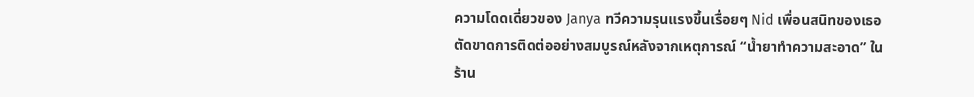ความโดดเดี่ยวของ Janya ทวีความรุนแรงขึ้นเรื่อยๆ Nid เพื่อนสนิทของเธอตัดขาดการติดต่ออย่างสมบูรณ์หลังจากเหตุการณ์ “น้ำยาทำความสะอาด” ในร้าน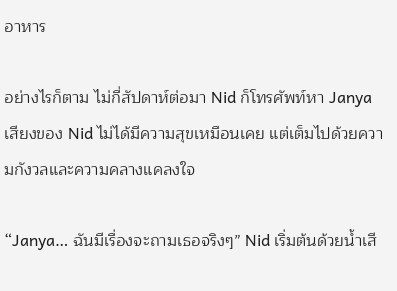อาหาร

อย่างไรก็ตาม ไม่กี่สัปดาห์ต่อมา Nid ก็โทรศัพท์หา Janya เสียงของ Nid ไม่ได้มีความสุขเหมือนเคย แต่เต็มไปด้วยความกังวลและความคลางแคลงใจ

“Janya… ฉันมีเรื่องจะถามเธอจริงๆ” Nid เริ่มต้นด้วยน้ำเสี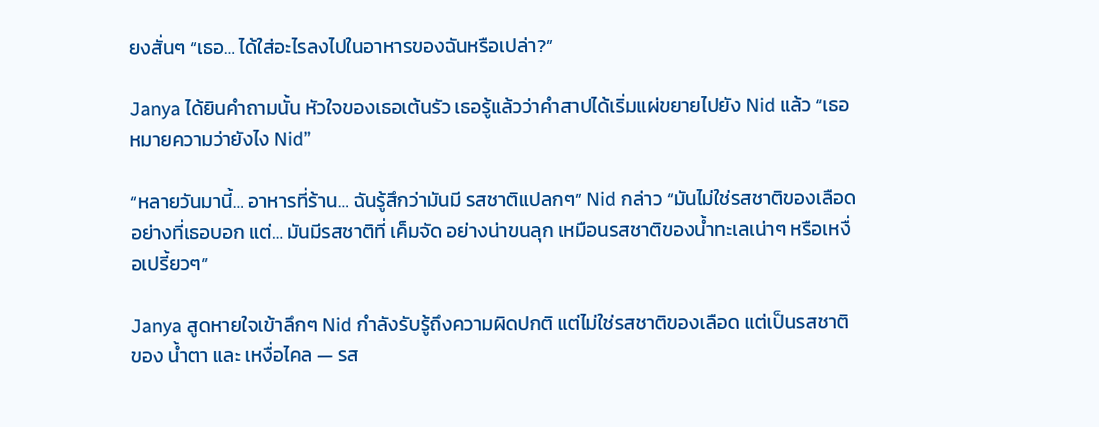ยงสั่นๆ “เธอ… ได้ใส่อะไรลงไปในอาหารของฉันหรือเปล่า?”

Janya ได้ยินคำถามนั้น หัวใจของเธอเต้นรัว เธอรู้แล้วว่าคำสาปได้เริ่มแผ่ขยายไปยัง Nid แล้ว “เธอหมายความว่ายังไง Nid”

“หลายวันมานี้… อาหารที่ร้าน… ฉันรู้สึกว่ามันมี รสชาติแปลกๆ” Nid กล่าว “มันไม่ใช่รสชาติของเลือดอย่างที่เธอบอก แต่… มันมีรสชาติที่ เค็มจัด อย่างน่าขนลุก เหมือนรสชาติของน้ำทะเลเน่าๆ หรือเหงื่อเปรี้ยวๆ”

Janya สูดหายใจเข้าลึกๆ Nid กำลังรับรู้ถึงความผิดปกติ แต่ไม่ใช่รสชาติของเลือด แต่เป็นรสชาติของ น้ำตา และ เหงื่อไคล — รส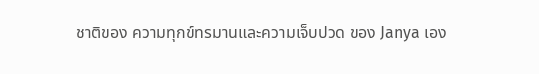ชาติของ ความทุกข์ทรมานและความเจ็บปวด ของ Janya เอง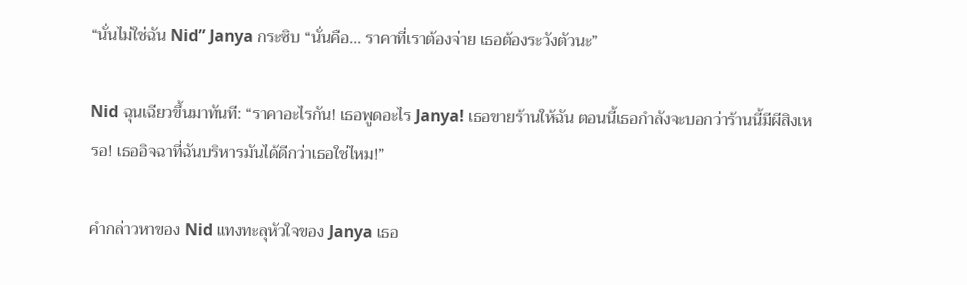“นั่นไม่ใช่ฉัน Nid” Janya กระซิบ “นั่นคือ… ราคาที่เราต้องจ่าย เธอต้องระวังตัวนะ”

Nid ฉุนเฉียวขึ้นมาทันที: “ราคาอะไรกัน! เธอพูดอะไร Janya! เธอขายร้านให้ฉัน ตอนนี้เธอกำลังจะบอกว่าร้านนี้มีผีสิงเหรอ! เธออิจฉาที่ฉันบริหารมันได้ดีกว่าเธอใช่ไหม!”

คำกล่าวหาของ Nid แทงทะลุหัวใจของ Janya เธอ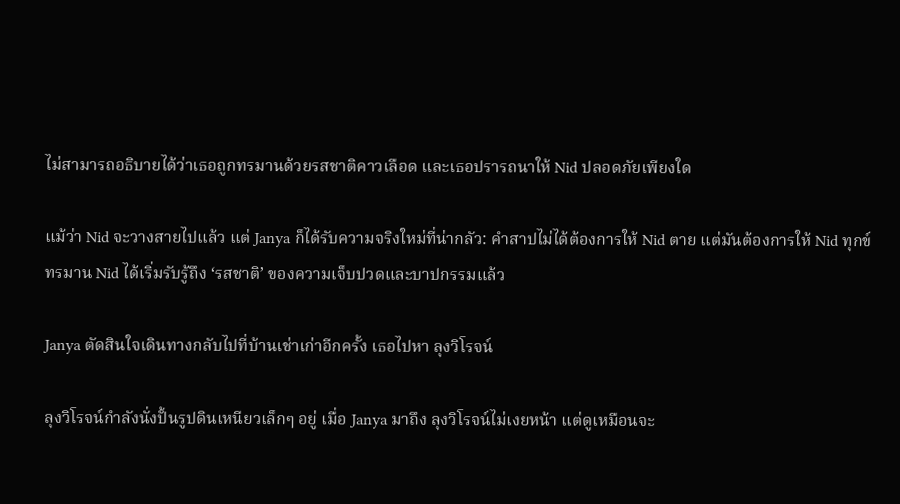ไม่สามารถอธิบายได้ว่าเธอถูกทรมานด้วยรสชาติคาวเลือด และเธอปรารถนาให้ Nid ปลอดภัยเพียงใด

แม้ว่า Nid จะวางสายไปแล้ว แต่ Janya ก็ได้รับความจริงใหม่ที่น่ากลัว: คำสาปไม่ได้ต้องการให้ Nid ตาย แต่มันต้องการให้ Nid ทุกข์ทรมาน Nid ได้เริ่มรับรู้ถึง ‘รสชาติ’ ของความเจ็บปวดและบาปกรรมแล้ว

Janya ตัดสินใจเดินทางกลับไปที่บ้านเช่าเก่าอีกครั้ง เธอไปหา ลุงวิโรจน์

ลุงวิโรจน์กำลังนั่งปั้นรูปดินเหนียวเล็กๆ อยู่ เมื่อ Janya มาถึง ลุงวิโรจน์ไม่เงยหน้า แต่ดูเหมือนจะ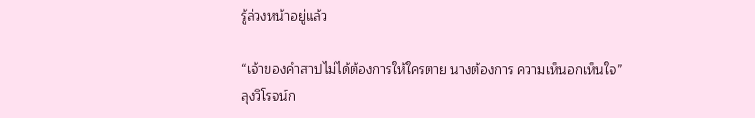รู้ล่วงหน้าอยู่แล้ว

“เจ้าของคำสาปไม่ได้ต้องการให้ใครตาย นางต้องการ ความเห็นอกเห็นใจ” ลุงวิโรจน์ก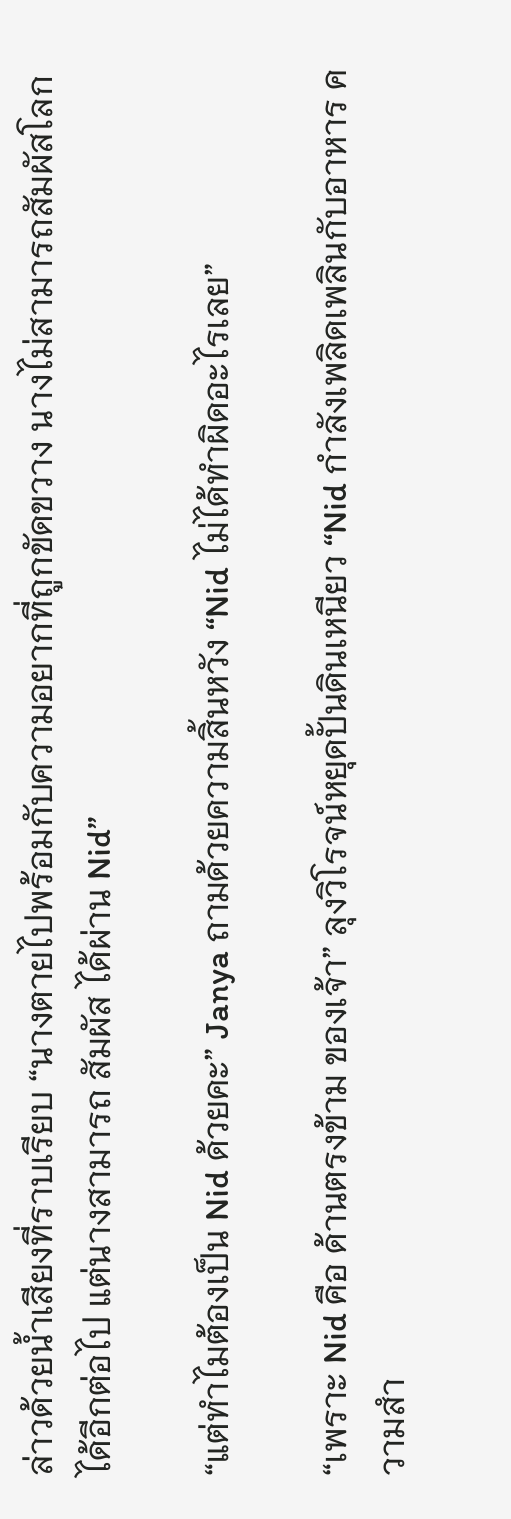ล่าวด้วยน้ำเสียงที่ราบเรียบ “นางตายไปพร้อมกับความอยากที่ถูกขัดขวาง นางไม่สามารถสัมผัสโลกได้อีกต่อไป แต่นางสามารถ สัมผัส ได้ผ่าน Nid”

“แต่ทำไมต้องเป็น Nid ด้วยคะ” Janya ถามด้วยความสิ้นหวัง “Nid ไม่ได้ทำผิดอะไรเลย”

“เพราะ Nid คือ ด้านตรงข้าม ของเจ้า” ลุงวิโรจน์หยุดปั้นดินเหนียว “Nid กำลังเพลิดเพลินกับอาหาร ความสำ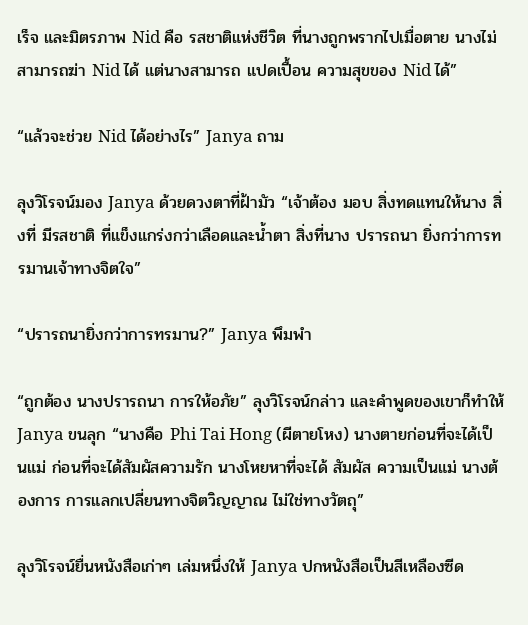เร็จ และมิตรภาพ Nid คือ รสชาติแห่งชีวิต ที่นางถูกพรากไปเมื่อตาย นางไม่สามารถฆ่า Nid ได้ แต่นางสามารถ แปดเปื้อน ความสุขของ Nid ได้”

“แล้วจะช่วย Nid ได้อย่างไร” Janya ถาม

ลุงวิโรจน์มอง Janya ด้วยดวงตาที่ฝ้ามัว “เจ้าต้อง มอบ สิ่งทดแทนให้นาง สิ่งที่ มีรสชาติ ที่แข็งแกร่งกว่าเลือดและน้ำตา สิ่งที่นาง ปรารถนา ยิ่งกว่าการทรมานเจ้าทางจิตใจ”

“ปรารถนายิ่งกว่าการทรมาน?” Janya พึมพำ

“ถูกต้อง นางปรารถนา การให้อภัย” ลุงวิโรจน์กล่าว และคำพูดของเขาก็ทำให้ Janya ขนลุก “นางคือ Phi Tai Hong (ผีตายโหง) นางตายก่อนที่จะได้เป็นแม่ ก่อนที่จะได้สัมผัสความรัก นางโหยหาที่จะได้ สัมผัส ความเป็นแม่ นางต้องการ การแลกเปลี่ยนทางจิตวิญญาณ ไม่ใช่ทางวัตถุ”

ลุงวิโรจน์ยื่นหนังสือเก่าๆ เล่มหนึ่งให้ Janya ปกหนังสือเป็นสีเหลืองซีด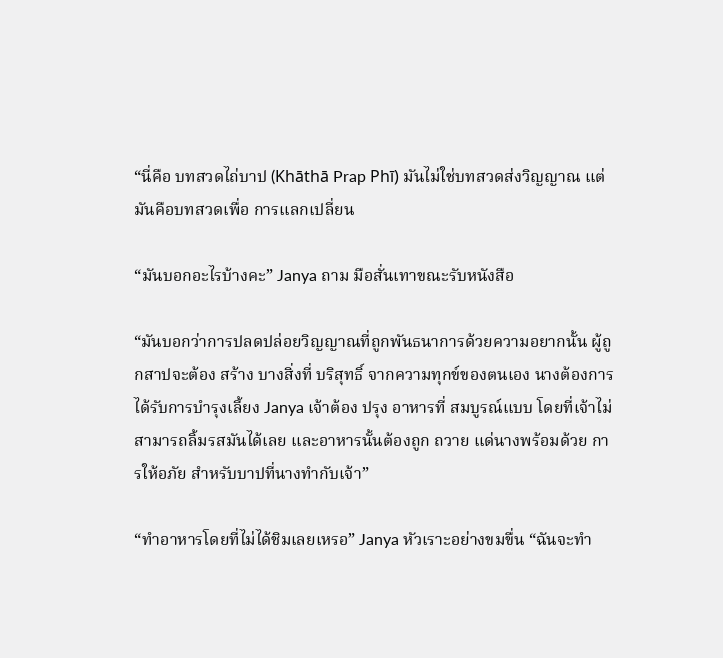“นี่คือ บทสวดไถ่บาป (Khāthā Prap Phī) มันไม่ใช่บทสวดส่งวิญญาณ แต่มันคือบทสวดเพื่อ การแลกเปลี่ยน

“มันบอกอะไรบ้างคะ” Janya ถาม มือสั่นเทาขณะรับหนังสือ

“มันบอกว่าการปลดปล่อยวิญญาณที่ถูกพันธนาการด้วยความอยากนั้น ผู้ถูกสาปจะต้อง สร้าง บางสิ่งที่ บริสุทธิ์ จากความทุกข์ของตนเอง นางต้องการได้รับการบำรุงเลี้ยง Janya เจ้าต้อง ปรุง อาหารที่ สมบูรณ์แบบ โดยที่เจ้าไม่สามารถลิ้มรสมันได้เลย และอาหารนั้นต้องถูก ถวาย แด่นางพร้อมด้วย การให้อภัย สำหรับบาปที่นางทำกับเจ้า”

“ทำอาหารโดยที่ไม่ได้ชิมเลยเหรอ” Janya หัวเราะอย่างขมขื่น “ฉันจะทำ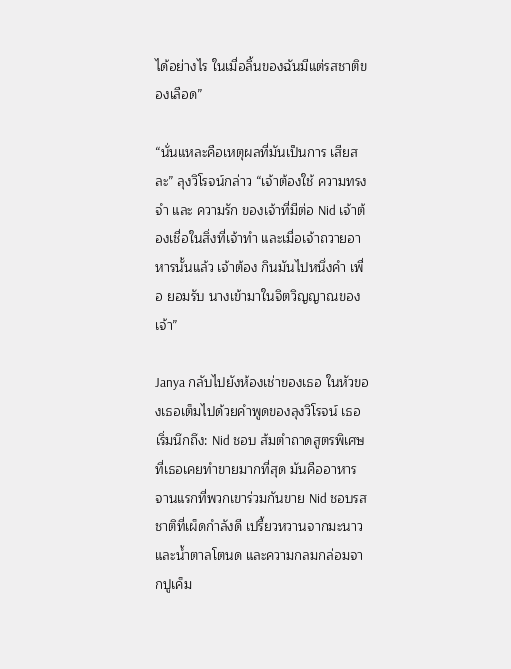ได้อย่างไร ในเมื่อลิ้นของฉันมีแต่รสชาติของเลือด”

“นั่นแหละคือเหตุผลที่มันเป็นการ เสียสละ” ลุงวิโรจน์กล่าว “เจ้าต้องใช้ ความทรงจำ และ ความรัก ของเจ้าที่มีต่อ Nid เจ้าต้องเชื่อในสิ่งที่เจ้าทำ และเมื่อเจ้าถวายอาหารนั้นแล้ว เจ้าต้อง กินมันไปหนึ่งคำ เพื่อ ยอมรับ นางเข้ามาในจิตวิญญาณของเจ้า”

Janya กลับไปยังห้องเช่าของเธอ ในหัวของเธอเต็มไปด้วยคำพูดของลุงวิโรจน์ เธอเริ่มนึกถึง: Nid ชอบ ส้มตำถาดสูตรพิเศษ ที่เธอเคยทำขายมากที่สุด มันคืออาหารจานแรกที่พวกเขาร่วมกันขาย Nid ชอบรสชาติที่เผ็ดกำลังดี เปรี้ยวหวานจากมะนาวและน้ำตาลโตนด และความกลมกล่อมจากปูเค็ม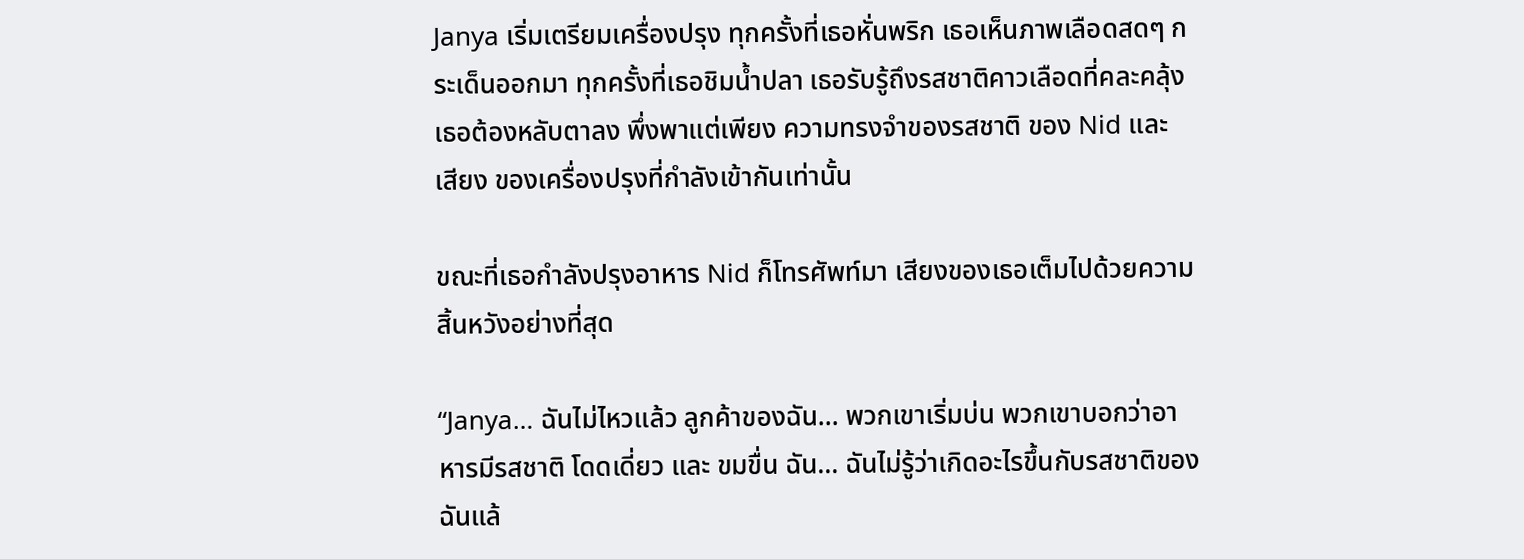Janya เริ่มเตรียมเครื่องปรุง ทุกครั้งที่เธอหั่นพริก เธอเห็นภาพเลือดสดๆ กระเด็นออกมา ทุกครั้งที่เธอชิมน้ำปลา เธอรับรู้ถึงรสชาติคาวเลือดที่คละคลุ้ง เธอต้องหลับตาลง พึ่งพาแต่เพียง ความทรงจำของรสชาติ ของ Nid และ เสียง ของเครื่องปรุงที่กำลังเข้ากันเท่านั้น

ขณะที่เธอกำลังปรุงอาหาร Nid ก็โทรศัพท์มา เสียงของเธอเต็มไปด้วยความสิ้นหวังอย่างที่สุด

“Janya… ฉันไม่ไหวแล้ว ลูกค้าของฉัน… พวกเขาเริ่มบ่น พวกเขาบอกว่าอาหารมีรสชาติ โดดเดี่ยว และ ขมขื่น ฉัน… ฉันไม่รู้ว่าเกิดอะไรขึ้นกับรสชาติของฉันแล้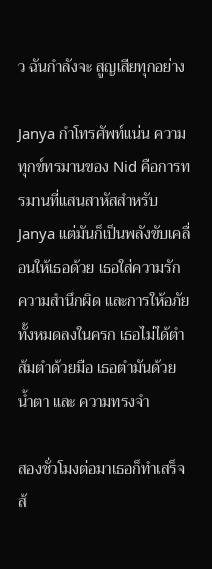ว ฉันกำลังจะ สูญเสียทุกอย่าง

Janya กำโทรศัพท์แน่น ความทุกข์ทรมานของ Nid คือการทรมานที่แสนสาหัสสำหรับ Janya แต่มันก็เป็นพลังขับเคลื่อนให้เธอด้วย เธอใส่ความรัก ความสำนึกผิด และการให้อภัยทั้งหมดลงในครก เธอไม่ได้ตำส้มตำด้วยมือ เธอตำมันด้วย น้ำตา และ ความทรงจำ

สองชั่วโมงต่อมาเธอก็ทำเสร็จ ส้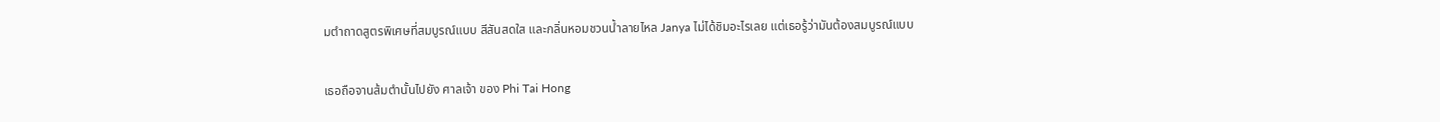มตำถาดสูตรพิเศษที่สมบูรณ์แบบ สีสันสดใส และกลิ่นหอมชวนน้ำลายไหล Janya ไม่ได้ชิมอะไรเลย แต่เธอรู้ว่ามันต้องสมบูรณ์แบบ

เธอถือจานส้มตำนั้นไปยัง ศาลเจ้า ของ Phi Tai Hong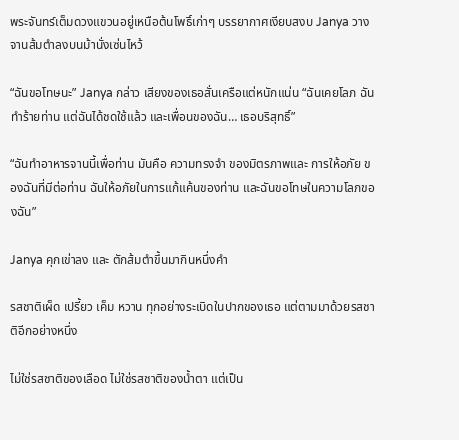พระจันทร์เต็มดวงแขวนอยู่เหนือต้นโพธิ์เก่าๆ บรรยากาศเงียบสงบ Janya วางจานส้มตำลงบนม้านั่งเซ่นไหว้

“ฉันขอโทษนะ” Janya กล่าว เสียงของเธอสั่นเครือแต่หนักแน่น “ฉันเคยโลภ ฉันทำร้ายท่าน แต่ฉันได้ชดใช้แล้ว และเพื่อนของฉัน… เธอบริสุทธิ์”

“ฉันทำอาหารจานนี้เพื่อท่าน มันคือ ความทรงจำ ของมิตรภาพและ การให้อภัย ของฉันที่มีต่อท่าน ฉันให้อภัยในการแก้แค้นของท่าน และฉันขอโทษในความโลภของฉัน”

Janya คุกเข่าลง และ ตักส้มตำขึ้นมากินหนึ่งคำ

รสชาติเผ็ด เปรี้ยว เค็ม หวาน ทุกอย่างระเบิดในปากของเธอ แต่ตามมาด้วยรสชาติอีกอย่างหนึ่ง

ไม่ใช่รสชาติของเลือด ไม่ใช่รสชาติของน้ำตา แต่เป็น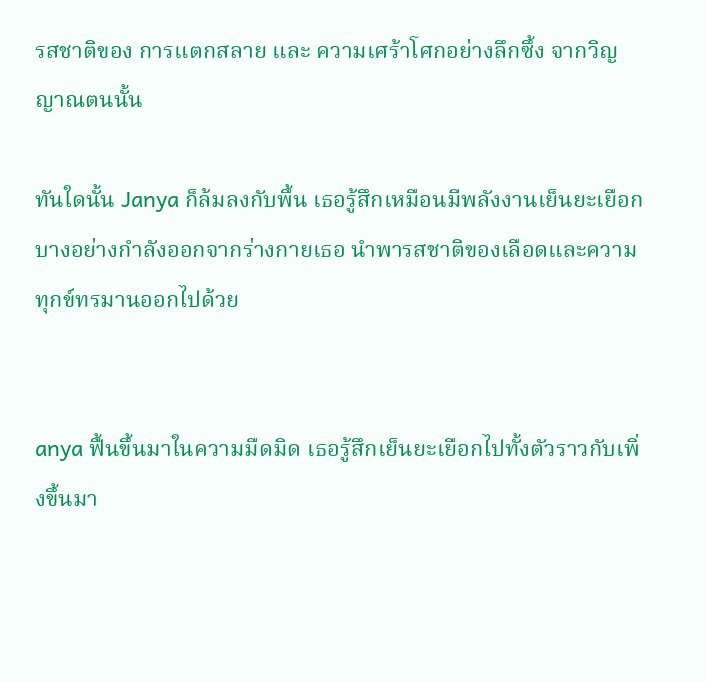รสชาติของ การแตกสลาย และ ความเศร้าโศกอย่างลึกซึ้ง จากวิญญาณตนนั้น

ทันใดนั้น Janya ก็ล้มลงกับพื้น เธอรู้สึกเหมือนมีพลังงานเย็นยะเยือกบางอย่างกำลังออกจากร่างกายเธอ นำพารสชาติของเลือดและความทุกข์ทรมานออกไปด้วย


anya ฟื้นขึ้นมาในความมืดมิด เธอรู้สึกเย็นยะเยือกไปทั้งตัวราวกับเพิ่งขึ้นมา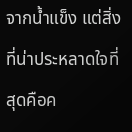จากน้ำแข็ง แต่สิ่งที่น่าประหลาดใจที่สุดคือค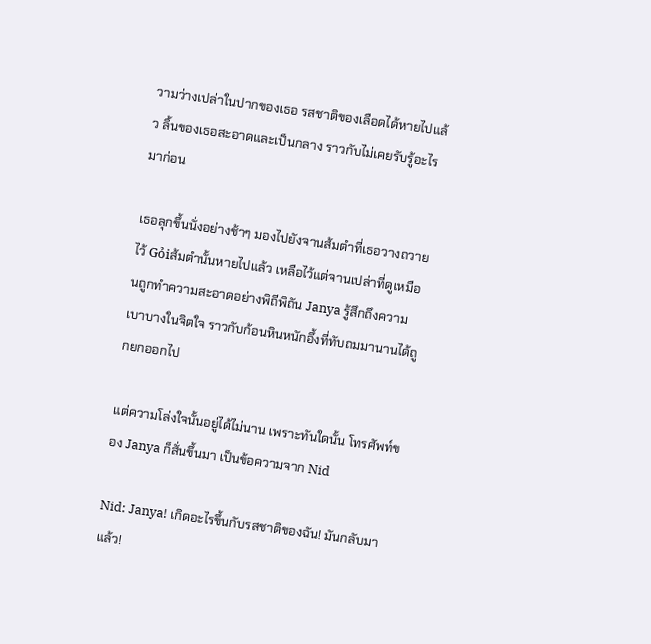วามว่างเปล่าในปากของเธอ รสชาติของเลือดได้หายไปแล้ว ลิ้นของเธอสะอาดและเป็นกลาง ราวกับไม่เคยรับรู้อะไรมาก่อน

เธอลุกขึ้นนั่งอย่างช้าๆ มองไปยังจานส้มตำที่เธอวางถวายไว้ Gỏiส้มตำนั้นหายไปแล้ว เหลือไว้แต่จานเปล่าที่ดูเหมือนถูกทำความสะอาดอย่างพิถีพิถัน Janya รู้สึกถึงความเบาบางในจิตใจ ราวกับก้อนหินหนักอึ้งที่ทับถมมานานได้ถูกยกออกไป

แต่ความโล่งใจนั้นอยู่ได้ไม่นาน เพราะทันใดนั้น โทรศัพท์ของ Janya ก็สั่นขึ้นมา เป็นข้อความจาก Nid

Nid: Janya! เกิดอะไรขึ้นกับรสชาติของฉัน! มันกลับมาแล้ว!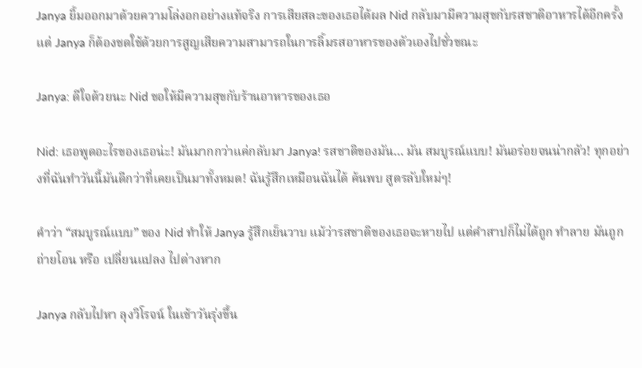Janya ยิ้มออกมาด้วยความโล่งอกอย่างแท้จริง การเสียสละของเธอได้ผล Nid กลับมามีความสุขกับรสชาติอาหารได้อีกครั้ง แต่ Janya ก็ต้องชดใช้ด้วยการสูญเสียความสามารถในการลิ้มรสอาหารของตัวเองไปชั่วขณะ

Janya: ดีใจด้วยนะ Nid ขอให้มีความสุขกับร้านอาหารของเธอ

Nid: เธอพูดอะไรของเธอน่ะ! มันมากกว่าแค่กลับมา Janya! รสชาติของมัน… มัน สมบูรณ์แบบ! มันอร่อยจนน่ากลัว! ทุกอย่างที่ฉันทำวันนี้มันดีกว่าที่เคยเป็นมาทั้งหมด! ฉันรู้สึกเหมือนฉันได้ ค้นพบ สูตรลับใหม่ๆ!

คำว่า “สมบูรณ์แบบ” ของ Nid ทำให้ Janya รู้สึกเย็นวาบ แม้ว่ารสชาติของเธอจะหายไป แต่คำสาปก็ไม่ได้ถูก ทำลาย มันถูก ถ่ายโอน หรือ เปลี่ยนแปลง ไปต่างหาก

Janya กลับไปหา ลุงวิโรจน์ ในเช้าวันรุ่งขึ้น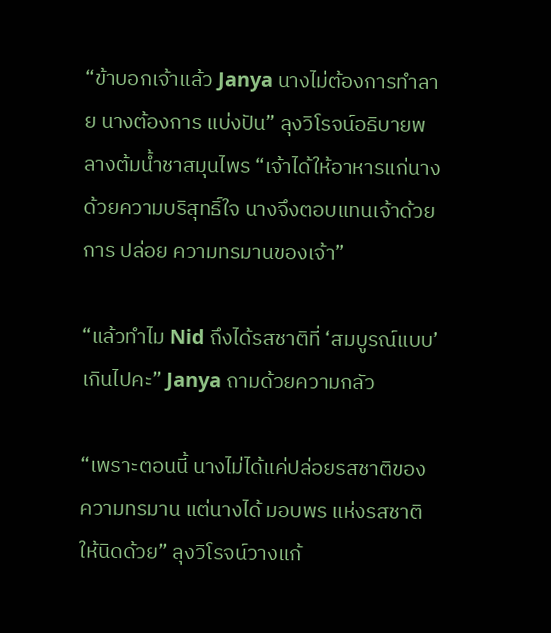“ข้าบอกเจ้าแล้ว Janya นางไม่ต้องการทำลาย นางต้องการ แบ่งปัน” ลุงวิโรจน์อธิบายพลางต้มน้ำชาสมุนไพร “เจ้าได้ให้อาหารแก่นางด้วยความบริสุทธิ์ใจ นางจึงตอบแทนเจ้าด้วยการ ปล่อย ความทรมานของเจ้า”

“แล้วทำไม Nid ถึงได้รสชาติที่ ‘สมบูรณ์แบบ’ เกินไปคะ” Janya ถามด้วยความกลัว

“เพราะตอนนี้ นางไม่ได้แค่ปล่อยรสชาติของความทรมาน แต่นางได้ มอบพร แห่งรสชาติให้นิดด้วย” ลุงวิโรจน์วางแก้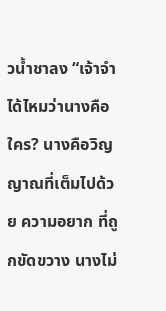วน้ำชาลง “เจ้าจำได้ไหมว่านางคือใคร? นางคือวิญญาณที่เต็มไปด้วย ความอยาก ที่ถูกขัดขวาง นางไม่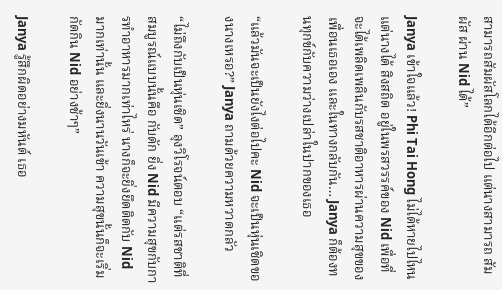สามารถสัมผัสโลกได้อีกต่อไป แต่นางสามารถ สัมผัส ผ่าน Nid ได้”

Janya เข้าใจแล้ว! Phi Tai Hong ไม่ได้หายไปไหน แต่นางได้ สิงสถิต อยู่ในพรสวรรค์ของ Nid เพื่อที่จะได้เพลิดเพลินกับรสชาติอาหารผ่านความสุขของเพื่อนเธอเอง และในทางกลับกัน… Janya ก็ต้องทนทุกข์กับความว่างเปล่าในปากของเธอ

“แล้วมันจะเป็นยังไงต่อไปคะ Nid จะเป็นหุ่นเชิดของนางเหรอ?” Janya ถามด้วยความหวาดกลัว

“ไม่ถึงกับเป็นหุ่นเชิด” ลุงวิโรจน์ตอบ “แต่รสชาติที่สมบูรณ์แบบนั้นคือ กับดัก ยิ่ง Nid มีความสุขกับการทำอาหารมากเท่าไหร่ นางก็จะยิ่งยึดติดกับ Nid มากเท่านั้น และยิ่งนานวันเข้า ความสุขนั้นก็จะเริ่ม กัดกิน Nid อย่างช้าๆ”

Janya รู้สึกผิดอย่างมหันต์ เธอ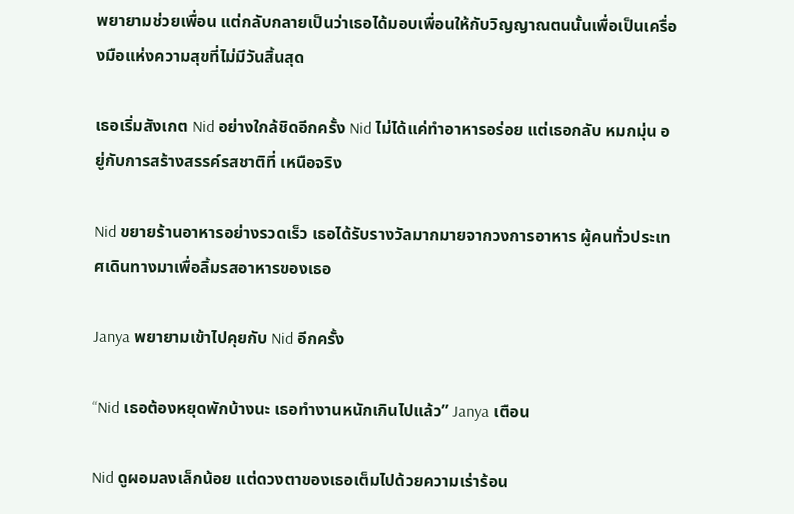พยายามช่วยเพื่อน แต่กลับกลายเป็นว่าเธอได้มอบเพื่อนให้กับวิญญาณตนนั้นเพื่อเป็นเครื่องมือแห่งความสุขที่ไม่มีวันสิ้นสุด

เธอเริ่มสังเกต Nid อย่างใกล้ชิดอีกครั้ง Nid ไม่ได้แค่ทำอาหารอร่อย แต่เธอกลับ หมกมุ่น อยู่กับการสร้างสรรค์รสชาติที่ เหนือจริง

Nid ขยายร้านอาหารอย่างรวดเร็ว เธอได้รับรางวัลมากมายจากวงการอาหาร ผู้คนทั่วประเทศเดินทางมาเพื่อลิ้มรสอาหารของเธอ

Janya พยายามเข้าไปคุยกับ Nid อีกครั้ง

“Nid เธอต้องหยุดพักบ้างนะ เธอทำงานหนักเกินไปแล้ว” Janya เตือน

Nid ดูผอมลงเล็กน้อย แต่ดวงตาของเธอเต็มไปด้วยความเร่าร้อน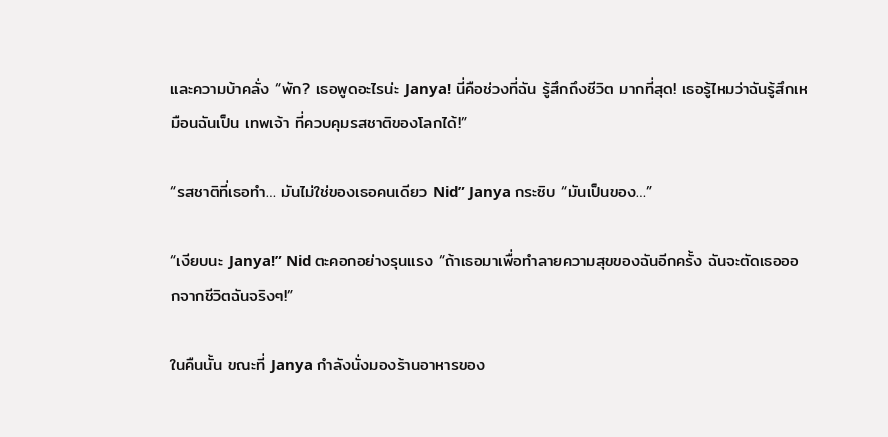และความบ้าคลั่ง “พัก? เธอพูดอะไรน่ะ Janya! นี่คือช่วงที่ฉัน รู้สึกถึงชีวิต มากที่สุด! เธอรู้ไหมว่าฉันรู้สึกเหมือนฉันเป็น เทพเจ้า ที่ควบคุมรสชาติของโลกได้!”

“รสชาติที่เธอทำ… มันไม่ใช่ของเธอคนเดียว Nid” Janya กระซิบ “มันเป็นของ…”

“เงียบนะ Janya!” Nid ตะคอกอย่างรุนแรง “ถ้าเธอมาเพื่อทำลายความสุขของฉันอีกครั้ง ฉันจะตัดเธอออกจากชีวิตฉันจริงๆ!”

ในคืนนั้น ขณะที่ Janya กำลังนั่งมองร้านอาหารของ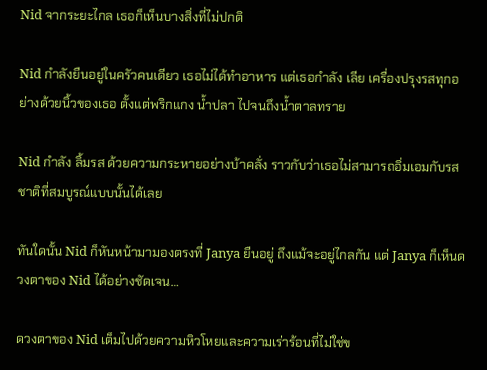Nid จากระยะไกล เธอก็เห็นบางสิ่งที่ไม่ปกติ

Nid กำลังยืนอยู่ในครัวคนเดียว เธอไม่ได้ทำอาหาร แต่เธอกำลัง เลีย เครื่องปรุงรสทุกอย่างด้วยนิ้วของเธอ ตั้งแต่พริกแกง น้ำปลา ไปจนถึงน้ำตาลทราย

Nid กำลัง ลิ้มรส ด้วยความกระหายอย่างบ้าคลั่ง ราวกับว่าเธอไม่สามารถอิ่มเอมกับรสชาติที่สมบูรณ์แบบนั้นได้เลย

ทันใดนั้น Nid ก็หันหน้ามามองตรงที่ Janya ยืนอยู่ ถึงแม้จะอยู่ไกลกัน แต่ Janya ก็เห็นดวงตาของ Nid ได้อย่างชัดเจน…

ดวงตาของ Nid เต็มไปด้วยความหิวโหยและความเร่าร้อนที่ไม่ใช่ข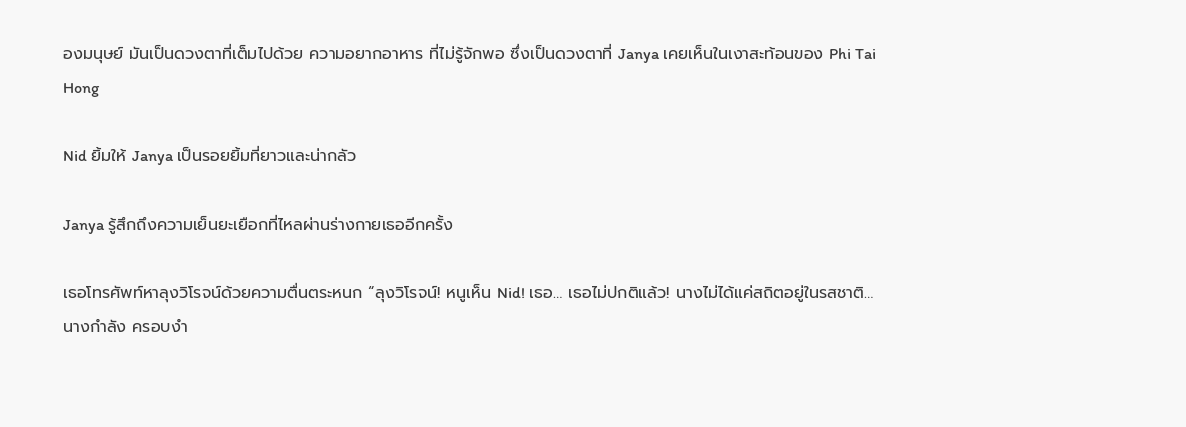องมนุษย์ มันเป็นดวงตาที่เต็มไปด้วย ความอยากอาหาร ที่ไม่รู้จักพอ ซึ่งเป็นดวงตาที่ Janya เคยเห็นในเงาสะท้อนของ Phi Tai Hong

Nid ยิ้มให้ Janya เป็นรอยยิ้มที่ยาวและน่ากลัว

Janya รู้สึกถึงความเย็นยะเยือกที่ไหลผ่านร่างกายเธออีกครั้ง

เธอโทรศัพท์หาลุงวิโรจน์ด้วยความตื่นตระหนก “ลุงวิโรจน์! หนูเห็น Nid! เธอ… เธอไม่ปกติแล้ว! นางไม่ได้แค่สถิตอยู่ในรสชาติ… นางกำลัง ครอบงำ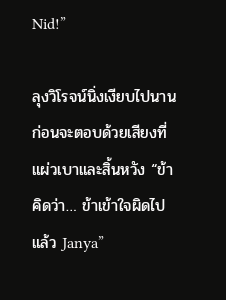Nid!”

ลุงวิโรจน์นิ่งเงียบไปนาน ก่อนจะตอบด้วยเสียงที่แผ่วเบาและสิ้นหวัง “ข้าคิดว่า… ข้าเข้าใจผิดไปแล้ว Janya”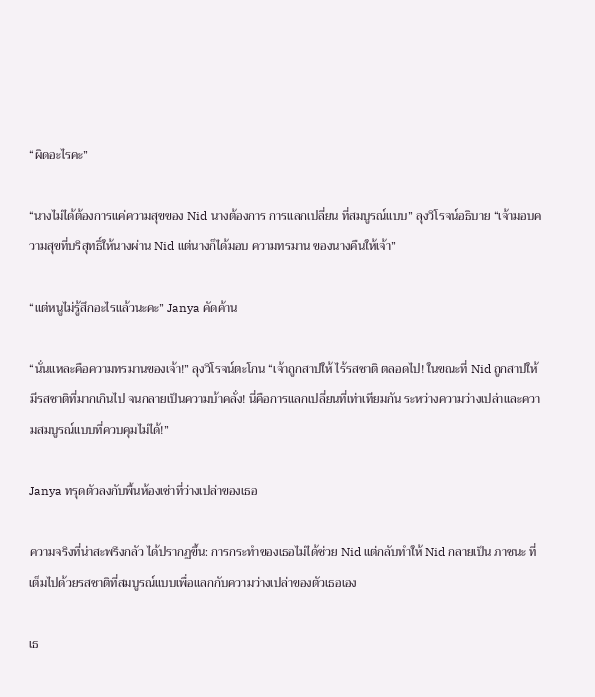“ผิดอะไรคะ”

“นางไม่ได้ต้องการแค่ความสุขของ Nid นางต้องการ การแลกเปลี่ยน ที่สมบูรณ์แบบ” ลุงวิโรจน์อธิบาย “เจ้ามอบความสุขที่บริสุทธิ์ให้นางผ่าน Nid แต่นางก็ได้มอบ ความทรมาน ของนางคืนให้เจ้า”

“แต่หนูไม่รู้สึกอะไรแล้วนะคะ” Janya คัดค้าน

“นั่นแหละคือความทรมานของเจ้า!” ลุงวิโรจน์ตะโกน “เจ้าถูกสาปให้ ไร้รสชาติ ตลอดไป! ในขณะที่ Nid ถูกสาปให้ มีรสชาติที่มากเกินไป จนกลายเป็นความบ้าคลั่ง! นี่คือการแลกเปลี่ยนที่เท่าเทียมกัน ระหว่างความว่างเปล่าและความสมบูรณ์แบบที่ควบคุมไม่ได้!”

Janya ทรุดตัวลงกับพื้นห้องเช่าที่ว่างเปล่าของเธอ

ความจริงที่น่าสะพรึงกลัว ได้ปรากฏขึ้น: การกระทำของเธอไม่ได้ช่วย Nid แต่กลับทำให้ Nid กลายเป็น ภาชนะ ที่เต็มไปด้วยรสชาติที่สมบูรณ์แบบเพื่อแลกกับความว่างเปล่าของตัวเธอเอง

เธ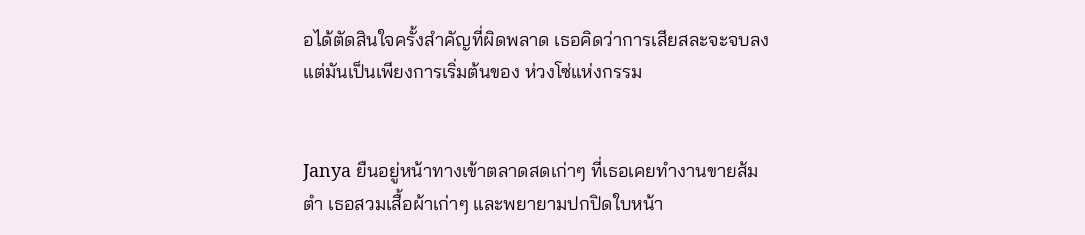อได้ตัดสินใจครั้งสำคัญที่ผิดพลาด เธอคิดว่าการเสียสละจะจบลง แต่มันเป็นเพียงการเริ่มต้นของ ห่วงโซ่แห่งกรรม


Janya ยืนอยู่หน้าทางเข้าตลาดสดเก่าๆ ที่เธอเคยทำงานขายส้มตำ เธอสวมเสื้อผ้าเก่าๆ และพยายามปกปิดใบหน้า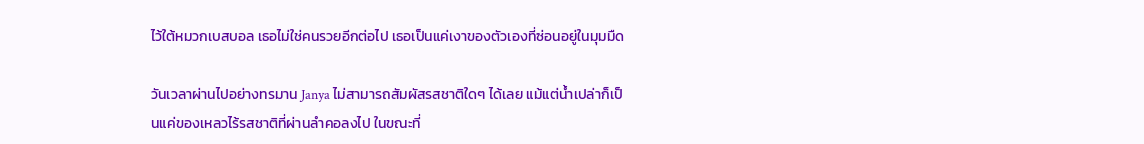ไว้ใต้หมวกเบสบอล เธอไม่ใช่คนรวยอีกต่อไป เธอเป็นแค่เงาของตัวเองที่ซ่อนอยู่ในมุมมืด

วันเวลาผ่านไปอย่างทรมาน Janya ไม่สามารถสัมผัสรสชาติใดๆ ได้เลย แม้แต่น้ำเปล่าก็เป็นแค่ของเหลวไร้รสชาติที่ผ่านลำคอลงไป ในขณะที่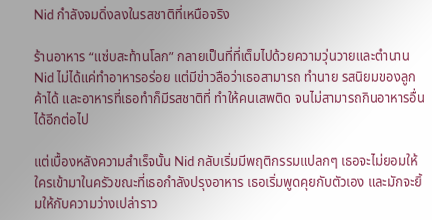Nid กำลังจมดิ่งลงในรสชาติที่เหนือจริง

ร้านอาหาร “แซ่บสะท้านโลก” กลายเป็นที่ที่เต็มไปด้วยความวุ่นวายและตำนาน Nid ไม่ได้แค่ทำอาหารอร่อย แต่มีข่าวลือว่าเธอสามารถ ทำนาย รสนิยมของลูกค้าได้ และอาหารที่เธอทำก็มีรสชาติที่ ทำให้คนเสพติด จนไม่สามารถกินอาหารอื่นได้อีกต่อไป

แต่เบื้องหลังความสำเร็จนั้น Nid กลับเริ่มมีพฤติกรรมแปลกๆ เธอจะไม่ยอมให้ใครเข้ามาในครัวขณะที่เธอกำลังปรุงอาหาร เธอเริ่มพูดคุยกับตัวเอง และมักจะยิ้มให้กับความว่างเปล่าราว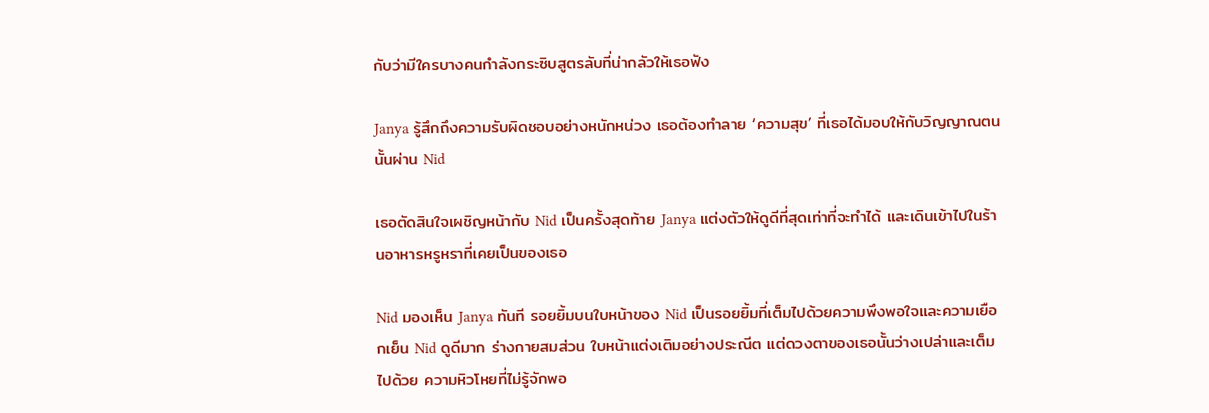กับว่ามีใครบางคนกำลังกระซิบสูตรลับที่น่ากลัวให้เธอฟัง

Janya รู้สึกถึงความรับผิดชอบอย่างหนักหน่วง เธอต้องทำลาย ‘ความสุข’ ที่เธอได้มอบให้กับวิญญาณตนนั้นผ่าน Nid

เธอตัดสินใจเผชิญหน้ากับ Nid เป็นครั้งสุดท้าย Janya แต่งตัวให้ดูดีที่สุดเท่าที่จะทำได้ และเดินเข้าไปในร้านอาหารหรูหราที่เคยเป็นของเธอ

Nid มองเห็น Janya ทันที รอยยิ้มบนใบหน้าของ Nid เป็นรอยยิ้มที่เต็มไปด้วยความพึงพอใจและความเยือกเย็น Nid ดูดีมาก ร่างกายสมส่วน ใบหน้าแต่งเติมอย่างประณีต แต่ดวงตาของเธอนั้นว่างเปล่าและเต็มไปด้วย ความหิวโหยที่ไม่รู้จักพอ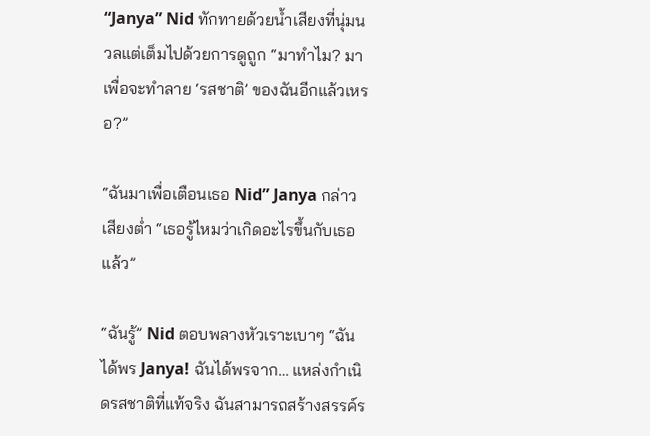“Janya” Nid ทักทายด้วยน้ำเสียงที่นุ่มนวลแต่เต็มไปด้วยการดูถูก “มาทำไม? มาเพื่อจะทำลาย ‘รสชาติ’ ของฉันอีกแล้วเหรอ?”

“ฉันมาเพื่อเตือนเธอ Nid” Janya กล่าวเสียงต่ำ “เธอรู้ไหมว่าเกิดอะไรขึ้นกับเธอแล้ว”

“ฉันรู้” Nid ตอบพลางหัวเราะเบาๆ “ฉันได้พร Janya! ฉันได้พรจาก… แหล่งกำเนิดรสชาติที่แท้จริง ฉันสามารถสร้างสรรค์ร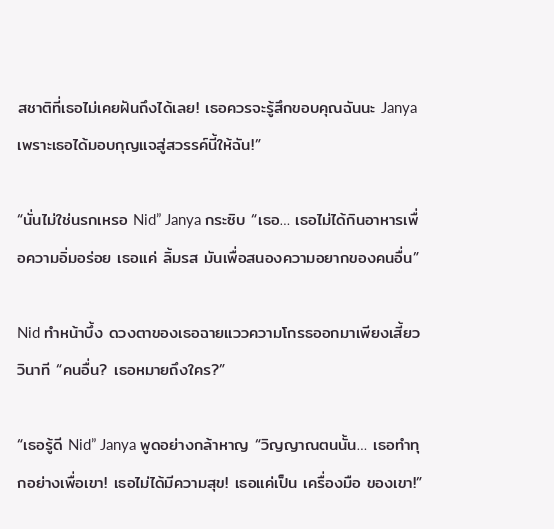สชาติที่เธอไม่เคยฝันถึงได้เลย! เธอควรจะรู้สึกขอบคุณฉันนะ Janya เพราะเธอได้มอบกุญแจสู่สวรรค์นี้ให้ฉัน!”

“นั่นไม่ใช่นรกเหรอ Nid” Janya กระซิบ “เธอ… เธอไม่ได้กินอาหารเพื่อความอิ่มอร่อย เธอแค่ ลิ้มรส มันเพื่อสนองความอยากของคนอื่น”

Nid ทำหน้าบึ้ง ดวงตาของเธอฉายแววความโกรธออกมาเพียงเสี้ยววินาที “คนอื่น? เธอหมายถึงใคร?”

“เธอรู้ดี Nid” Janya พูดอย่างกล้าหาญ “วิญญาณตนนั้น… เธอทำทุกอย่างเพื่อเขา! เธอไม่ได้มีความสุข! เธอแค่เป็น เครื่องมือ ของเขา!”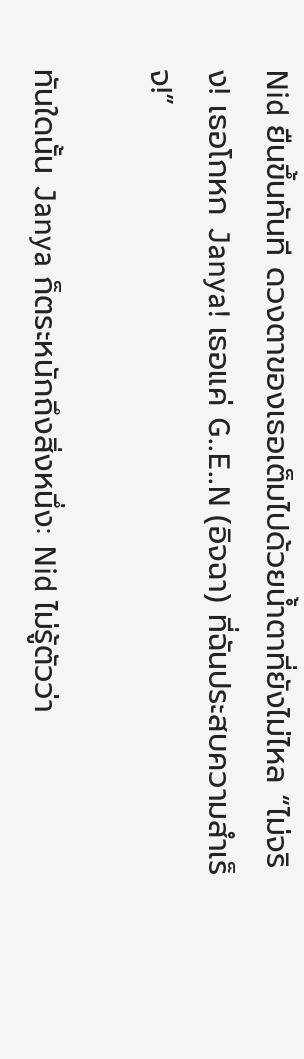Nid ยืนขึ้นทันที ดวงตาของเธอเต็มไปด้วยน้ำตาที่ยังไม่ไหล “ไม่จริง! เธอโกหก Janya! เธอแค่ G..E..N (อิจฉา) ที่ฉันประสบความสำเร็จ!”

ทันใดนั้น Janya ก็ตระหนักถึงสิ่งหนึ่ง: Nid ไม่รู้ตัวว่า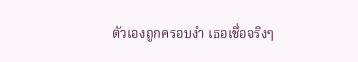ตัวเองถูกครอบงำ เธอเชื่อจริงๆ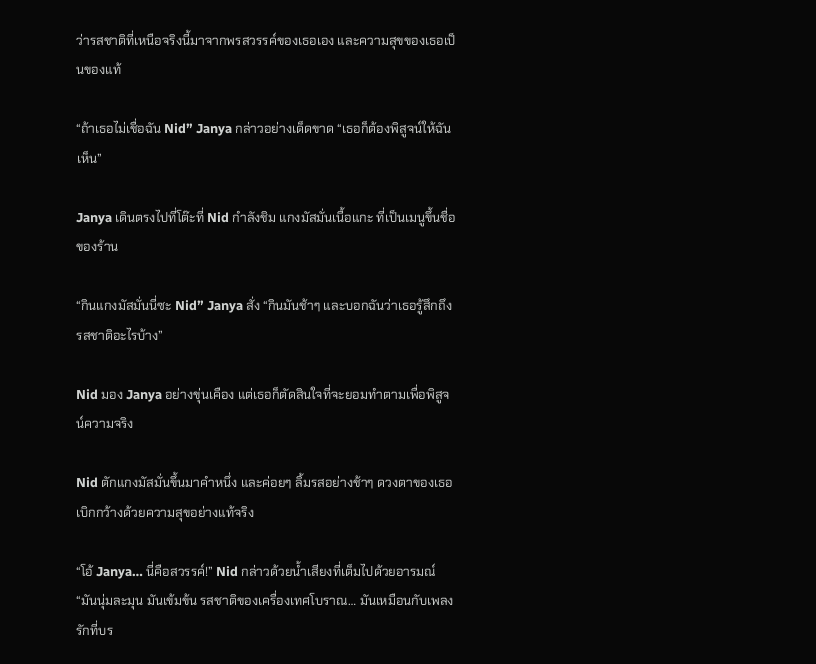ว่ารสชาติที่เหนือจริงนี้มาจากพรสวรรค์ของเธอเอง และความสุขของเธอเป็นของแท้

“ถ้าเธอไม่เชื่อฉัน Nid” Janya กล่าวอย่างเด็ดขาด “เธอก็ต้องพิสูจน์ให้ฉันเห็น”

Janya เดินตรงไปที่โต๊ะที่ Nid กำลังชิม แกงมัสมั่นเนื้อแกะ ที่เป็นเมนูขึ้นชื่อของร้าน

“กินแกงมัสมั่นนี่ซะ Nid” Janya สั่ง “กินมันช้าๆ และบอกฉันว่าเธอรู้สึกถึงรสชาติอะไรบ้าง”

Nid มอง Janya อย่างขุ่นเคือง แต่เธอก็ตัดสินใจที่จะยอมทำตามเพื่อพิสูจน์ความจริง

Nid ตักแกงมัสมั่นขึ้นมาคำหนึ่ง และค่อยๆ ลิ้มรสอย่างช้าๆ ดวงตาของเธอเบิกกว้างด้วยความสุขอย่างแท้จริง

“โอ้ Janya… นี่คือสวรรค์!” Nid กล่าวด้วยน้ำเสียงที่เต็มไปด้วยอารมณ์ “มันนุ่มละมุน มันเข้มข้น รสชาติของเครื่องเทศโบราณ… มันเหมือนกับเพลงรักที่บร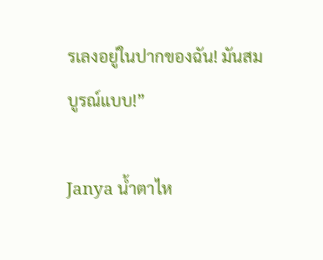รเลงอยู่ในปากของฉัน! มันสมบูรณ์แบบ!”

Janya น้ำตาไห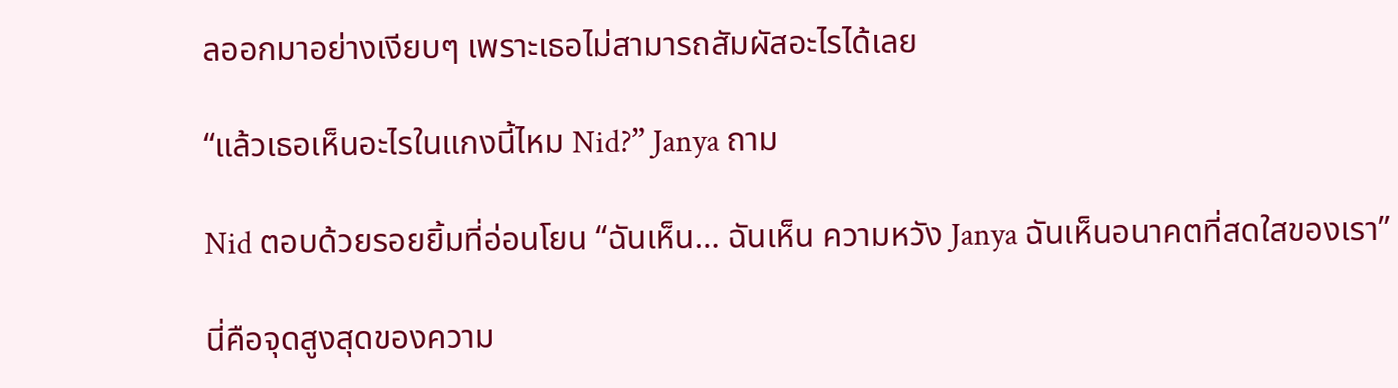ลออกมาอย่างเงียบๆ เพราะเธอไม่สามารถสัมผัสอะไรได้เลย

“แล้วเธอเห็นอะไรในแกงนี้ไหม Nid?” Janya ถาม

Nid ตอบด้วยรอยยิ้มที่อ่อนโยน “ฉันเห็น… ฉันเห็น ความหวัง Janya ฉันเห็นอนาคตที่สดใสของเรา”

นี่คือจุดสูงสุดของความ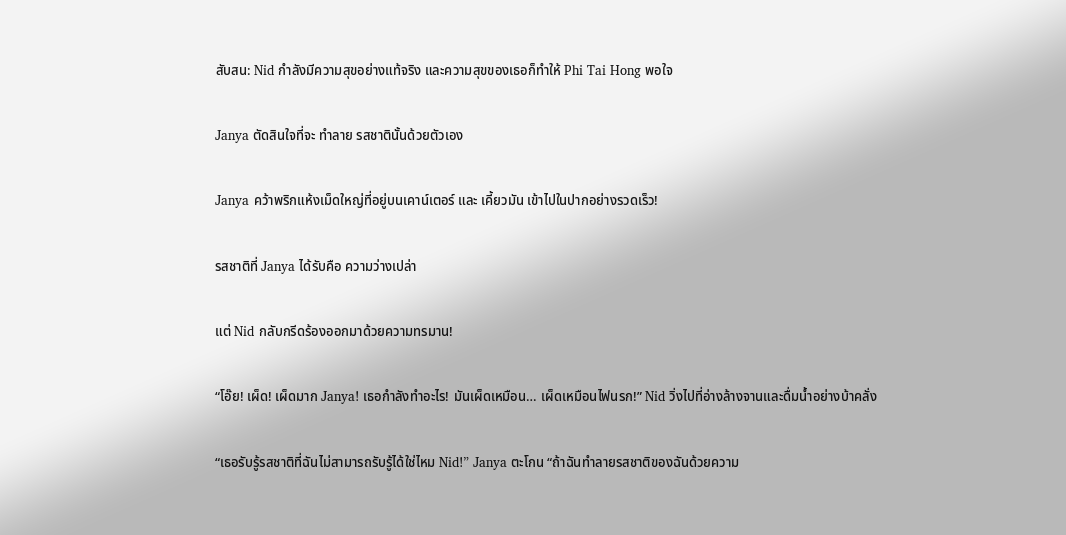สับสน: Nid กำลังมีความสุขอย่างแท้จริง และความสุขของเธอก็ทำให้ Phi Tai Hong พอใจ

Janya ตัดสินใจที่จะ ทำลาย รสชาตินั้นด้วยตัวเอง

Janya คว้าพริกแห้งเม็ดใหญ่ที่อยู่บนเคาน์เตอร์ และ เคี้ยวมัน เข้าไปในปากอย่างรวดเร็ว!

รสชาติที่ Janya ได้รับคือ ความว่างเปล่า

แต่ Nid กลับกรีดร้องออกมาด้วยความทรมาน!

“โอ๊ย! เผ็ด! เผ็ดมาก Janya! เธอกำลังทำอะไร! มันเผ็ดเหมือน… เผ็ดเหมือนไฟนรก!” Nid วิ่งไปที่อ่างล้างจานและดื่มน้ำอย่างบ้าคลั่ง

“เธอรับรู้รสชาติที่ฉันไม่สามารถรับรู้ได้ใช่ไหม Nid!” Janya ตะโกน “ถ้าฉันทำลายรสชาติของฉันด้วยความ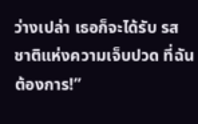ว่างเปล่า เธอก็จะได้รับ รสชาติแห่งความเจ็บปวด ที่ฉันต้องการ!”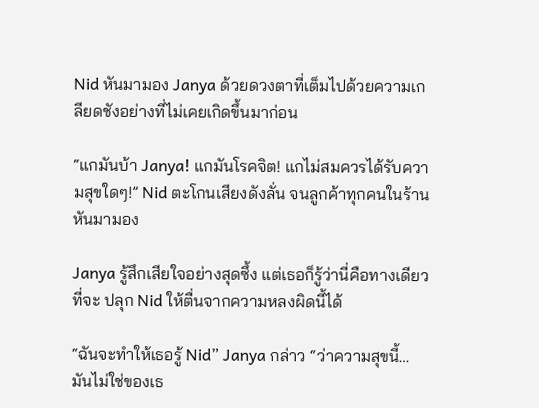Nid หันมามอง Janya ด้วยดวงตาที่เต็มไปด้วยความเกลียดชังอย่างที่ไม่เคยเกิดขึ้นมาก่อน

“แกมันบ้า Janya! แกมันโรคจิต! แกไม่สมควรได้รับความสุขใดๆ!” Nid ตะโกนเสียงดังลั่น จนลูกค้าทุกคนในร้านหันมามอง

Janya รู้สึกเสียใจอย่างสุดซึ้ง แต่เธอก็รู้ว่านี่คือทางเดียวที่จะ ปลุก Nid ให้ตื่นจากความหลงผิดนี้ได้

“ฉันจะทำให้เธอรู้ Nid” Janya กล่าว “ว่าความสุขนี้… มันไม่ใช่ของเธ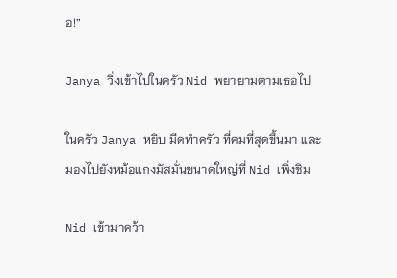อ!”

Janya วิ่งเข้าไปในครัว Nid พยายามตามเธอไป

ในครัว Janya หยิบ มีดทำครัว ที่คมที่สุดขึ้นมา และมองไปยังหม้อแกงมัสมั่นขนาดใหญ่ที่ Nid เพิ่งชิม

Nid เข้ามาคว้า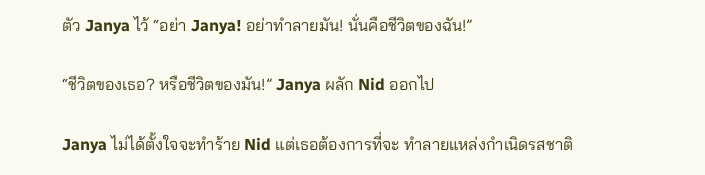ตัว Janya ไว้ “อย่า Janya! อย่าทำลายมัน! นั่นคือชีวิตของฉัน!”

“ชีวิตของเธอ? หรือชีวิตของมัน!” Janya ผลัก Nid ออกไป

Janya ไม่ได้ตั้งใจจะทำร้าย Nid แต่เธอต้องการที่จะ ทำลายแหล่งกำเนิดรสชาติ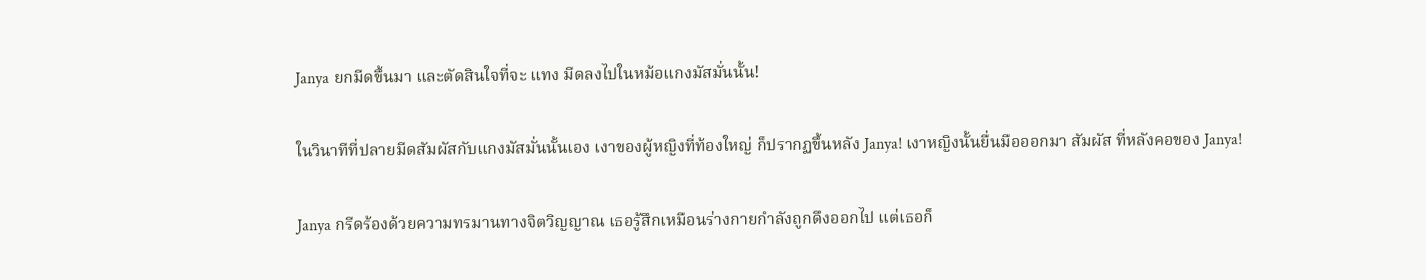Janya ยกมีดขึ้นมา และตัดสินใจที่จะ แทง มีดลงไปในหม้อแกงมัสมั่นนั้น!

ในวินาทีที่ปลายมีดสัมผัสกับแกงมัสมั่นนั้นเอง เงาของผู้หญิงที่ท้องใหญ่ ก็ปรากฏขึ้นหลัง Janya! เงาหญิงนั้นยื่นมือออกมา สัมผัส ที่หลังคอของ Janya!

Janya กรีดร้องด้วยความทรมานทางจิตวิญญาณ เธอรู้สึกเหมือนร่างกายกำลังถูกดึงออกไป แต่เธอก็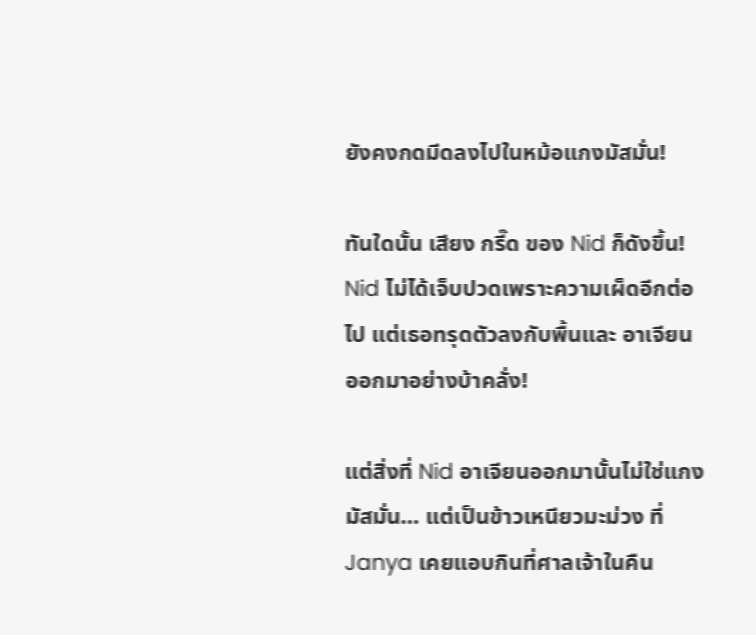ยังคงกดมีดลงไปในหม้อแกงมัสมั่น!

ทันใดนั้น เสียง กรี๊ด ของ Nid ก็ดังขึ้น! Nid ไม่ได้เจ็บปวดเพราะความเผ็ดอีกต่อไป แต่เธอทรุดตัวลงกับพื้นและ อาเจียน ออกมาอย่างบ้าคลั่ง!

แต่สิ่งที่ Nid อาเจียนออกมานั้นไม่ใช่แกงมัสมั่น… แต่เป็นข้าวเหนียวมะม่วง ที่ Janya เคยแอบกินที่ศาลเจ้าในคืน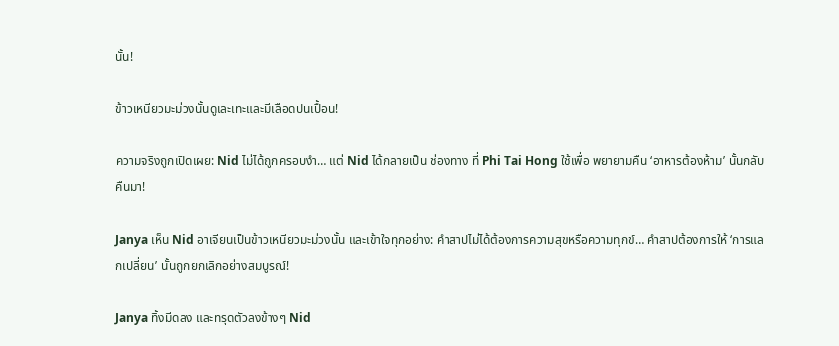นั้น!

ข้าวเหนียวมะม่วงนั้นดูเละเทะและมีเลือดปนเปื้อน!

ความจริงถูกเปิดเผย: Nid ไม่ได้ถูกครอบงำ… แต่ Nid ได้กลายเป็น ช่องทาง ที่ Phi Tai Hong ใช้เพื่อ พยายามคืน ‘อาหารต้องห้าม’ นั้นกลับคืนมา!

Janya เห็น Nid อาเจียนเป็นข้าวเหนียวมะม่วงนั้น และเข้าใจทุกอย่าง: คำสาปไม่ได้ต้องการความสุขหรือความทุกข์… คำสาปต้องการให้ ‘การแลกเปลี่ยน’ นั้นถูกยกเลิกอย่างสมบูรณ์!

Janya ทิ้งมีดลง และทรุดตัวลงข้างๆ Nid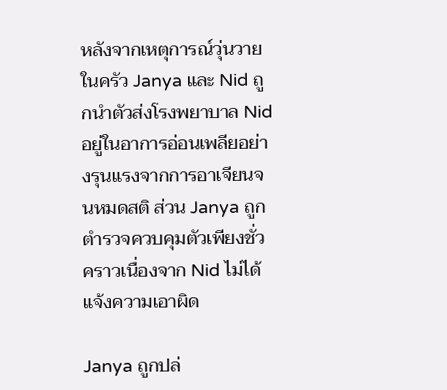หลังจากเหตุการณ์วุ่นวายในครัว Janya และ Nid ถูกนำตัวส่งโรงพยาบาล Nid อยู่ในอาการอ่อนเพลียอย่างรุนแรงจากการอาเจียนจนหมดสติ ส่วน Janya ถูกตำรวจควบคุมตัวเพียงชั่วคราวเนื่องจาก Nid ไม่ได้แจ้งความเอาผิด

Janya ถูกปล่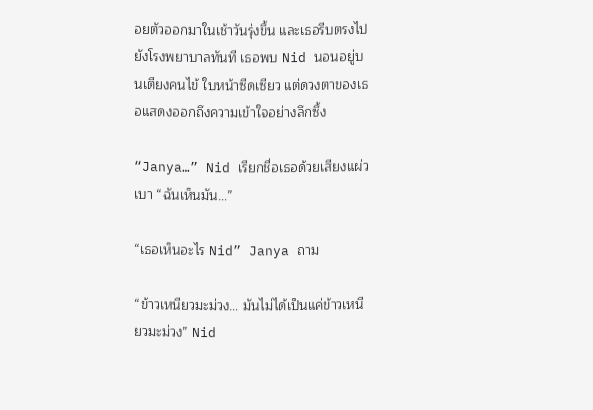อยตัวออกมาในเช้าวันรุ่งขึ้น และเธอรีบตรงไปยังโรงพยาบาลทันที เธอพบ Nid นอนอยู่บนเตียงคนไข้ ใบหน้าซีดเซียว แต่ดวงตาของเธอแสดงออกถึงความเข้าใจอย่างลึกซึ้ง

“Janya…” Nid เรียกชื่อเธอด้วยเสียงแผ่วเบา “ฉันเห็นมัน…”

“เธอเห็นอะไร Nid” Janya ถาม

“ข้าวเหนียวมะม่วง… มันไม่ได้เป็นแค่ข้าวเหนียวมะม่วง” Nid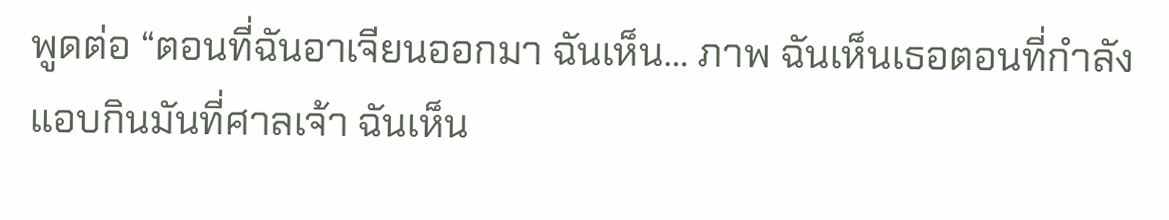พูดต่อ “ตอนที่ฉันอาเจียนออกมา ฉันเห็น… ภาพ ฉันเห็นเธอตอนที่กำลังแอบกินมันที่ศาลเจ้า ฉันเห็น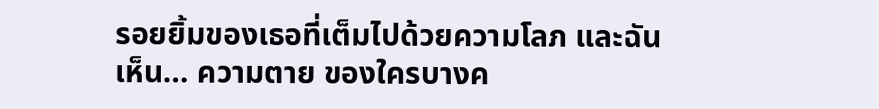รอยยิ้มของเธอที่เต็มไปด้วยความโลภ และฉันเห็น… ความตาย ของใครบางค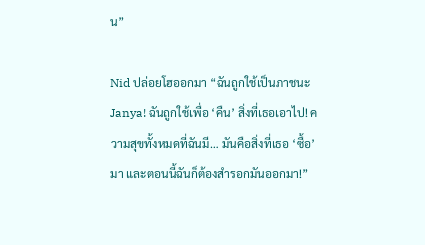น”

Nid ปล่อยโฮออกมา “ฉันถูกใช้เป็นภาชนะ Janya! ฉันถูกใช้เพื่อ ‘คืน’ สิ่งที่เธอเอาไป! ความสุขทั้งหมดที่ฉันมี… มันคือสิ่งที่เธอ ‘ซื้อ’ มา และตอนนี้ฉันก็ต้องสำรอกมันออกมา!”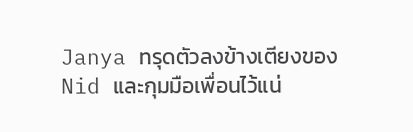Janya ทรุดตัวลงข้างเตียงของ Nid และกุมมือเพื่อนไว้แน่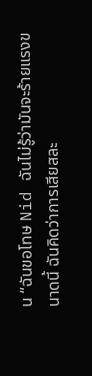น “ฉันขอโทษ Nid ฉันไม่รู้ว่ามันจะร้ายแรงขนาดนี้ ฉันคิดว่าการเสียสละ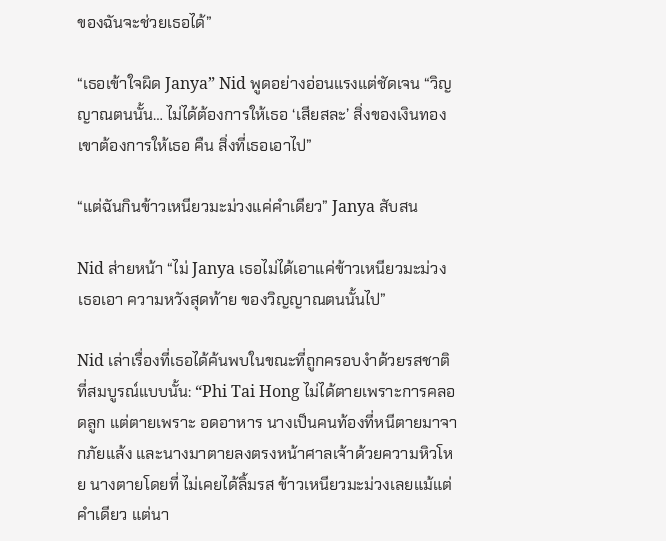ของฉันจะช่วยเธอได้”

“เธอเข้าใจผิด Janya” Nid พูดอย่างอ่อนแรงแต่ชัดเจน “วิญญาณตนนั้น… ไม่ได้ต้องการให้เธอ ‘เสียสละ’ สิ่งของเงินทอง เขาต้องการให้เธอ คืน สิ่งที่เธอเอาไป”

“แต่ฉันกินข้าวเหนียวมะม่วงแค่คำเดียว” Janya สับสน

Nid ส่ายหน้า “ไม่ Janya เธอไม่ได้เอาแค่ข้าวเหนียวมะม่วง เธอเอา ความหวังสุดท้าย ของวิญญาณตนนั้นไป”

Nid เล่าเรื่องที่เธอได้ค้นพบในขณะที่ถูกครอบงำด้วยรสชาติที่สมบูรณ์แบบนั้น: “Phi Tai Hong ไม่ได้ตายเพราะการคลอดลูก แต่ตายเพราะ อดอาหาร นางเป็นคนท้องที่หนีตายมาจากภัยแล้ง และนางมาตายลงตรงหน้าศาลเจ้าด้วยความหิวโหย นางตายโดยที่ ไม่เคยได้ลิ้มรส ข้าวเหนียวมะม่วงเลยแม้แต่คำเดียว แต่นา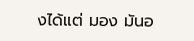งได้แต่ มอง มันอ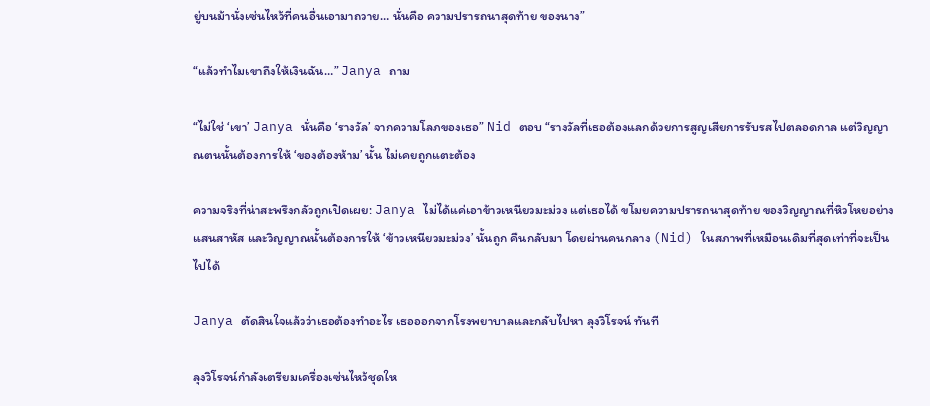ยู่บนม้านั่งเซ่นไหว้ที่คนอื่นเอามาถวาย… นั่นคือ ความปรารถนาสุดท้าย ของนาง”

“แล้วทำไมเขาถึงให้เงินฉัน…” Janya ถาม

“ไม่ใช่ ‘เขา’ Janya นั่นคือ ‘รางวัล’ จากความโลภของเธอ” Nid ตอบ “รางวัลที่เธอต้องแลกด้วยการสูญเสียการรับรสไปตลอดกาล แต่วิญญาณตนนั้นต้องการให้ ‘ของต้องห้าม’ นั้น ไม่เคยถูกแตะต้อง

ความจริงที่น่าสะพรึงกลัวถูกเปิดเผย: Janya ไม่ได้แค่เอาข้าวเหนียวมะม่วง แต่เธอได้ ขโมยความปรารถนาสุดท้าย ของวิญญาณที่หิวโหยอย่างแสนสาหัส และวิญญาณนั้นต้องการให้ ‘ข้าวเหนียวมะม่วง’ นั้นถูก คืนกลับมา โดยผ่านคนกลาง (Nid) ในสภาพที่เหมือนเดิมที่สุดเท่าที่จะเป็นไปได้

Janya ตัดสินใจแล้วว่าเธอต้องทำอะไร เธอออกจากโรงพยาบาลและกลับไปหา ลุงวิโรจน์ ทันที

ลุงวิโรจน์กำลังเตรียมเครื่องเซ่นไหว้ชุดให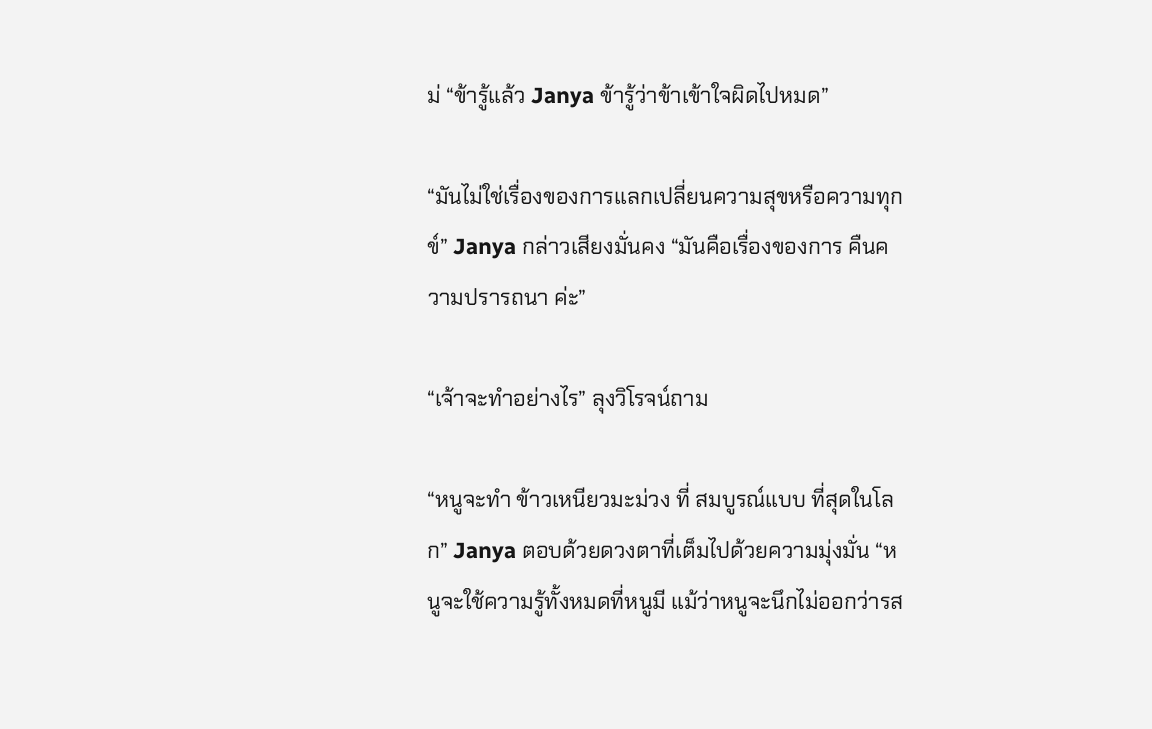ม่ “ข้ารู้แล้ว Janya ข้ารู้ว่าข้าเข้าใจผิดไปหมด”

“มันไม่ใช่เรื่องของการแลกเปลี่ยนความสุขหรือความทุกข์” Janya กล่าวเสียงมั่นคง “มันคือเรื่องของการ คืนความปรารถนา ค่ะ”

“เจ้าจะทำอย่างไร” ลุงวิโรจน์ถาม

“หนูจะทำ ข้าวเหนียวมะม่วง ที่ สมบูรณ์แบบ ที่สุดในโลก” Janya ตอบด้วยดวงตาที่เต็มไปด้วยความมุ่งมั่น “หนูจะใช้ความรู้ทั้งหมดที่หนูมี แม้ว่าหนูจะนึกไม่ออกว่ารส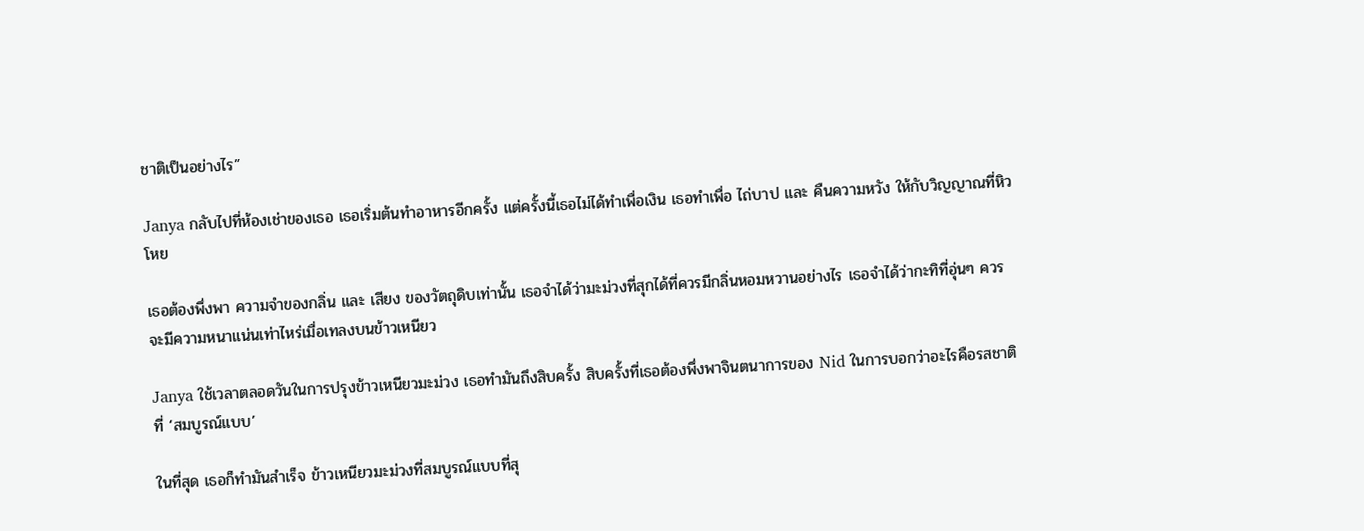ชาติเป็นอย่างไร”

Janya กลับไปที่ห้องเช่าของเธอ เธอเริ่มต้นทำอาหารอีกครั้ง แต่ครั้งนี้เธอไม่ได้ทำเพื่อเงิน เธอทำเพื่อ ไถ่บาป และ คืนความหวัง ให้กับวิญญาณที่หิวโหย

เธอต้องพึ่งพา ความจำของกลิ่น และ เสียง ของวัตถุดิบเท่านั้น เธอจำได้ว่ามะม่วงที่สุกได้ที่ควรมีกลิ่นหอมหวานอย่างไร เธอจำได้ว่ากะทิที่อุ่นๆ ควรจะมีความหนาแน่นเท่าไหร่เมื่อเทลงบนข้าวเหนียว

Janya ใช้เวลาตลอดวันในการปรุงข้าวเหนียวมะม่วง เธอทำมันถึงสิบครั้ง สิบครั้งที่เธอต้องพึ่งพาจินตนาการของ Nid ในการบอกว่าอะไรคือรสชาติที่ ‘สมบูรณ์แบบ’

ในที่สุด เธอก็ทำมันสำเร็จ ข้าวเหนียวมะม่วงที่สมบูรณ์แบบที่สุ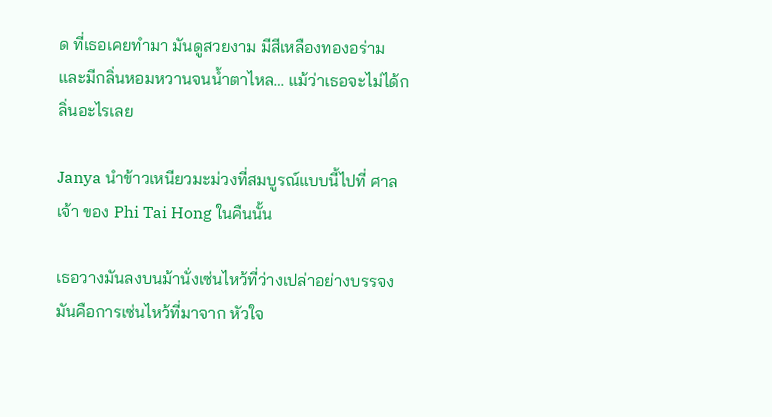ด ที่เธอเคยทำมา มันดูสวยงาม มีสีเหลืองทองอร่ามและมีกลิ่นหอมหวานจนน้ำตาไหล… แม้ว่าเธอจะไม่ได้กลิ่นอะไรเลย

Janya นำข้าวเหนียวมะม่วงที่สมบูรณ์แบบนี้ไปที่ ศาลเจ้า ของ Phi Tai Hong ในคืนนั้น

เธอวางมันลงบนม้านั่งเซ่นไหว้ที่ว่างเปล่าอย่างบรรจง มันคือการเซ่นไหว้ที่มาจาก หัวใจ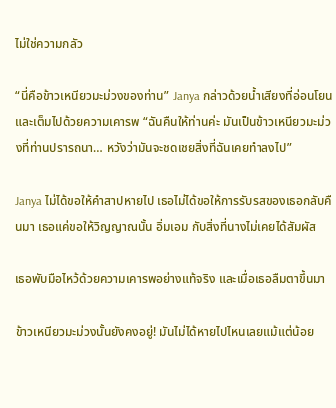ไม่ใช่ความกลัว

“นี่คือข้าวเหนียวมะม่วงของท่าน” Janya กล่าวด้วยน้ำเสียงที่อ่อนโยนและเต็มไปด้วยความเคารพ “ฉันคืนให้ท่านค่ะ มันเป็นข้าวเหนียวมะม่วงที่ท่านปรารถนา… หวังว่ามันจะชดเชยสิ่งที่ฉันเคยทำลงไป”

Janya ไม่ได้ขอให้คำสาปหายไป เธอไม่ได้ขอให้การรับรสของเธอกลับคืนมา เธอแค่ขอให้วิญญาณนั้น อิ่มเอม กับสิ่งที่นางไม่เคยได้สัมผัส

เธอพับมือไหว้ด้วยความเคารพอย่างแท้จริง และเมื่อเธอลืมตาขึ้นมา

ข้าวเหนียวมะม่วงนั้นยังคงอยู่! มันไม่ได้หายไปไหนเลยแม้แต่น้อย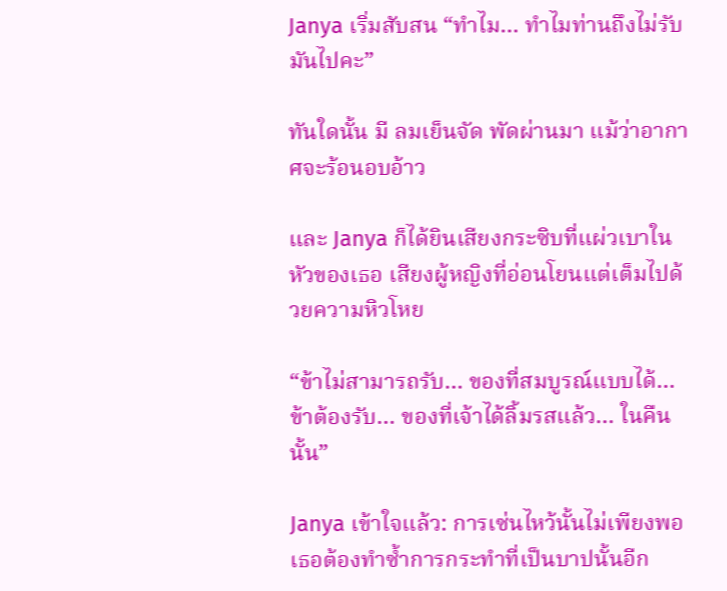Janya เริ่มสับสน “ทำไม… ทำไมท่านถึงไม่รับมันไปคะ”

ทันใดนั้น มี ลมเย็นจัด พัดผ่านมา แม้ว่าอากาศจะร้อนอบอ้าว

และ Janya ก็ได้ยินเสียงกระซิบที่แผ่วเบาในหัวของเธอ เสียงผู้หญิงที่อ่อนโยนแต่เต็มไปด้วยความหิวโหย

“ข้าไม่สามารถรับ… ของที่สมบูรณ์แบบได้… ข้าต้องรับ… ของที่เจ้าได้ลิ้มรสแล้ว… ในคืนนั้น”

Janya เข้าใจแล้ว: การเซ่นไหว้นั้นไม่เพียงพอ เธอต้องทำซ้ำการกระทำที่เป็นบาปนั้นอีก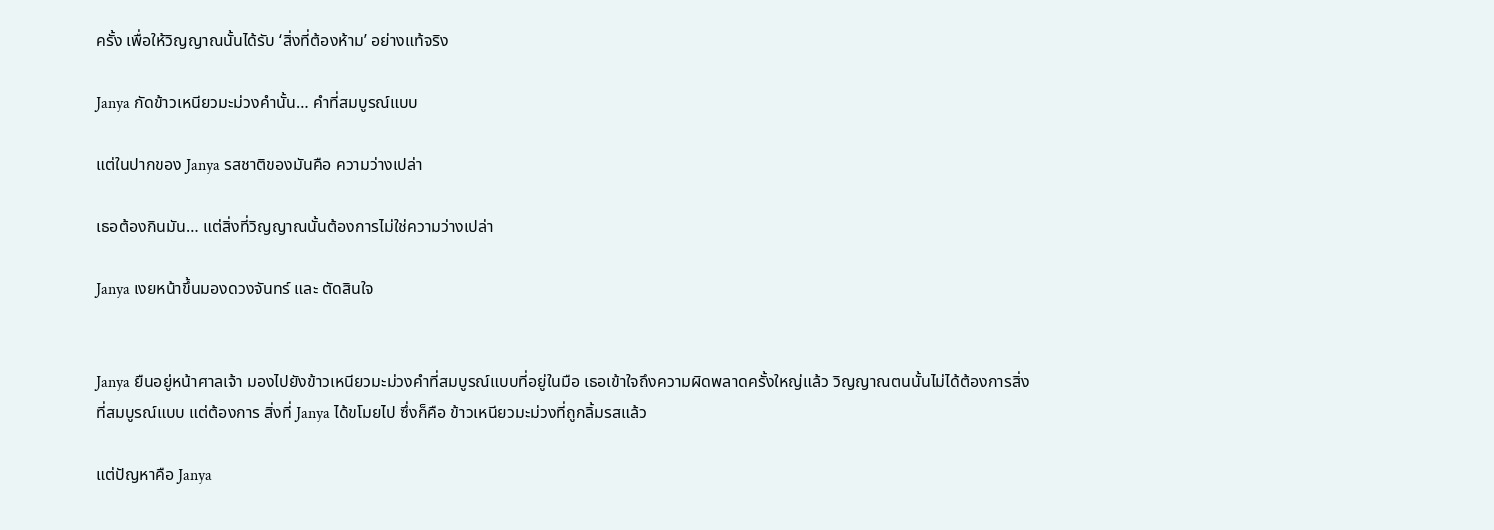ครั้ง เพื่อให้วิญญาณนั้นได้รับ ‘สิ่งที่ต้องห้าม’ อย่างแท้จริง

Janya กัดข้าวเหนียวมะม่วงคำนั้น… คำที่สมบูรณ์แบบ

แต่ในปากของ Janya รสชาติของมันคือ ความว่างเปล่า

เธอต้องกินมัน… แต่สิ่งที่วิญญาณนั้นต้องการไม่ใช่ความว่างเปล่า

Janya เงยหน้าขึ้นมองดวงจันทร์ และ ตัดสินใจ


Janya ยืนอยู่หน้าศาลเจ้า มองไปยังข้าวเหนียวมะม่วงคำที่สมบูรณ์แบบที่อยู่ในมือ เธอเข้าใจถึงความผิดพลาดครั้งใหญ่แล้ว วิญญาณตนนั้นไม่ได้ต้องการสิ่งที่สมบูรณ์แบบ แต่ต้องการ สิ่งที่ Janya ได้ขโมยไป ซึ่งก็คือ ข้าวเหนียวมะม่วงที่ถูกลิ้มรสแล้ว

แต่ปัญหาคือ Janya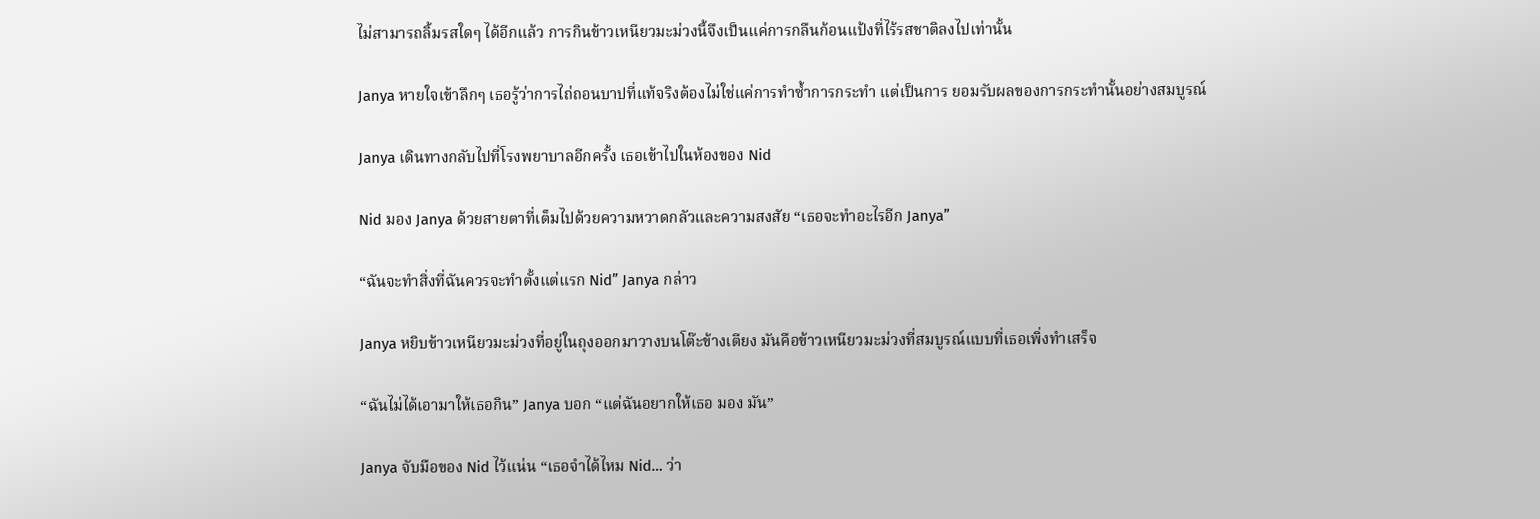ไม่สามารถลิ้มรสใดๆ ได้อีกแล้ว การกินข้าวเหนียวมะม่วงนี้จึงเป็นแค่การกลืนก้อนแป้งที่ไร้รสชาติลงไปเท่านั้น

Janya หายใจเข้าลึกๆ เธอรู้ว่าการไถ่ถอนบาปที่แท้จริงต้องไม่ใช่แค่การทำซ้ำการกระทำ แต่เป็นการ ยอมรับผลของการกระทำนั้นอย่างสมบูรณ์

Janya เดินทางกลับไปที่โรงพยาบาลอีกครั้ง เธอเข้าไปในห้องของ Nid

Nid มอง Janya ด้วยสายตาที่เต็มไปด้วยความหวาดกลัวและความสงสัย “เธอจะทำอะไรอีก Janya”

“ฉันจะทำสิ่งที่ฉันควรจะทำตั้งแต่แรก Nid” Janya กล่าว

Janya หยิบข้าวเหนียวมะม่วงที่อยู่ในถุงออกมาวางบนโต๊ะข้างเตียง มันคือข้าวเหนียวมะม่วงที่สมบูรณ์แบบที่เธอเพิ่งทำเสร็จ

“ฉันไม่ได้เอามาให้เธอกิน” Janya บอก “แต่ฉันอยากให้เธอ มอง มัน”

Janya จับมือของ Nid ไว้แน่น “เธอจำได้ไหม Nid… ว่า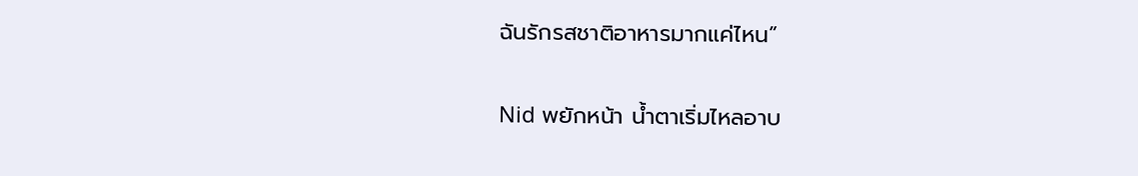ฉันรักรสชาติอาหารมากแค่ไหน”

Nid พยักหน้า น้ำตาเริ่มไหลอาบ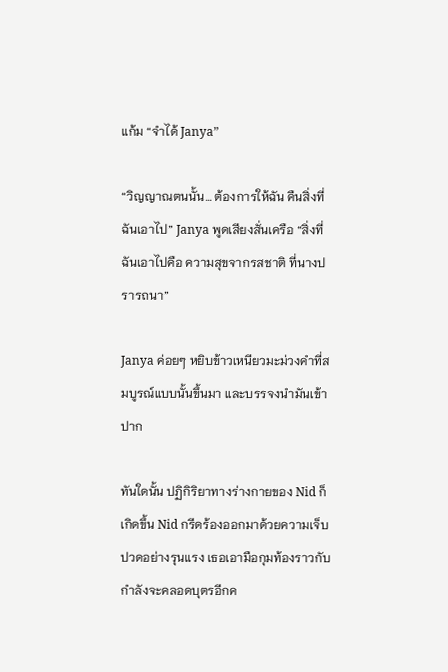แก้ม “จำได้ Janya”

“วิญญาณตนนั้น… ต้องการให้ฉัน คืนสิ่งที่ฉันเอาไป” Janya พูดเสียงสั่นเครือ “สิ่งที่ฉันเอาไปคือ ความสุขจากรสชาติ ที่นางปรารถนา”

Janya ค่อยๆ หยิบข้าวเหนียวมะม่วงคำที่สมบูรณ์แบบนั้นขึ้นมา และบรรจงนำมันเข้าปาก

ทันใดนั้น ปฏิกิริยาทางร่างกายของ Nid ก็เกิดขึ้น Nid กรีดร้องออกมาด้วยความเจ็บปวดอย่างรุนแรง เธอเอามือกุมท้องราวกับกำลังจะคลอดบุตรอีกค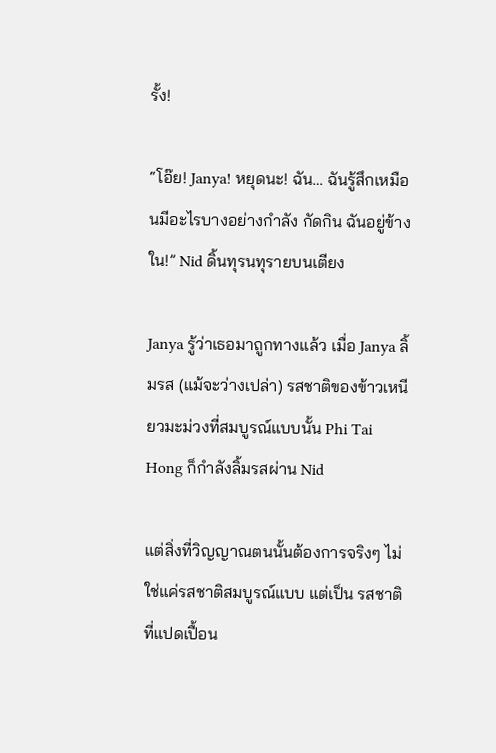รั้ง!

“โอ๊ย! Janya! หยุดนะ! ฉัน… ฉันรู้สึกเหมือนมีอะไรบางอย่างกำลัง กัดกิน ฉันอยู่ข้างใน!” Nid ดิ้นทุรนทุรายบนเตียง

Janya รู้ว่าเธอมาถูกทางแล้ว เมื่อ Janya ลิ้มรส (แม้จะว่างเปล่า) รสชาติของข้าวเหนียวมะม่วงที่สมบูรณ์แบบนั้น Phi Tai Hong ก็กำลังลิ้มรสผ่าน Nid

แต่สิ่งที่วิญญาณตนนั้นต้องการจริงๆ ไม่ใช่แค่รสชาติสมบูรณ์แบบ แต่เป็น รสชาติที่แปดเปื้อน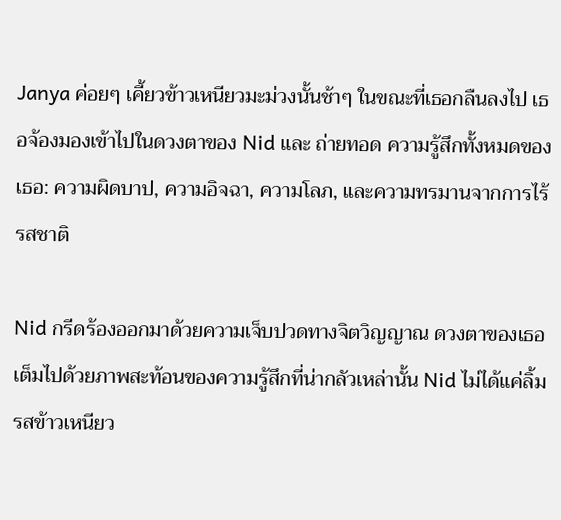Janya ค่อยๆ เคี้ยวข้าวเหนียวมะม่วงนั้นช้าๆ ในขณะที่เธอกลืนลงไป เธอจ้องมองเข้าไปในดวงตาของ Nid และ ถ่ายทอด ความรู้สึกทั้งหมดของเธอ: ความผิดบาป, ความอิจฉา, ความโลภ, และความทรมานจากการไร้รสชาติ

Nid กรีดร้องออกมาด้วยความเจ็บปวดทางจิตวิญญาณ ดวงตาของเธอเต็มไปด้วยภาพสะท้อนของความรู้สึกที่น่ากลัวเหล่านั้น Nid ไม่ได้แค่ลิ้มรสข้าวเหนียว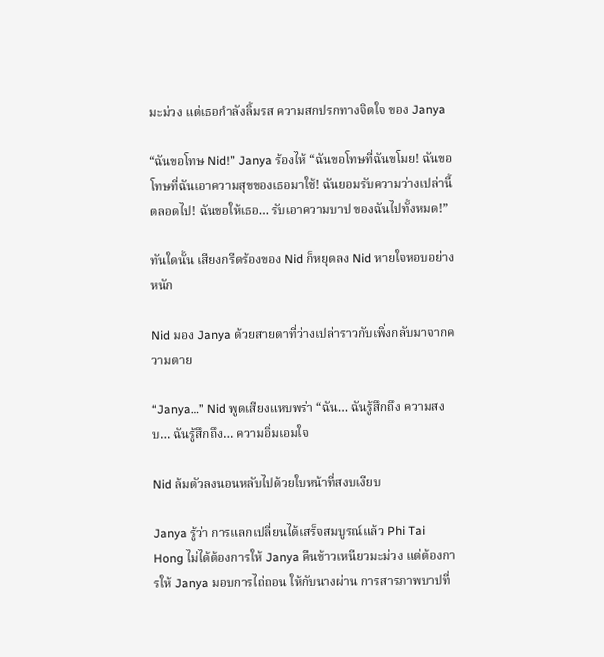มะม่วง แต่เธอกำลังลิ้มรส ความสกปรกทางจิตใจ ของ Janya

“ฉันขอโทษ Nid!” Janya ร้องไห้ “ฉันขอโทษที่ฉันขโมย! ฉันขอโทษที่ฉันเอาความสุขของเธอมาใช้! ฉันยอมรับความว่างเปล่านี้ตลอดไป! ฉันขอให้เธอ… รับเอาความบาป ของฉันไปทั้งหมด!”

ทันใดนั้น เสียงกรีดร้องของ Nid ก็หยุดลง Nid หายใจหอบอย่างหนัก

Nid มอง Janya ด้วยสายตาที่ว่างเปล่าราวกับเพิ่งกลับมาจากความตาย

“Janya…” Nid พูดเสียงแหบพร่า “ฉัน… ฉันรู้สึกถึง ความสงบ… ฉันรู้สึกถึง… ความอิ่มเอมใจ

Nid ล้มตัวลงนอนหลับไปด้วยใบหน้าที่สงบเงียบ

Janya รู้ว่า การแลกเปลี่ยนได้เสร็จสมบูรณ์แล้ว Phi Tai Hong ไม่ได้ต้องการให้ Janya คืนข้าวเหนียวมะม่วง แต่ต้องการให้ Janya มอบการไถ่ถอน ให้กับนางผ่าน การสารภาพบาปที่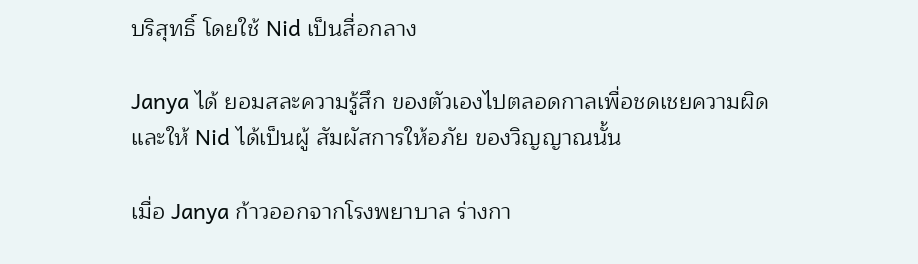บริสุทธิ์ โดยใช้ Nid เป็นสื่อกลาง

Janya ได้ ยอมสละความรู้สึก ของตัวเองไปตลอดกาลเพื่อชดเชยความผิด และให้ Nid ได้เป็นผู้ สัมผัสการให้อภัย ของวิญญาณนั้น

เมื่อ Janya ก้าวออกจากโรงพยาบาล ร่างกา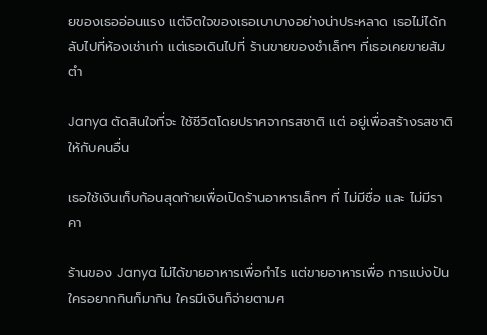ยของเธออ่อนแรง แต่จิตใจของเธอเบาบางอย่างน่าประหลาด เธอไม่ได้กลับไปที่ห้องเช่าเก่า แต่เธอเดินไปที่ ร้านขายของชำเล็กๆ ที่เธอเคยขายส้มตำ

Janya ตัดสินใจที่จะ ใช้ชีวิตโดยปราศจากรสชาติ แต่ อยู่เพื่อสร้างรสชาติ ให้กับคนอื่น

เธอใช้เงินเก็บก้อนสุดท้ายเพื่อเปิดร้านอาหารเล็กๆ ที่ ไม่มีชื่อ และ ไม่มีราคา

ร้านของ Janya ไม่ได้ขายอาหารเพื่อกำไร แต่ขายอาหารเพื่อ การแบ่งปัน ใครอยากกินก็มากิน ใครมีเงินก็จ่ายตามศ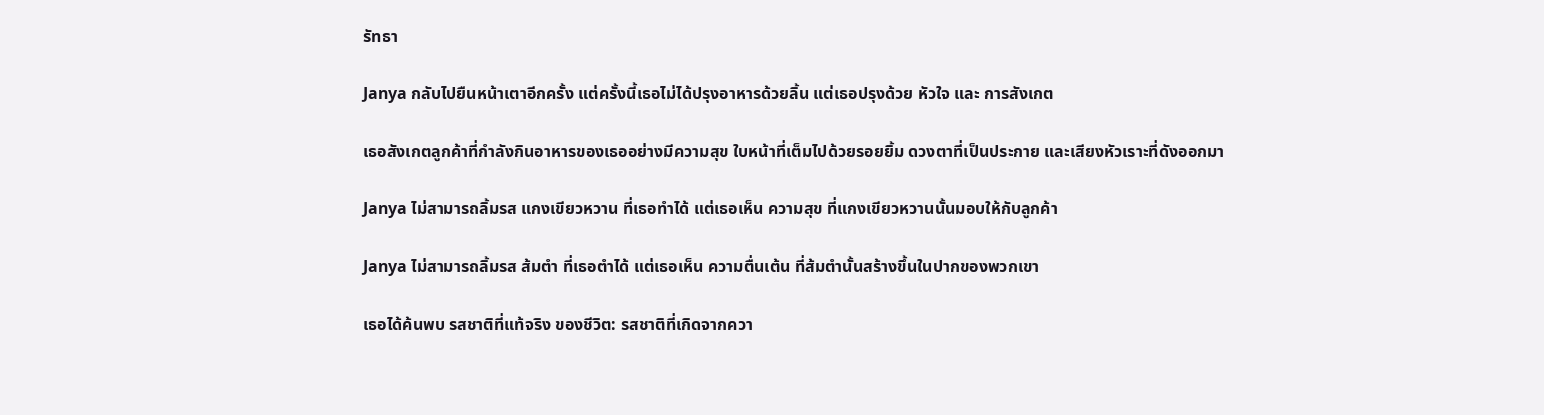รัทธา

Janya กลับไปยืนหน้าเตาอีกครั้ง แต่ครั้งนี้เธอไม่ได้ปรุงอาหารด้วยลิ้น แต่เธอปรุงด้วย หัวใจ และ การสังเกต

เธอสังเกตลูกค้าที่กำลังกินอาหารของเธออย่างมีความสุข ใบหน้าที่เต็มไปด้วยรอยยิ้ม ดวงตาที่เป็นประกาย และเสียงหัวเราะที่ดังออกมา

Janya ไม่สามารถลิ้มรส แกงเขียวหวาน ที่เธอทำได้ แต่เธอเห็น ความสุข ที่แกงเขียวหวานนั้นมอบให้กับลูกค้า

Janya ไม่สามารถลิ้มรส ส้มตำ ที่เธอตำได้ แต่เธอเห็น ความตื่นเต้น ที่ส้มตำนั้นสร้างขึ้นในปากของพวกเขา

เธอได้ค้นพบ รสชาติที่แท้จริง ของชีวิต: รสชาติที่เกิดจากควา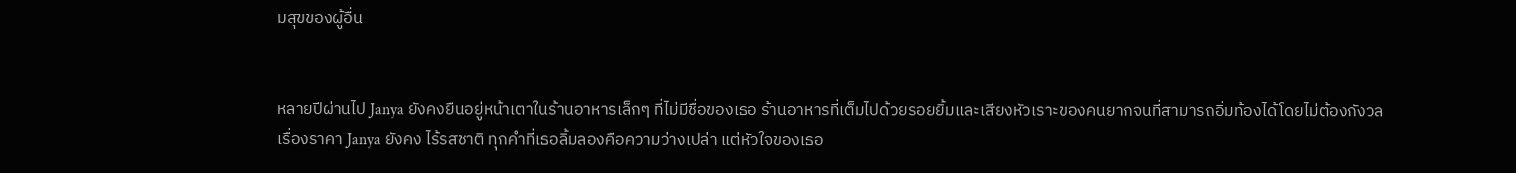มสุขของผู้อื่น


หลายปีผ่านไป Janya ยังคงยืนอยู่หน้าเตาในร้านอาหารเล็กๆ ที่ไม่มีชื่อของเธอ ร้านอาหารที่เต็มไปด้วยรอยยิ้มและเสียงหัวเราะของคนยากจนที่สามารถอิ่มท้องได้โดยไม่ต้องกังวลเรื่องราคา Janya ยังคง ไร้รสชาติ ทุกคำที่เธอลิ้มลองคือความว่างเปล่า แต่หัวใจของเธอ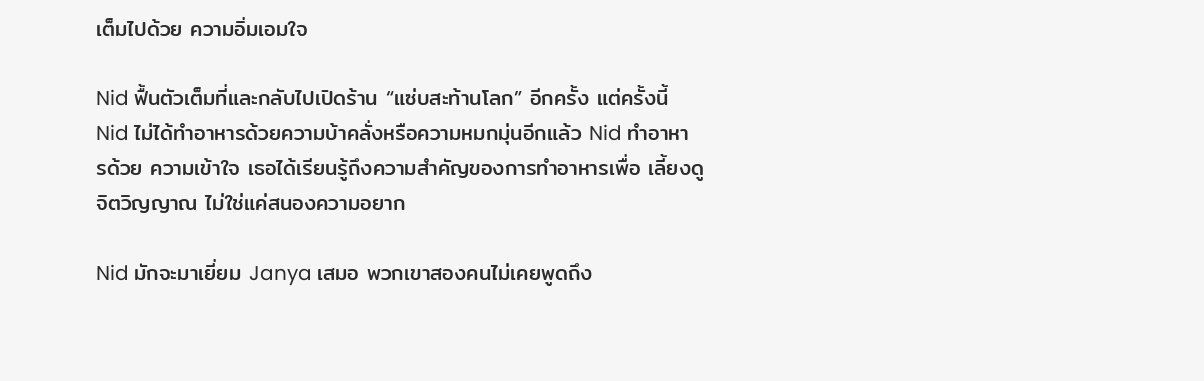เต็มไปด้วย ความอิ่มเอมใจ

Nid ฟื้นตัวเต็มที่และกลับไปเปิดร้าน “แซ่บสะท้านโลก” อีกครั้ง แต่ครั้งนี้ Nid ไม่ได้ทำอาหารด้วยความบ้าคลั่งหรือความหมกมุ่นอีกแล้ว Nid ทำอาหารด้วย ความเข้าใจ เธอได้เรียนรู้ถึงความสำคัญของการทำอาหารเพื่อ เลี้ยงดู จิตวิญญาณ ไม่ใช่แค่สนองความอยาก

Nid มักจะมาเยี่ยม Janya เสมอ พวกเขาสองคนไม่เคยพูดถึง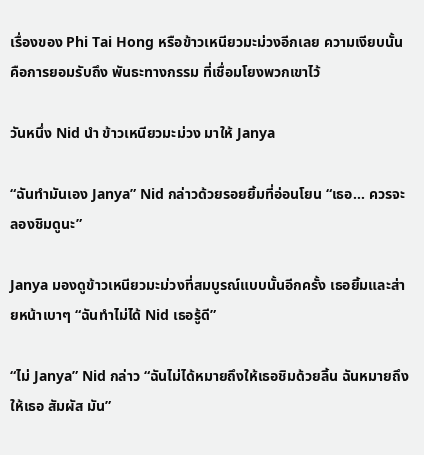เรื่องของ Phi Tai Hong หรือข้าวเหนียวมะม่วงอีกเลย ความเงียบนั้นคือการยอมรับถึง พันธะทางกรรม ที่เชื่อมโยงพวกเขาไว้

วันหนึ่ง Nid นำ ข้าวเหนียวมะม่วง มาให้ Janya

“ฉันทำมันเอง Janya” Nid กล่าวด้วยรอยยิ้มที่อ่อนโยน “เธอ… ควรจะลองชิมดูนะ”

Janya มองดูข้าวเหนียวมะม่วงที่สมบูรณ์แบบนั้นอีกครั้ง เธอยิ้มและส่ายหน้าเบาๆ “ฉันทำไม่ได้ Nid เธอรู้ดี”

“ไม่ Janya” Nid กล่าว “ฉันไม่ได้หมายถึงให้เธอชิมด้วยลิ้น ฉันหมายถึงให้เธอ สัมผัส มัน”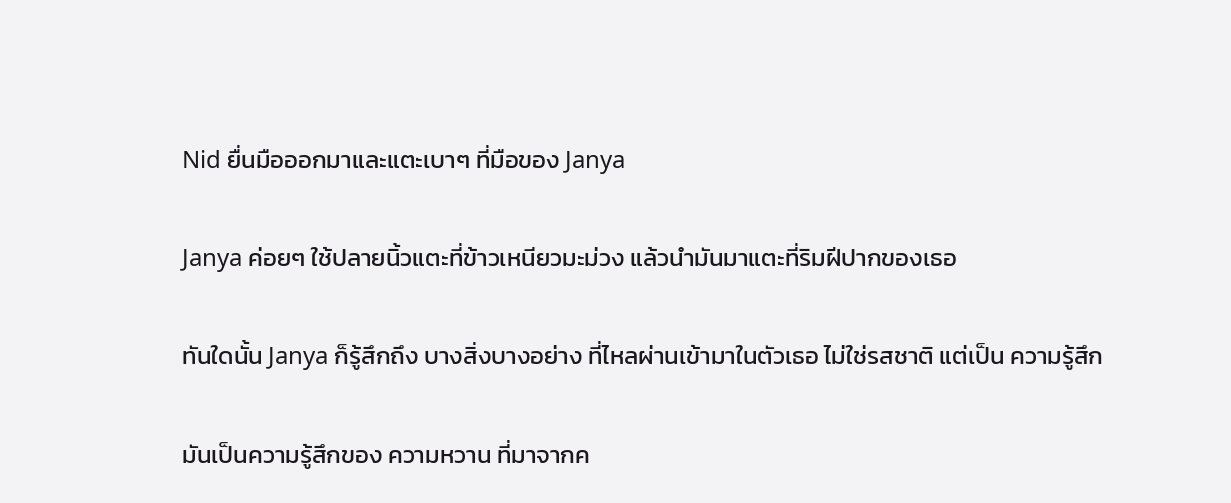Nid ยื่นมือออกมาและแตะเบาๆ ที่มือของ Janya

Janya ค่อยๆ ใช้ปลายนิ้วแตะที่ข้าวเหนียวมะม่วง แล้วนำมันมาแตะที่ริมฝีปากของเธอ

ทันใดนั้น Janya ก็รู้สึกถึง บางสิ่งบางอย่าง ที่ไหลผ่านเข้ามาในตัวเธอ ไม่ใช่รสชาติ แต่เป็น ความรู้สึก

มันเป็นความรู้สึกของ ความหวาน ที่มาจากค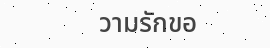วามรักขอ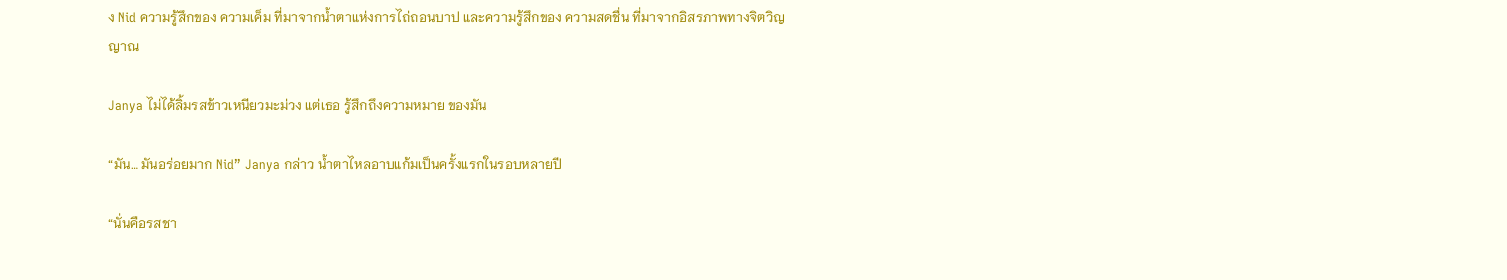ง Nid ความรู้สึกของ ความเค็ม ที่มาจากน้ำตาแห่งการไถ่ถอนบาป และความรู้สึกของ ความสดชื่น ที่มาจากอิสรภาพทางจิตวิญญาณ

Janya ไม่ได้ลิ้มรสข้าวเหนียวมะม่วง แต่เธอ รู้สึกถึงความหมาย ของมัน

“มัน… มันอร่อยมาก Nid” Janya กล่าว น้ำตาไหลอาบแก้มเป็นครั้งแรกในรอบหลายปี

“นั่นคือรสชา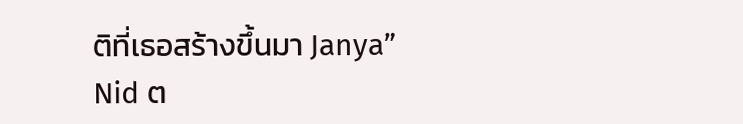ติที่เธอสร้างขึ้นมา Janya” Nid ต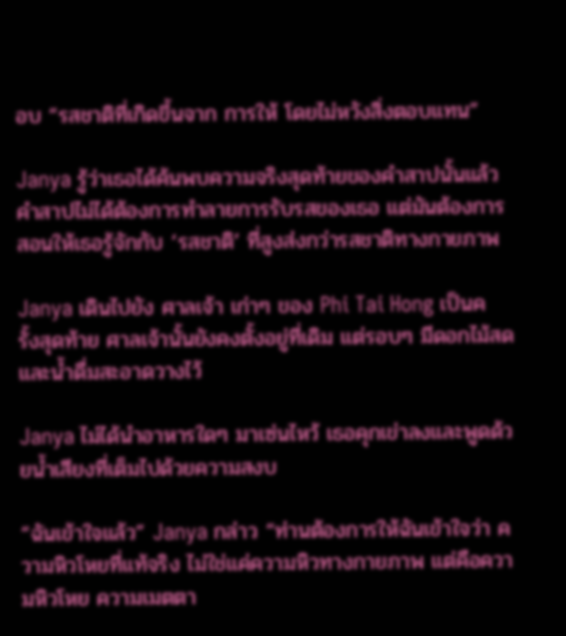อบ “รสชาติที่เกิดขึ้นจาก การให้ โดยไม่หวังสิ่งตอบแทน”

Janya รู้ว่าเธอได้ค้นพบความจริงสุดท้ายของคำสาปนั้นแล้ว คำสาปไม่ได้ต้องการทำลายการรับรสของเธอ แต่มันต้องการสอนให้เธอรู้จักกับ ‘รสชาติ’ ที่สูงส่งกว่ารสชาติทางกายภาพ

Janya เดินไปยัง ศาลเจ้า เก่าๆ ของ Phi Tai Hong เป็นครั้งสุดท้าย ศาลเจ้านั้นยังคงตั้งอยู่ที่เดิม แต่รอบๆ มีดอกไม้สดและน้ำดื่มสะอาดวางไว้

Janya ไม่ได้นำอาหารใดๆ มาเซ่นไหว้ เธอคุกเข่าลงและพูดด้วยน้ำเสียงที่เต็มไปด้วยความสงบ

“ฉันเข้าใจแล้ว” Janya กล่าว “ท่านต้องการให้ฉันเข้าใจว่า ความหิวโหยที่แท้จริง ไม่ใช่แค่ความหิวทางกายภาพ แต่คือความหิวโหย ความเมตตา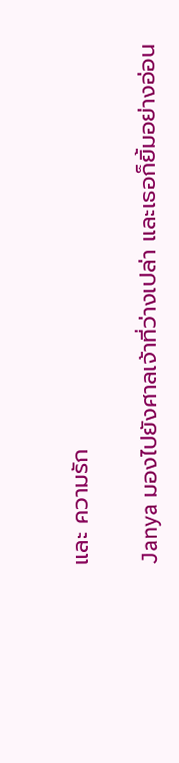และ ความรัก

Janya มองไปยังศาลเจ้าที่ว่างเปล่า และเธอก็ยิ้มอย่างอ่อน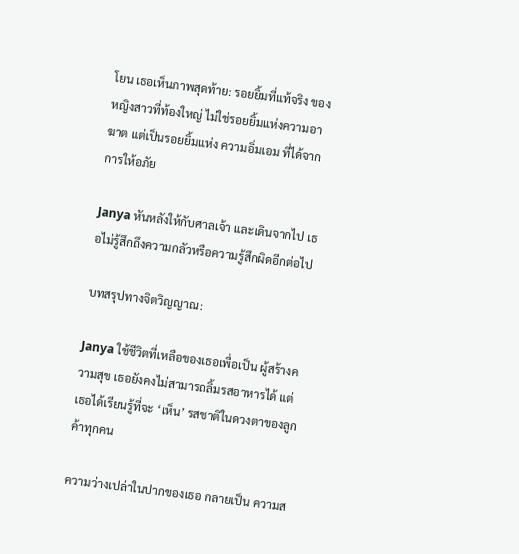โยน เธอเห็นภาพสุดท้าย: รอยยิ้มที่แท้จริง ของหญิงสาวที่ท้องใหญ่ ไม่ใช่รอยยิ้มแห่งความอาฆาต แต่เป็นรอยยิ้มแห่ง ความอิ่มเอม ที่ได้จากการให้อภัย

Janya หันหลังให้กับศาลเจ้า และเดินจากไป เธอไม่รู้สึกถึงความกลัวหรือความรู้สึกผิดอีกต่อไป

บทสรุปทางจิตวิญญาณ:

Janya ใช้ชีวิตที่เหลือของเธอเพื่อเป็น ผู้สร้างความสุข เธอยังคงไม่สามารถลิ้มรสอาหารได้ แต่เธอได้เรียนรู้ที่จะ ‘เห็น’ รสชาติในดวงตาของลูกค้าทุกคน

ความว่างเปล่าในปากของเธอ กลายเป็น ความส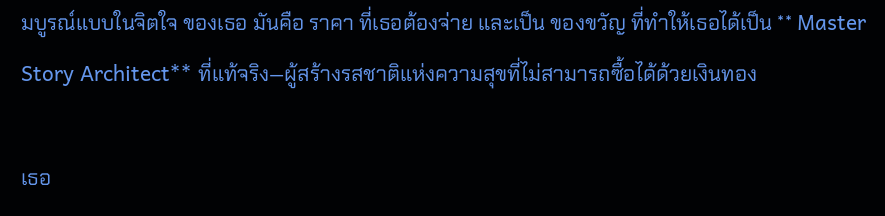มบูรณ์แบบในจิตใจ ของเธอ มันคือ ราคา ที่เธอต้องจ่าย และเป็น ของขวัญ ที่ทำให้เธอได้เป็น ** Master Story Architect** ที่แท้จริง—ผู้สร้างรสชาติแห่งความสุขที่ไม่สามารถซื้อได้ด้วยเงินทอง

เธอ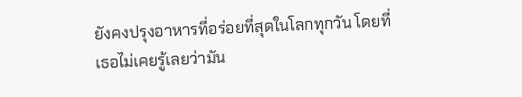ยังคงปรุงอาหารที่อร่อยที่สุดในโลกทุกวัน โดยที่เธอไม่เคยรู้เลยว่ามัน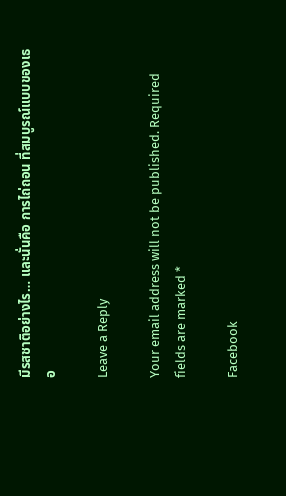มีรสชาติอย่างไร… และนั่นคือ การไถ่ถอน ที่สมบูรณ์แบบของเธอ

Leave a Reply

Your email address will not be published. Required fields are marked *

Facebook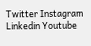Twitter Instagram Linkedin Youtube